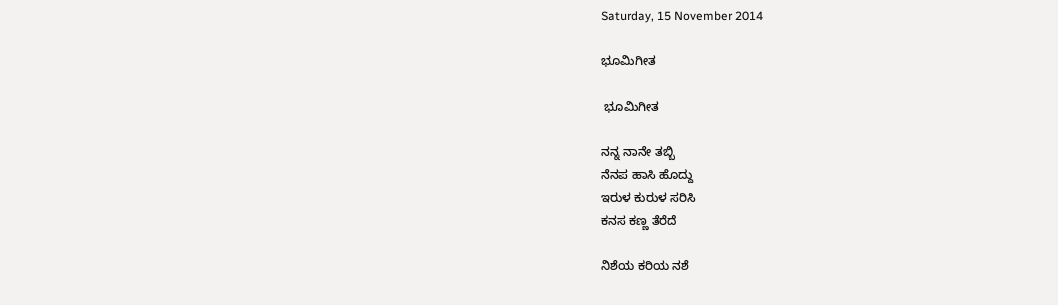Saturday, 15 November 2014

ಭೂಮಿಗೀತ

 ಭೂಮಿಗೀತ

ನನ್ನ ನಾನೇ ತಬ್ಬಿ
ನೆನಪ ಹಾಸಿ ಹೊದ್ದು
ಇರುಳ ಕುರುಳ ಸರಿಸಿ
ಕನಸ ಕಣ್ಣ ತೆರೆದೆ

ನಿಶೆಯ ಕರಿಯ ನಶೆ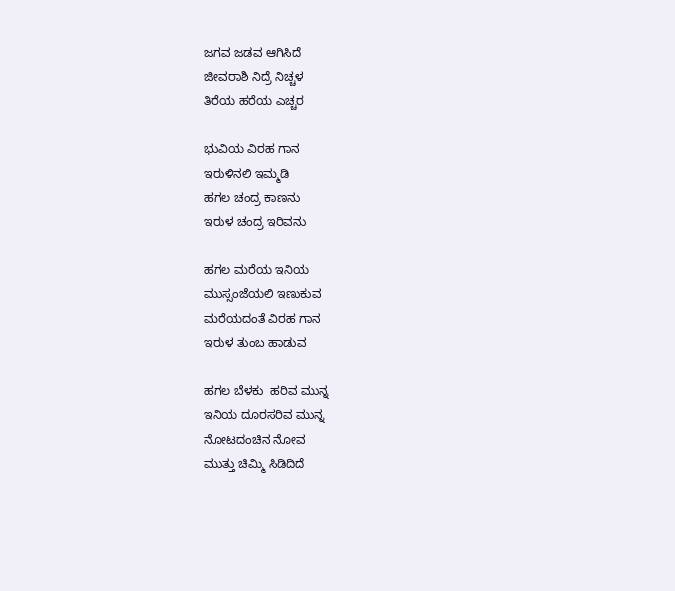ಜಗವ ಜಡವ ಆಗಿಸಿದೆ
ಜೀವರಾಶಿ ನಿದ್ರೆ ನಿಚ್ಚಳ
ತಿರೆಯ ಹರೆಯ ಎಚ್ಚರ

ಭುವಿಯ ವಿರಹ ಗಾನ
ಇರುಳಿನಲಿ ಇಮ್ಮಡಿ
ಹಗಲ ಚಂದ್ರ ಕಾಣನು
ಇರುಳ ಚಂದ್ರ ಇರಿವನು

ಹಗಲ ಮರೆಯ ಇನಿಯ
ಮುಸ್ಸಂಜೆಯಲಿ ಇಣುಕುವ
ಮರೆಯದಂತೆ ವಿರಹ ಗಾನ
ಇರುಳ ತುಂಬ ಹಾಡುವ

ಹಗಲ ಬೆಳಕು  ಹರಿವ ಮುನ್ನ
ಇನಿಯ ದೂರಸರಿವ ಮುನ್ನ
ನೋಟದಂಚಿನ ನೋವ
ಮುತ್ತು ಚಿಮ್ಮಿ ಸಿಡಿದಿದೆ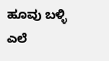ಹೂವು ಬಳ್ಳಿ ಎಲೆ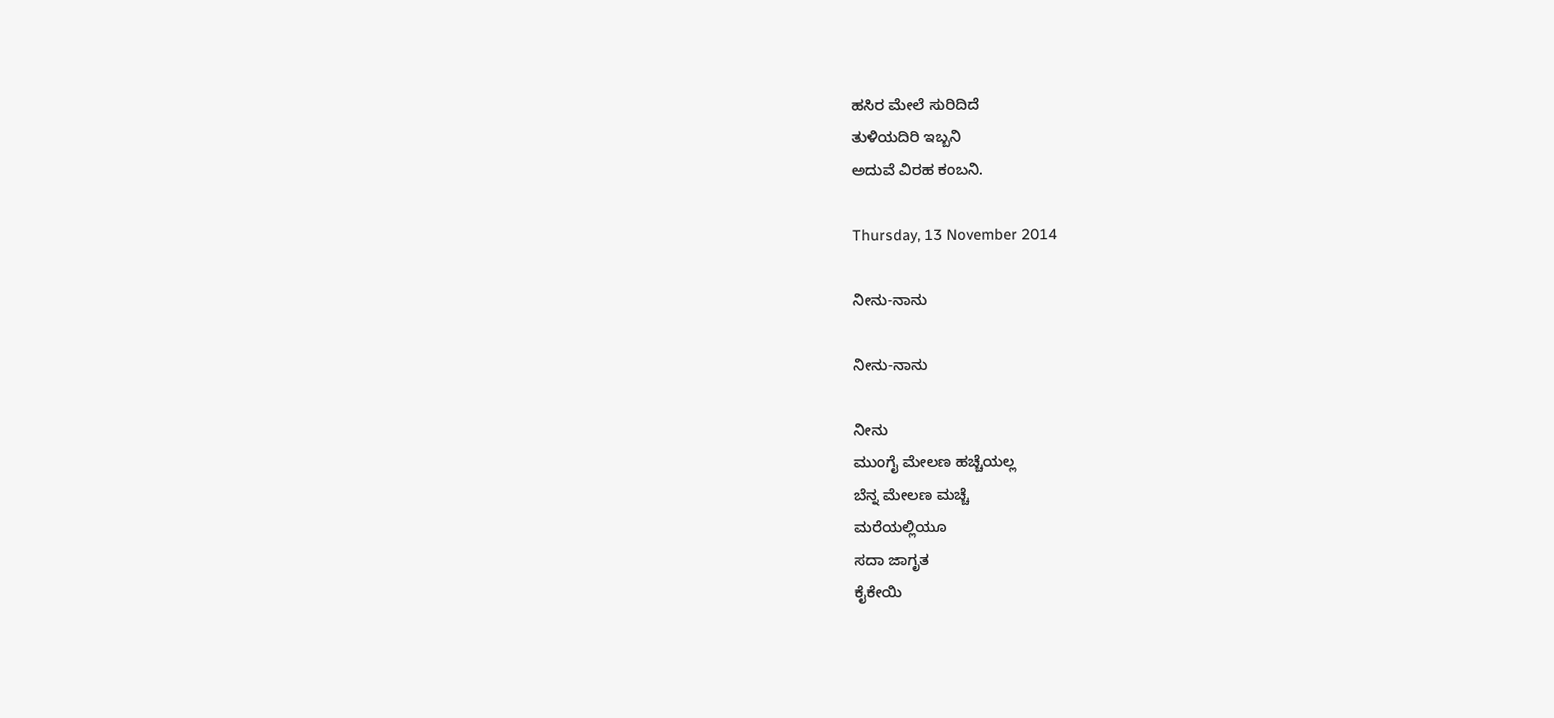ಹಸಿರ ಮೇಲೆ ಸುರಿದಿದೆ
ತುಳಿಯದಿರಿ ಇಬ್ಬನಿ
ಅದುವೆ ವಿರಹ ಕಂಬನಿ.

Thursday, 13 November 2014

ನೀನು-ನಾನು

ನೀನು-ನಾನು

ನೀನು
ಮುಂಗೈ ಮೇಲಣ ಹಚ್ಚೆಯಲ್ಲ
ಬೆನ್ನ ಮೇಲಣ ಮಚ್ಚೆ
ಮರೆಯಲ್ಲಿಯೂ
ಸದಾ ಜಾಗೃತ
ಕೈಕೇಯಿ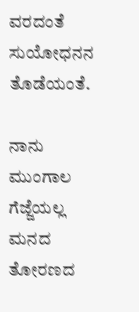ವರದಂತೆ
ಸುಯೋಧನನ ತೊಡೆಯಂತೆ.

ನಾನು
ಮುಂಗಾಲ ಗೆಜ್ಜೆಯಲ್ಲ
ಮನದ ತೋರಣದ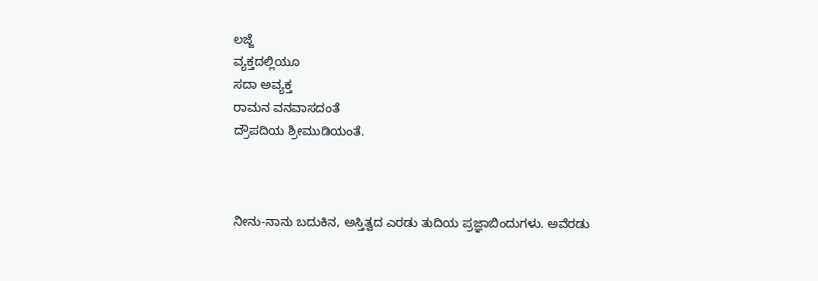ಲಜ್ಜೆ
ವ್ಯಕ್ತದಲ್ಲಿಯೂ
ಸದಾ ಅವ್ಯಕ್ತ
ರಾಮನ ವನವಾಸದಂತೆ
ದ್ರೌಪದಿಯ ಶ್ರೀಮುಡಿಯಂತೆ.



ನೀನು-ನಾನು ಬದುಕಿನ, ಅಸ್ತಿತ್ವದ ಎರಡು ತುದಿಯ ಪ್ರಜ್ಞಾಬಿಂದುಗಳು. ಅವೆರಡು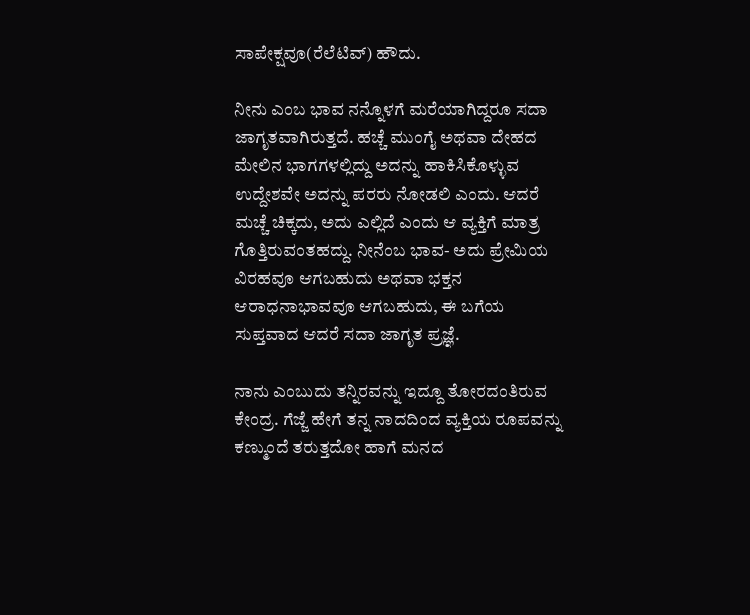ಸಾಪೇಕ್ಷವೂ(ರೆಲೆಟಿವ್) ಹೌದು.

ನೀನು ಎಂಬ ಭಾವ ನನ್ನೊಳಗೆ ಮರೆಯಾಗಿದ್ದರೂ ಸದಾ ಜಾಗೃತವಾಗಿರುತ್ತದೆ. ಹಚ್ಚೆ ಮುಂಗೈ ಅಥವಾ ದೇಹದ ಮೇಲಿನ ಭಾಗಗಳಲ್ಲಿದ್ದು ಅದನ್ನು ಹಾಕಿಸಿಕೊಳ್ಳುವ ಉದ್ದೇಶವೇ ಅದನ್ನು ಪರರು ನೋಡಲಿ ಎಂದು. ಆದರೆ ಮಚ್ಚೆ ಚಿಕ್ಕದು, ಅದು ಎಲ್ಲಿದೆ ಎಂದು ಆ ವ್ಯಕ್ತಿಗೆ ಮಾತ್ರ ಗೊತ್ತಿರುವಂತಹದ್ದು. ನೀನೆಂಬ ಭಾವ- ಅದು ಪ್ರೇಮಿಯ ವಿರಹವೂ ಆಗಬಹುದು ಅಥವಾ ಭಕ್ತನ ಆರಾಧನಾಭಾವವೂ ಆಗಬಹುದು, ಈ ಬಗೆಯ ಸುಪ್ತವಾದ ಆದರೆ ಸದಾ ಜಾಗೃತ ಪ್ರಜ್ಞೆ.

ನಾನು ಎಂಬುದು ತನ್ನಿರವನ್ನು ಇದ್ದೂ ತೋರದಂತಿರುವ ಕೇಂದ್ರ. ಗೆಜ್ಜೆ ಹೇಗೆ ತನ್ನ ನಾದದಿಂದ ವ್ಯಕ್ತಿಯ ರೂಪವನ್ನು ಕಣ್ಮುಂದೆ ತರುತ್ತದೋ ಹಾಗೆ ಮನದ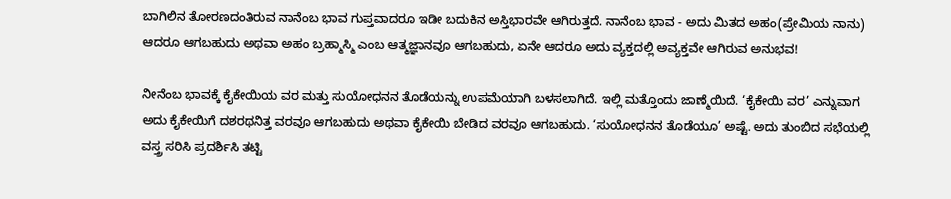ಬಾಗಿಲಿನ ತೋರಣದಂತಿರುವ ನಾನೆಂಬ ಭಾವ ಗುಪ್ತವಾದರೂ ಇಡೀ ಬದುಕಿನ ಅಸ್ತಿಭಾರವೇ ಆಗಿರುತ್ತದೆ. ನಾನೆಂಬ ಭಾವ - ಅದು ಮಿತದ ಅಹಂ(ಪ್ರೇಮಿಯ ನಾನು) ಆದರೂ ಆಗಬಹುದು ಅಥವಾ ಅಹಂ ಬ್ರಹ್ಮಾಸ್ಮಿ ಎಂಬ ಆತ್ಮಜ್ಞಾನವೂ ಆಗಬಹುದು, ಏನೇ ಆದರೂ ಅದು ವ್ಯಕ್ತದಲ್ಲಿ ಅವ್ಯಕ್ತವೇ ಆಗಿರುವ ಅನುಭವ!

ನೀನೆಂಬ ಭಾವಕ್ಕೆ ಕೈಕೇಯಿಯ ವರ ಮತ್ತು ಸುಯೋಧನನ ತೊಡೆಯನ್ನು ಉಪಮೆಯಾಗಿ ಬಳಸಲಾಗಿದೆ. ಇಲ್ಲಿ ಮತ್ತೊಂದು ಜಾಣ್ಮೆಯಿದೆ. ‘ಕೈಕೇಯಿ ವರ’ ಎನ್ನುವಾಗ ಅದು ಕೈಕೇಯಿಗೆ ದಶರಥನಿತ್ತ ವರವೂ ಆಗಬಹುದು ಅಥವಾ ಕೈಕೇಯಿ ಬೇಡಿದ ವರವೂ ಆಗಬಹುದು. ‘ಸುಯೋಧನನ ತೊಡೆಯೂ’ ಅಷ್ಟೆ. ಅದು ತುಂಬಿದ ಸಭೆಯಲ್ಲಿ ವಸ್ತ್ರ ಸರಿಸಿ ಪ್ರದರ್ಶಿಸಿ ತಟ್ಟಿ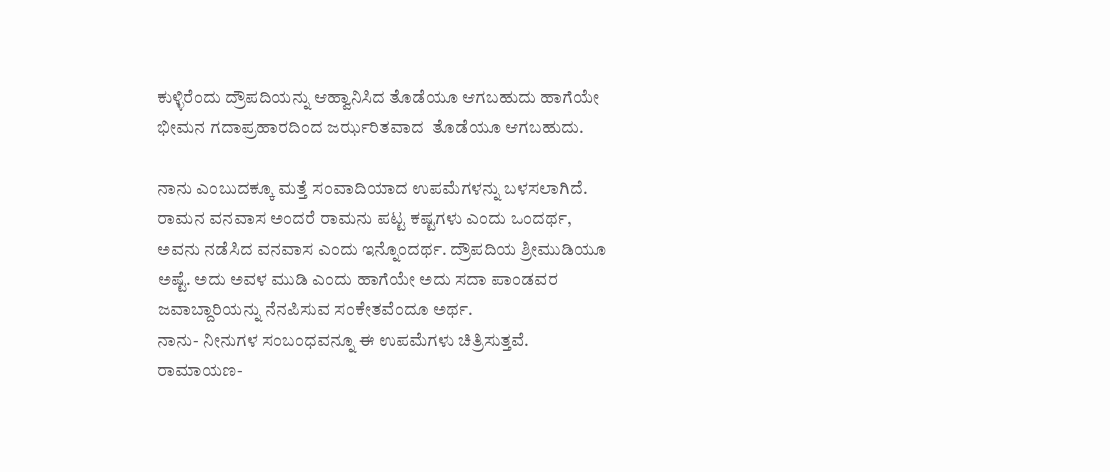ಕುಳ್ಳಿರೆಂದು ದ್ರೌಪದಿಯನ್ನು ಆಹ್ವಾನಿಸಿದ ತೊಡೆಯೂ ಆಗಬಹುದು ಹಾಗೆಯೇ ಭೀಮನ ಗದಾಪ್ರಹಾರದಿಂದ ಜರ್ಝರಿತವಾದ  ತೊಡೆಯೂ ಆಗಬಹುದು.

ನಾನು ಎಂಬುದಕ್ಕೂ ಮತ್ತೆ ಸಂವಾದಿಯಾದ ಉಪಮೆಗಳನ್ನು ಬಳಸಲಾಗಿದೆ. ರಾಮನ ವನವಾಸ ಅಂದರೆ ರಾಮನು ಪಟ್ಟ ಕಷ್ಟಗಳು ಎಂದು ಒಂದರ್ಥ, ಅವನು ನಡೆಸಿದ ವನವಾಸ ಎಂದು ಇನ್ನೊಂದರ್ಥ. ದ್ರೌಪದಿಯ ಶ್ರೀಮುಡಿಯೂ ಅಷ್ಟೆ. ಅದು ಅವಳ ಮುಡಿ ಎಂದು ಹಾಗೆಯೇ ಅದು ಸದಾ ಪಾಂಡವರ ಜವಾಬ್ದಾರಿಯನ್ನು ನೆನಪಿಸುವ ಸಂಕೇತವೆಂದೂ ಅರ್ಥ.
ನಾನು- ನೀನುಗಳ ಸಂಬಂಧವನ್ನೂ ಈ ಉಪಮೆಗಳು ಚಿತ್ರಿಸುತ್ತವೆ. ರಾಮಾಯಣ-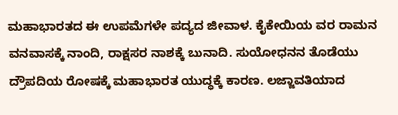ಮಹಾಭಾರತದ ಈ ಉಪಮೆಗಳೇ ಪದ್ಯದ ಜೀವಾಳ. ಕೈಕೇಯಿಯ ವರ ರಾಮನ ವನವಾಸಕ್ಕೆ ನಾಂದಿ, ರಾಕ್ಷಸರ ನಾಶಕ್ಕೆ ಬುನಾದಿ. ಸುಯೋಧನನ ತೊಡೆಯು ದ್ರೌಪದಿಯ ರೋಷಕ್ಕೆ ಮಹಾಭಾರತ ಯುದ್ಧಕ್ಕೆ ಕಾರಣ. ಲಜ್ಜಾವತಿಯಾದ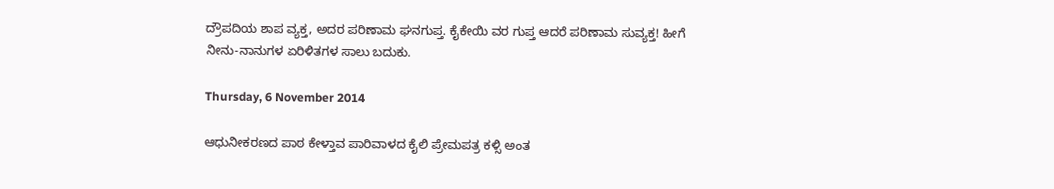ದ್ರೌಪದಿಯ ಶಾಪ ವ್ಯಕ್ತ, ಅದರ ಪರಿಣಾಮ ಘನಗುಪ್ತ. ಕೈಕೇಯಿ ವರ ಗುಪ್ತ ಆದರೆ ಪರಿಣಾಮ ಸುವ್ಯಕ್ತ! ಹೀಗೆ ನೀನು-ನಾನುಗಳ ಏರಿಳಿತಗಳ ಸಾಲು ಬದುಕು.

Thursday, 6 November 2014

ಆಧುನೀಕರಣದ ಪಾಠ ಕೇಳ್ತಾವ ಪಾರಿವಾಳದ ಕೈಲಿ ಪ್ರೇಮಪತ್ರ ಕಳ್ಸಿ ಅಂತ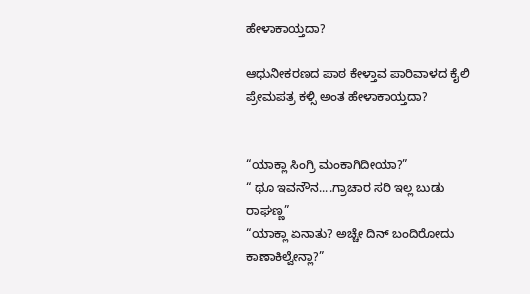ಹೇಳಾಕಾಯ್ತದಾ?

ಆಧುನೀಕರಣದ ಪಾಠ ಕೇಳ್ತಾವ ಪಾರಿವಾಳದ ಕೈಲಿ ಪ್ರೇಮಪತ್ರ ಕಳ್ಸಿ ಅಂತ ಹೇಳಾಕಾಯ್ತದಾ?


“ಯಾಕ್ಲಾ ಸಿಂಗ್ರಿ ಮಂಕಾಗಿದೀಯಾ?”
“ ಥೂ ಇವನೌನ....ಗ್ರಾಚಾರ ಸರಿ ಇಲ್ಲ ಬುಡು ರಾಘಣ್ಣ”
“ಯಾಕ್ಲಾ ಏನಾತು? ಅಚ್ಚೇ ದಿನ್ ಬಂದಿರೋದು ಕಾಣಾಕಿಲ್ವೇನ್ಲಾ?”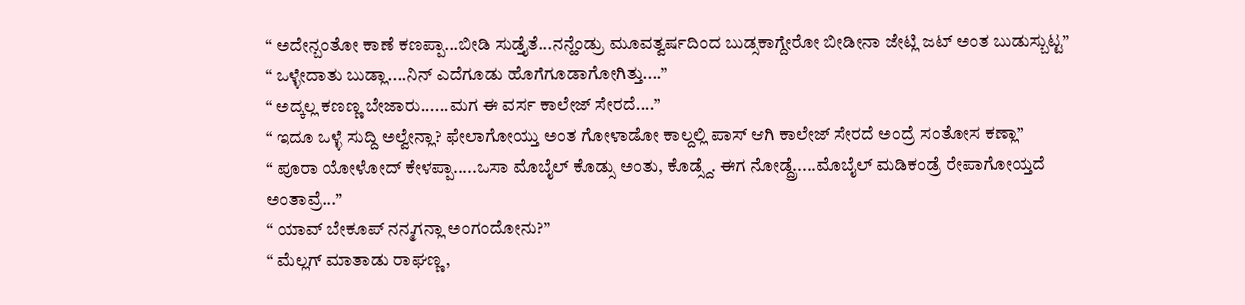“ ಅದೇನ್ಬಂತೋ ಕಾಣೆ ಕಣಪ್ಪಾ...ಬೀಡಿ ಸುಡ್ತೈತೆ...ನನ್ಹೆಂಡ್ರು ಮೂವತ್ವರ್ಷದಿಂದ ಬುಡ್ಸಕಾಗ್ದೇರೋ ಬೀಡೀನಾ ಜೇಟ್ಲಿ ಜಟ್ ಅಂತ ಬುಡುಸ್ಬುಟ್ಟ”
“ ಒಳ್ಳೇದಾತು ಬುಡ್ಲಾ....ನಿನ್ ಎದೆಗೂಡು ಹೊಗೆಗೂಡಾಗೋಗಿತ್ತು....”
“ ಅದ್ಕಲ್ಲ ಕಣಣ್ಣ ಬೇಜಾರು......ಮಗ ಈ ವರ್ಸ ಕಾಲೇಜ್ ಸೇರದೆ....”
“ ಇದೂ ಒಳ್ಳೆ ಸುದ್ದಿ ಅಲ್ವೇನ್ಲಾ? ಫೇಲಾಗೋಯ್ತು ಅಂತ ಗೋಳಾಡೋ ಕಾಲ್ದಲ್ಲಿ ಪಾಸ್ ಆಗಿ ಕಾಲೇಜ್ ಸೇರದೆ ಅಂದ್ರೆ ಸಂತೋಸ ಕಣ್ಲಾ”
“ ಪೂರಾ ಯೋಳೋದ್ ಕೇಳಪ್ಪಾ.....ಒಸಾ ಮೊಬೈಲ್ ಕೊಡ್ಸು ಅಂತು, ಕೊಡ್ಸ್ದೆ. ಈಗ ನೋಡ್ದ್ರೆ.....ಮೊಬೈಲ್ ಮಡಿಕಂಡ್ರೆ ರೇಪಾಗೋಯ್ತದೆ ಅಂತಾವ್ರೆ...”
“ ಯಾವ್ ಬೇಕೂಪ್ ನನ್ಮಗನ್ಲಾ ಅಂಗಂದೋನು?”
“ ಮೆಲ್ಲಗ್ ಮಾತಾಡು ರಾಘಣ್ಣ,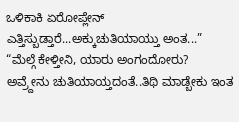ಒಳಿಕಾಕಿ ಏರೋಪ್ಲೇನ್ ಎತ್ತಿಸ್ಬುಡ್ತಾರೆ...ಅಕ್ಕುಚುತಿಯಾಯ್ತು ಅಂತ...”
“ಮೆಲ್ಗೆ ಕೇಳ್ತೀನಿ, ಯಾರು ಅಂಗಂದೋರು? ಅವ್ರ್ದೇನು ಚುತಿಯಾಯ್ತದಂತೆ..ತಿಥಿ ಮಾಡ್ಬೇಕು ಇಂತ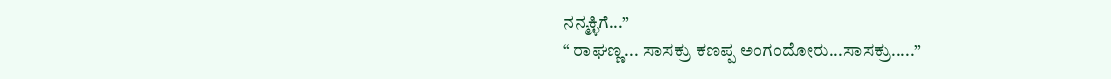ನನ್ಮಕ್ಳಿಗೆ...”
“ ರಾಘಣ್ಣ... ಸಾಸಕ್ರು ಕಣಪ್ಪ ಅಂಗಂದೋರು...ಸಾಸಕ್ರು.....”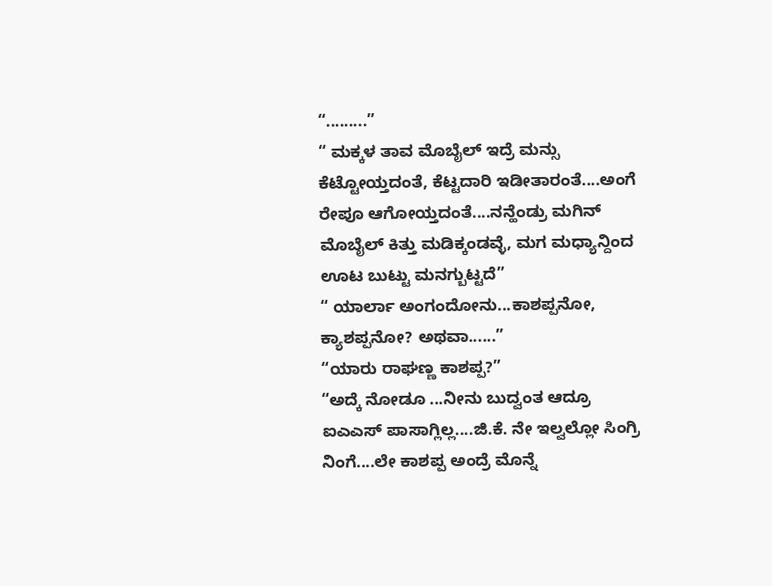“.........”
“ ಮಕ್ಕಳ ತಾವ ಮೊಬೈಲ್ ಇದ್ರೆ ಮನ್ಸು ಕೆಟ್ಟೋಯ್ತದಂತೆ, ಕೆಟ್ಟದಾರಿ ಇಡೀತಾರಂತೆ....ಅಂಗೆ ರೇಪೂ ಆಗೋಯ್ತದಂತೆ....ನನ್ಹೆಂಡ್ರು ಮಗಿನ್ ಮೊಬೈಲ್ ಕಿತ್ತು ಮಡಿಕ್ಕಂಡವ್ಳೆ, ಮಗ ಮಧ್ಯಾನ್ದಿಂದ ಊಟ ಬುಟ್ಟು ಮನಗ್ಬುಟ್ಟದೆ”
“ ಯಾರ್ಲಾ ಅಂಗಂದೋನು...ಕಾಶಪ್ಪನೋ, ಕ್ಯಾಶಪ್ಪನೋ? ಅಥವಾ......”
“ಯಾರು ರಾಘಣ್ಣ ಕಾಶಪ್ಪ?”
“ಅದ್ಕೆ ನೋಡೂ ...ನೀನು ಬುದ್ವಂತ ಆದ್ರೂ ಐಎಎಸ್ ಪಾಸಾಗ್ಲಿಲ್ಲ....ಜಿ.ಕೆ. ನೇ ಇಲ್ವಲ್ಲೋ ಸಿಂಗ್ರಿ ನಿಂಗೆ....ಲೇ ಕಾಶಪ್ಪ ಅಂದ್ರೆ ಮೊನ್ನೆ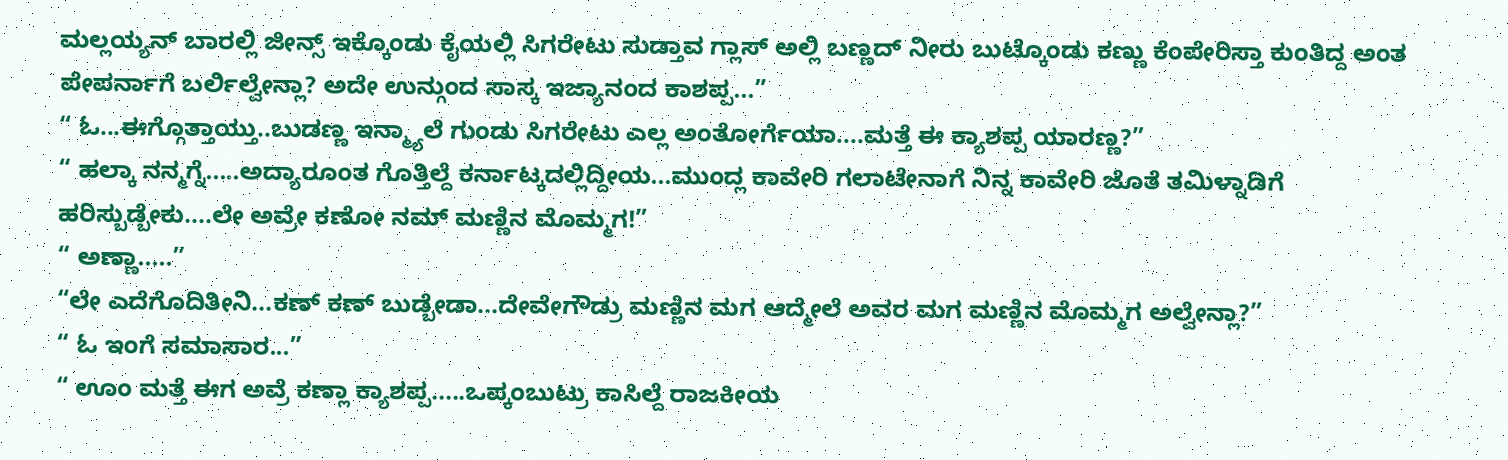ಮಲ್ಲಯ್ಯನ್ ಬಾರಲ್ಲಿ ಜೀನ್ಸ್ ಇಕ್ಕೊಂಡು ಕೈಯಲ್ಲಿ ಸಿಗರೇಟು ಸುಡ್ತಾವ ಗ್ಲಾಸ್ ಅಲ್ಲಿ ಬಣ್ಣದ್ ನೀರು ಬುಟ್ಕೊಂಡು ಕಣ್ಣು ಕೆಂಪೇರಿಸ್ತಾ ಕುಂತಿದ್ದ ಅಂತ ಪೇಪರ್ನಾಗೆ ಬರ್ಲಿಲ್ವೇನ್ಲಾ? ಅದೇ ಉನ್ಗುಂದ ಸಾಸ್ಕ ಇಜ್ಯಾನಂದ ಕಾಶಪ್ಪ...”
“ ಓ...ಈಗ್ಗೊತ್ತಾಯ್ತು..ಬುಡಣ್ಣ ಇನ್ಮ್ಯಾಲೆ ಗುಂಡು ಸಿಗರೇಟು ಎಲ್ಲ ಅಂತೋರ್ಗೆಯಾ....ಮತ್ತೆ ಈ ಕ್ಯಾಶಪ್ಪ ಯಾರಣ್ಣ?”
“ ಹಲ್ಕಾ ನನ್ಮಗ್ನೆ.....ಅದ್ಯಾರೂಂತ ಗೊತ್ತಿಲ್ದೆ ಕರ್ನಾಟ್ಕದಲ್ಲಿದ್ದೀಯ...ಮುಂದ್ಲ ಕಾವೇರಿ ಗಲಾಟೇನಾಗೆ ನಿನ್ನ ಕಾವೇರಿ ಜೊತೆ ತಮಿಳ್ನಾಡಿಗೆ ಹರಿಸ್ಬುಡ್ಬೇಕು....ಲೇ ಅವ್ರೇ ಕಣೋ ನಮ್ ಮಣ್ಣಿನ ಮೊಮ್ಮಗ!”
“ ಅಣ್ಣಾ.....”
“ಲೇ ಎದೆಗೊದಿತೀನಿ...ಕಣ್ ಕಣ್ ಬುಡ್ಬೇಡಾ...ದೇವೇಗೌಡ್ರು ಮಣ್ಣಿನ ಮಗ ಆದ್ಮೇಲೆ ಅವರ ಮಗ ಮಣ್ಣಿನ ಮೊಮ್ಮಗ ಅಲ್ವೇನ್ಲಾ?”
“ ಓ ಇಂಗೆ ಸಮಾಸಾರ...”
“ ಊಂ ಮತ್ತೆ ಈಗ ಅವ್ರೆ ಕಣ್ಲಾ ಕ್ಯಾಶಪ್ಪ.....ಒಪ್ಕಂಬುಟ್ರು ಕಾಸಿಲ್ದೆ ರಾಜಕೀಯ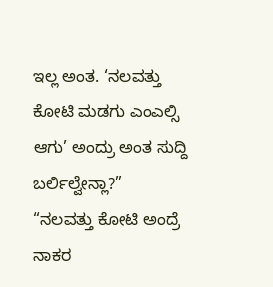ಇಲ್ಲ ಅಂತ. ‘ನಲವತ್ತು ಕೋಟಿ ಮಡಗು ಎಂಎಲ್ಸಿ ಆಗು’ ಅಂದ್ರು ಅಂತ ಸುದ್ದಿ ಬರ್ಲಿಲ್ವೇನ್ಲಾ?”
“ನಲವತ್ತು ಕೋಟಿ ಅಂದ್ರೆ ನಾಕರ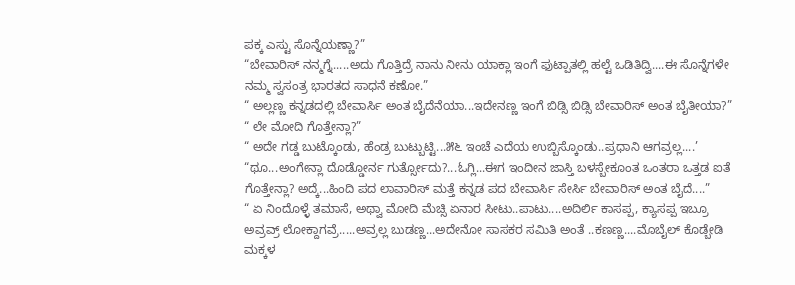ಪಕ್ಕ ಎಸ್ಟು ಸೊನ್ನೆಯಣ್ಣಾ?”
“ಬೇವಾರಿಸ್ ನನ್ಮಗ್ನೆ.....ಅದು ಗೊತ್ತಿದ್ರೆ ನಾನು ನೀನು ಯಾಕ್ಲಾ ಇಂಗೆ ಫುಟ್ಪಾತಲ್ಲಿ ಹಲ್ಟೆ ಒಡಿತಿದ್ವಿ....ಈ ಸೊನ್ನೆಗಳೇ ನಮ್ಮ ಸ್ವಸಂತ್ರ ಭಾರತದ ಸಾಧನೆ ಕಣೋ.”
“ ಅಲ್ಲಣ್ಣ ಕನ್ನಡದಲ್ಲಿ ಬೇವಾರ್ಸಿ ಅಂತ ಬೈದೆನೆಯಾ...ಇದೇನಣ್ಣ ಇಂಗೆ ಬಿಡ್ಸಿ ಬಿಡ್ಸಿ ಬೇವಾರಿಸ್ ಅಂತ ಬೈತೀಯಾ?”
“ ಲೇ ಮೋದಿ ಗೊತ್ತೇನ್ಲಾ?”
“ ಅದೇ ಗಡ್ಡ ಬುಟ್ಕೊಂಡು, ಹೆಂಡ್ರ ಬುಟ್ಬುಟ್ಟಿ...೫೬ ಇಂಚೆ ಎದೆಯ ಉಬ್ಬಿಸ್ಕೊಂಡು..ಪ್ರಧಾನಿ ಆಗವ್ರಲ್ಲ....’
“ಥೂ...ಅಂಗೇನ್ಲಾ ದೊಡ್ಡೋರ್ನ ಗುರ್ತ್ಸೋದು?...ಓಗ್ಲಿ...ಈಗ ಇಂದೀನ ಜಾಸ್ತಿ ಬಳಸ್ಬೇಕೂಂತ ಒಂತರಾ ಒತ್ತಡ ಐತೆ ಗೊತ್ತೇನ್ಲಾ? ಅದ್ಕೆ...ಹಿಂದಿ ಪದ ಲಾವಾರಿಸ್ ಮತ್ತೆ ಕನ್ನಡ ಪದ ಬೇವಾರ್ಸಿ ಸೇರ್ಸಿ ಬೇವಾರಿಸ್ ಅಂತ ಬೈದೆ....”
“ ಏ ನಿಂದೊಳ್ಳೆ ತಮಾಸೆ, ಅಥ್ವಾ ಮೋದಿ ಮೆಚ್ಸಿ ಏನಾರ ಸೀಟು..ಪಾಟು....ಅದಿರ್ಲಿ ಕಾಸಪ್ಪ, ಕ್ಯಾಸಪ್ಪ ಇಬ್ರೂ ಅವ್ರವ್ರ್ ಲೋಕ್ದಾಗವ್ರೆ.....ಅವ್ರಲ್ಲ ಬುಡಣ್ಣ...ಅದೇನೋ ಸಾಸಕರ ಸಮಿತಿ ಅಂತೆ ..ಕಣಣ್ಣ....ಮೊಬೈಲ್ ಕೊಡ್ಬೇಡಿ ಮಕ್ಕಳ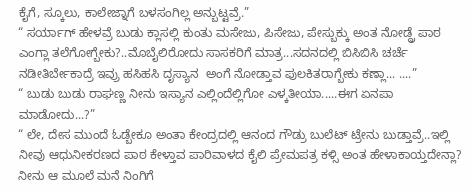ಕೈಗೆ, ಸ್ಕೂಲು, ಕಾಲೇಜ್ನಾಗೆ ಬಳಸಂಗಿಲ್ಲ ಅನ್ಬುಟ್ಟವ್ರೆ.”
“ ಸರ್ಯಾಗ್ ಹೇಳವ್ರೆ ಬುಡು ಕ್ಲಾಸಲ್ಲಿ ಕುಂತು ಮಸೇಜು, ಪಿಸೇಜು, ಪೇಸ್ಬುಕ್ಕು ಅಂತ ನೋಡ್ದ್ರೆ ಪಾಠ ಎಂಗ್ಲಾ ತಲೆಗೋಗ್ಬೇಕು?..ಮೊಬೈಲಿರೋದು ಸಾಸಕರಿಗೆ ಮಾತ್ರ...ಸದನದಲ್ಲಿ ಬಿಸಿಬಿಸಿ ಚರ್ಚೆ ನಡೀತಿರ್ಬೇಕಾದ್ರೆ ಇವ್ರು ಹಸಿಹಸಿ ದೃಸ್ಯಾನ  ಅಂಗೆ ನೋಡ್ತಾವ ಪುಲಕಿತರಾಗ್ಬೇಕು ಕಣ್ಲಾ... ....”
“ ಬುಡು ಬುಡು ರಾಘಣ್ಣ ನೀನು ಇಸ್ಯಾನ ಎಲ್ಲಿಂದೆಲ್ಲಿಗೋ ಎಳ್ಕತೀಯಾ.....ಈಗ ಏನಪಾ ಮಾಡೋದು...?”
“ ಲೇ, ದೇಸ ಮುಂದೆ ಓಡ್ಬೇಕೂ ಅಂತಾ ಕೇಂದ್ರದಲ್ಲಿ ಆನಂದ ಗೌಡ್ರು ಬುಲೆಟ್ ಟ್ರೇನು ಬುಡ್ತಾವ್ರೆ..ಇಲ್ಲಿ ನೀವು ಆಧುನೀಕರಣದ ಪಾಠ ಕೇಳ್ತಾವ ಪಾರಿವಾಳದ ಕೈಲಿ ಪ್ರೇಮಪತ್ರ ಕಳ್ಸಿ ಅಂತ ಹೇಳಾಕಾಯ್ತದೇನ್ಲಾ? ನೀನು ಆ ಮೂಲೆ ಮನೆ ನಿಂಗಿಗೆ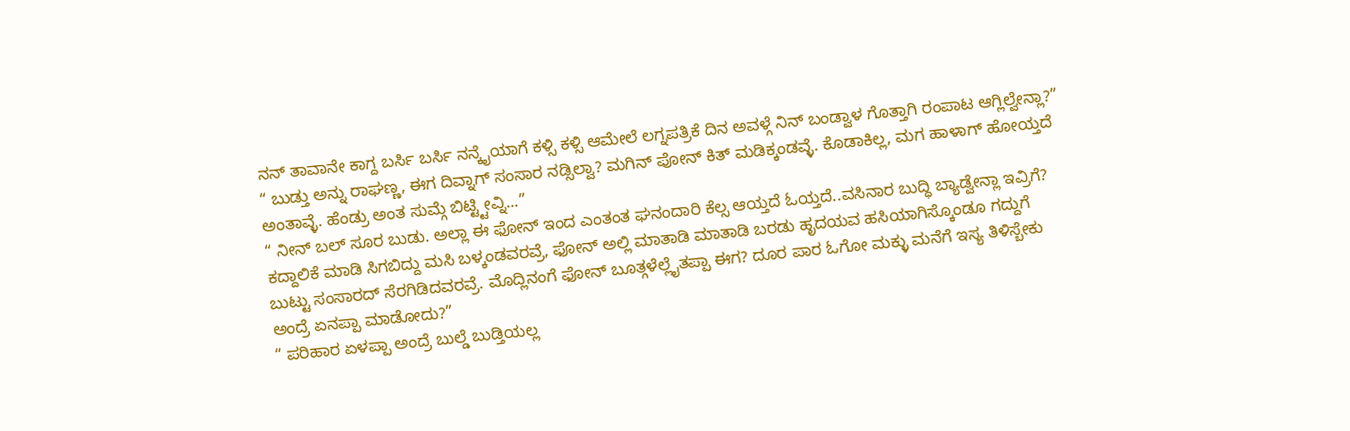ನನ್ ತಾವಾನೇ ಕಾಗ್ದ ಬರ್ಸಿ ಬರ್ಸಿ ನನ್ಕೈಯಾಗೆ ಕಳ್ಸಿ ಕಳ್ಸಿ ಆಮೇಲೆ ಲಗ್ನಪತ್ರಿಕೆ ದಿನ ಅವಳ್ಗೆ ನಿನ್ ಬಂಡ್ವಾಳ ಗೊತ್ತಾಗಿ ರಂಪಾಟ ಆಗ್ಲಿಲ್ವೇನ್ಲಾ?”
“ ಬುಡ್ತು ಅನ್ನು ರಾಘಣ್ಣ, ಈಗ ದಿವ್ನಾಗ್ ಸಂಸಾರ ನಡ್ಸಿಲ್ವಾ? ಮಗಿನ್ ಪೋನ್ ಕಿತ್ ಮಡಿಕ್ಕಂಡವ್ಳೆ. ಕೊಡಾಕಿಲ್ಲ, ಮಗ ಹಾಳಾಗ್ ಹೋಯ್ತದೆ ಅಂತಾವ್ಳೆ. ಹೆಂಡ್ರು ಅಂತ ಸುಮ್ಗೆ ಬಿಟ್ಟ್ಟೀವ್ನಿ...”
“ ನೀನ್ ಬಲ್ ಸೂರ ಬುಡು. ಅಲ್ಲಾ ಈ ಫೋನ್ ಇಂದ ಎಂತಂತ ಘನಂದಾರಿ ಕೆಲ್ಸ ಆಯ್ತದೆ ಓಯ್ತದೆ..ವಸಿನಾರ ಬುದ್ಧಿ ಬ್ಯಾಡ್ವೇನ್ಲಾ ಇವ್ರಿಗೆ? ಕದ್ದಾಲಿಕೆ ಮಾಡಿ ಸಿಗಬಿದ್ದು ಮಸಿ ಬಳ್ಕಂಡವರವ್ರೆ, ಫೋನ್ ಅಲ್ಲಿ ಮಾತಾಡಿ ಮಾತಾಡಿ ಬರಡು ಹೃದಯವ ಹಸಿಯಾಗಿಸ್ಕೊಂಡೂ ಗದ್ದುಗೆ ಬುಟ್ಟು ಸಂಸಾರದ್ ಸೆರಗಿಡಿದವರವ್ರೆ. ಮೊದ್ಲಿನಂಗೆ ಫೋನ್ ಬೂತ್ಗಳೆಲ್ಲೈತಪ್ಪಾ ಈಗ? ದೂರ ಪಾರ ಓಗೋ ಮಕ್ಳು ಮನೆಗೆ ಇಸ್ಯ ತಿಳಿಸ್ಬೇಕು ಅಂದ್ರೆ ಏನಪ್ಪಾ ಮಾಡೋದು?”
“ ಪರಿಹಾರ ಏಳಪ್ಪಾ ಅಂದ್ರೆ ಬುಲ್ಡೆ ಬುಡ್ತಿಯಲ್ಲ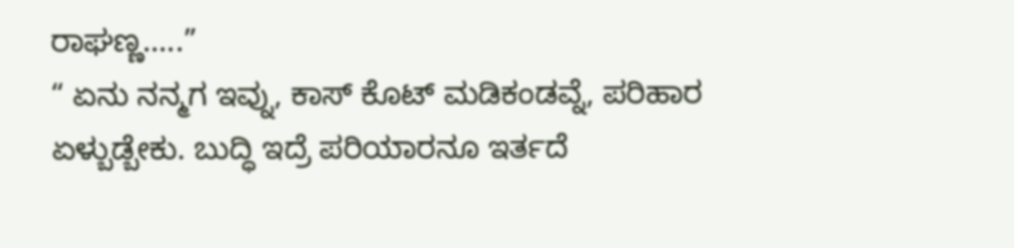ರಾಘಣ್ಣ.....”
“ ಏನು ನನ್ಮಗ ಇವ್ನು, ಕಾಸ್ ಕೊಟ್ ಮಡಿಕಂಡವ್ನೆ, ಪರಿಹಾರ ಏಳ್ಬುಡ್ಬೇಕು. ಬುದ್ಧಿ ಇದ್ರೆ ಪರಿಯಾರನೂ ಇರ್ತದೆ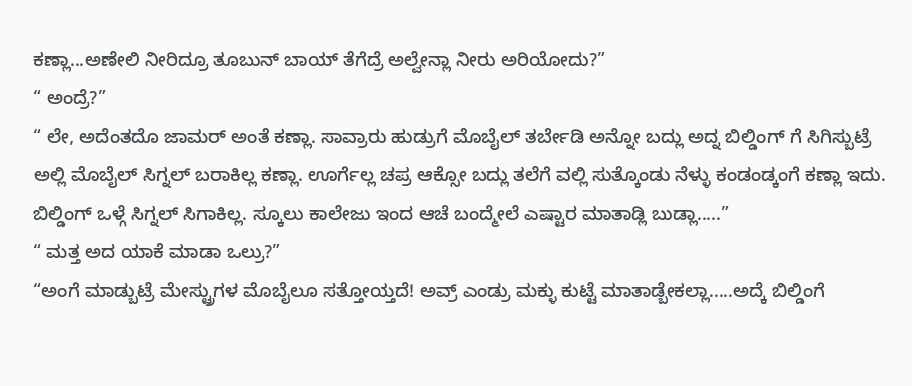ಕಣ್ಲಾ...ಅಣೇಲಿ ನೀರಿದ್ರೂ ತೂಬುನ್ ಬಾಯ್ ತೆಗೆದ್ರೆ ಅಲ್ವೇನ್ಲಾ ನೀರು ಅರಿಯೋದು?”
“ ಅಂದ್ರೆ?”
“ ಲೇ, ಅದೆಂತದೊ ಜಾಮರ್ ಅಂತೆ ಕಣ್ಲಾ. ಸಾವ್ರಾರು ಹುಡ್ರುಗೆ ಮೊಬೈಲ್ ತರ್ಬೇಡಿ ಅನ್ನೋ ಬದ್ಲು ಅದ್ನ ಬಿಲ್ಡಿಂಗ್ ಗೆ ಸಿಗಿಸ್ಬುಟ್ರೆ ಅಲ್ಲಿ ಮೊಬೈಲ್ ಸಿಗ್ನಲ್ ಬರಾಕಿಲ್ಲ ಕಣ್ಲಾ. ಊರ್ಗೆಲ್ಲ ಚಪ್ರ ಆಕ್ಸೋ ಬದ್ಲು ತಲೆಗೆ ವಲ್ಲಿ ಸುತ್ಕೊಂಡು ನೆಳ್ಳು ಕಂಡಂಡ್ಕಂಗೆ ಕಣ್ಲಾ ಇದು. ಬಿಲ್ಡಿಂಗ್ ಒಳ್ಗೆ ಸಿಗ್ನಲ್ ಸಿಗಾಕಿಲ್ಲ. ಸ್ಕೂಲು ಕಾಲೇಜು ಇಂದ ಆಚೆ ಬಂದ್ಮೇಲೆ ಎಷ್ಟಾರ ಮಾತಾಡ್ಲಿ ಬುಡ್ಲಾ.....”
“ ಮತ್ತ ಅದ ಯಾಕೆ ಮಾಡಾ ಒಲ್ರು?”
“ಅಂಗೆ ಮಾಡ್ಬುಟ್ರೆ ಮೇಸ್ಟ್ರುಗಳ ಮೊಬೈಲೂ ಸತ್ತೋಯ್ತದೆ! ಅವ್ರ್ ಎಂಡ್ರು ಮಕ್ಳು ಕುಟ್ಟೆ ಮಾತಾಡ್ಬೇಕಲ್ಲಾ.....ಅದ್ಕೆ ಬಿಲ್ಡಿಂಗೆ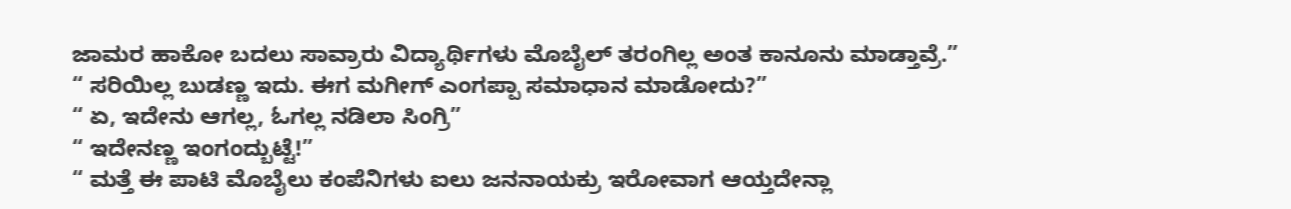ಜಾಮರ ಹಾಕೋ ಬದಲು ಸಾವ್ರಾರು ವಿದ್ಯಾರ್ಥಿಗಳು ಮೊಬೈಲ್ ತರಂಗಿಲ್ಲ ಅಂತ ಕಾನೂನು ಮಾಡ್ತಾವ್ರೆ.”
“ ಸರಿಯಿಲ್ಲ ಬುಡಣ್ಣ ಇದು. ಈಗ ಮಗೀಗ್ ಎಂಗಪ್ಪಾ ಸಮಾಧಾನ ಮಾಡೋದು?”
“ ಏ, ಇದೇನು ಆಗಲ್ಲ, ಓಗಲ್ಲ ನಡಿಲಾ ಸಿಂಗ್ರಿ”
“ ಇದೇನಣ್ಣ ಇಂಗಂದ್ಬುಟ್ಟೆ!”
“ ಮತ್ತೆ ಈ ಪಾಟಿ ಮೊಬೈಲು ಕಂಪೆನಿಗಳು ಐಲು ಜನನಾಯಕ್ರು ಇರೋವಾಗ ಆಯ್ತದೇನ್ಲಾ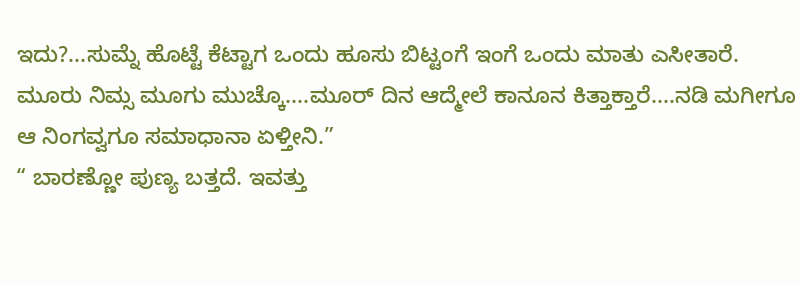ಇದು?...ಸುಮ್ನೆ ಹೊಟ್ಟೆ ಕೆಟ್ಟಾಗ ಒಂದು ಹೂಸು ಬಿಟ್ಟಂಗೆ ಇಂಗೆ ಒಂದು ಮಾತು ಎಸೀತಾರೆ. ಮೂರು ನಿಮ್ಸ ಮೂಗು ಮುಚ್ಕೊ....ಮೂರ್ ದಿನ ಆದ್ಮೇಲೆ ಕಾನೂನ ಕಿತ್ತಾಕ್ತಾರೆ....ನಡಿ ಮಗೀಗೂ ಆ ನಿಂಗವ್ವಗೂ ಸಮಾಧಾನಾ ಏಳ್ತೀನಿ.”
“ ಬಾರಣ್ಣೋ ಪುಣ್ಯ ಬತ್ತದೆ. ಇವತ್ತು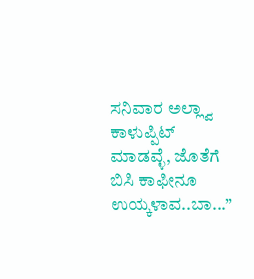ಸನಿವಾರ ಅಲ್ಲ್ವಾ ಕಾಳುಪ್ಪಿಟ್ ಮಾಡವ್ಳೆ, ಜೊತೆಗೆ ಬಿಸಿ ಕಾಫೀನೂ ಉಯ್ಕಳಾವ..ಬಾ...”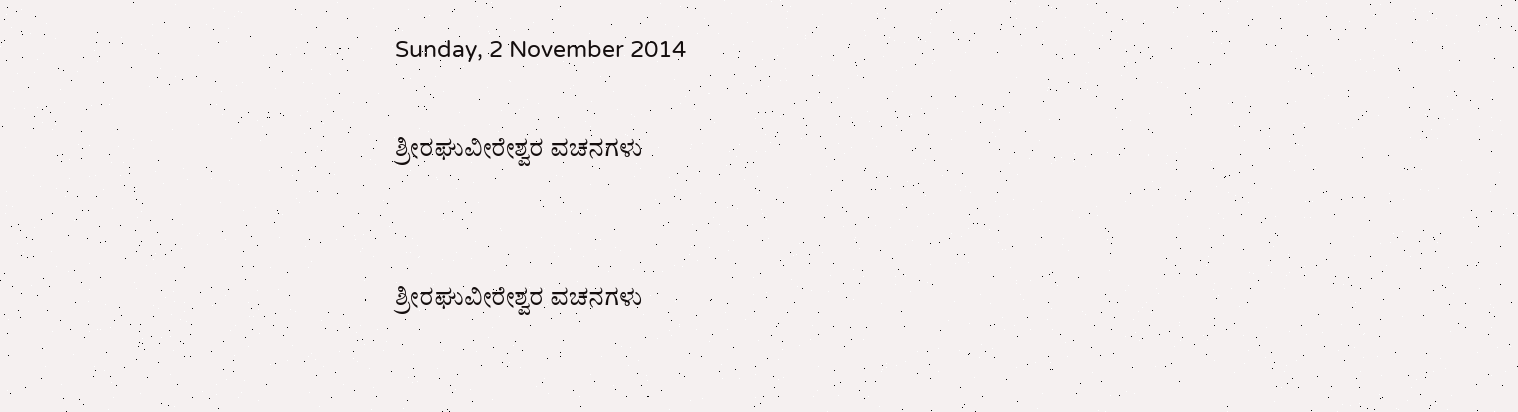Sunday, 2 November 2014

ಶ್ರೀರಘುವೀರೇಶ್ವರ ವಚನಗಳು


ಶ್ರೀರಘುವೀರೇಶ್ವರ ವಚನಗಳು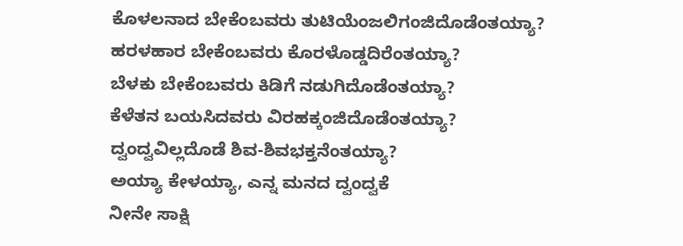ಕೊಳಲನಾದ ಬೇಕೆಂಬವರು ತುಟಿಯೆಂಜಲಿಗಂಜಿದೊಡೆಂತಯ್ಯಾ?
ಹರಳಹಾರ ಬೇಕೆಂಬವರು ಕೊರಳೊಡ್ಡದಿರೆಂತಯ್ಯಾ?
ಬೆಳಕು ಬೇಕೆಂಬವರು ಕಿಡಿಗೆ ನಡುಗಿದೊಡೆಂತಯ್ಯಾ?
ಕೆಳೆತನ ಬಯಸಿದವರು ವಿರಹಕ್ಕಂಜಿದೊಡೆಂತಯ್ಯಾ?
ದ್ವಂದ್ವವಿಲ್ಲದೊಡೆ ಶಿವ-ಶಿವಭಕ್ತನೆಂತಯ್ಯಾ?
ಅಯ್ಯಾ ಕೇಳಯ್ಯಾ, ಎನ್ನ ಮನದ ದ್ವಂದ್ವಕೆ
ನೀನೇ ಸಾಕ್ಷಿ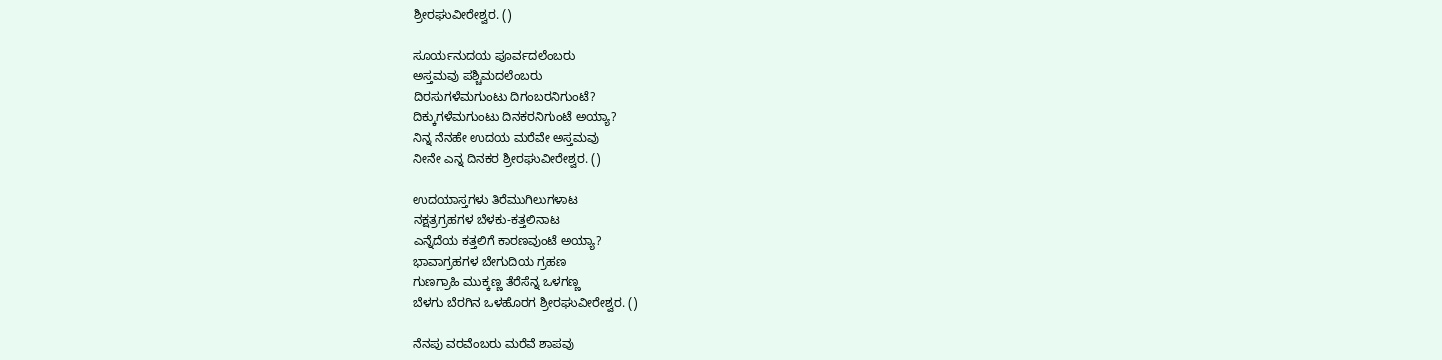ಶ್ರೀರಘುವೀರೇಶ್ವರ. ()

ಸೂರ್ಯನುದಯ ಪೂರ್ವದಲೆಂಬರು
ಅಸ್ತಮವು ಪಶ್ಚಿಮದಲೆಂಬರು
ದಿರಸುಗಳೆಮಗುಂಟು ದಿಗಂಬರನಿಗುಂಟೆ?
ದಿಕ್ಕುಗಳೆಮಗುಂಟು ದಿನಕರನಿಗುಂಟೆ ಅಯ್ಯಾ?
ನಿನ್ನ ನೆನಹೇ ಉದಯ ಮರೆವೇ ಅಸ್ತಮವು
ನೀನೇ ಎನ್ನ ದಿನಕರ ಶ್ರೀರಘುವೀರೇಶ್ವರ. ()

ಉದಯಾಸ್ತಗಳು ತಿರೆಮುಗಿಲುಗಳಾಟ
ನಕ್ಷತ್ರಗ್ರಹಗಳ ಬೆಳಕು-ಕತ್ತಲಿನಾಟ
ಎನ್ನೆದೆಯ ಕತ್ತಲಿಗೆ ಕಾರಣವುಂಟೆ ಅಯ್ಯಾ?
ಭಾವಾಗ್ರಹಗಳ ಬೇಗುದಿಯ ಗ್ರಹಣ
ಗುಣಗ್ರಾಹಿ ಮುಕ್ಕಣ್ಣ ತೆರೆಸೆನ್ನ ಒಳಗಣ್ಣ
ಬೆಳಗು ಬೆರಗಿನ ಒಳಹೊರಗ ಶ್ರೀರಘುವೀರೇಶ್ವರ. ()

ನೆನಪು ವರವೆಂಬರು ಮರೆವೆ ಶಾಪವು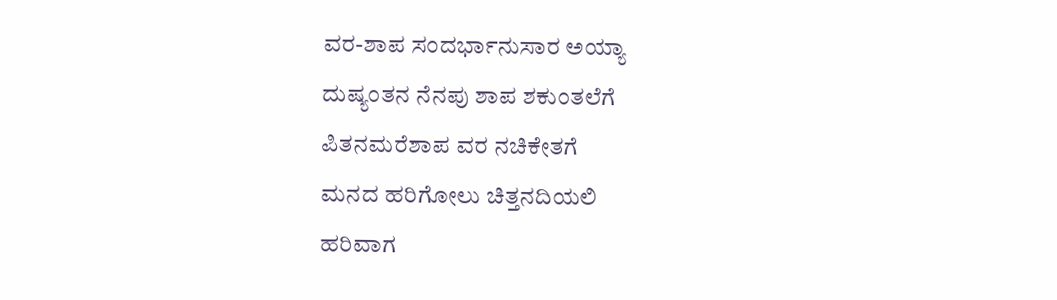ವರ-ಶಾಪ ಸಂದರ್ಭಾನುಸಾರ ಅಯ್ಯಾ
ದುಷ್ಯಂತನ ನೆನಪು ಶಾಪ ಶಕುಂತಲೆಗೆ
ಪಿತನಮರೆಶಾಪ ವರ ನಚಿಕೇತಗೆ
ಮನದ ಹರಿಗೋಲು ಚಿತ್ತನದಿಯಲಿ
ಹರಿವಾಗ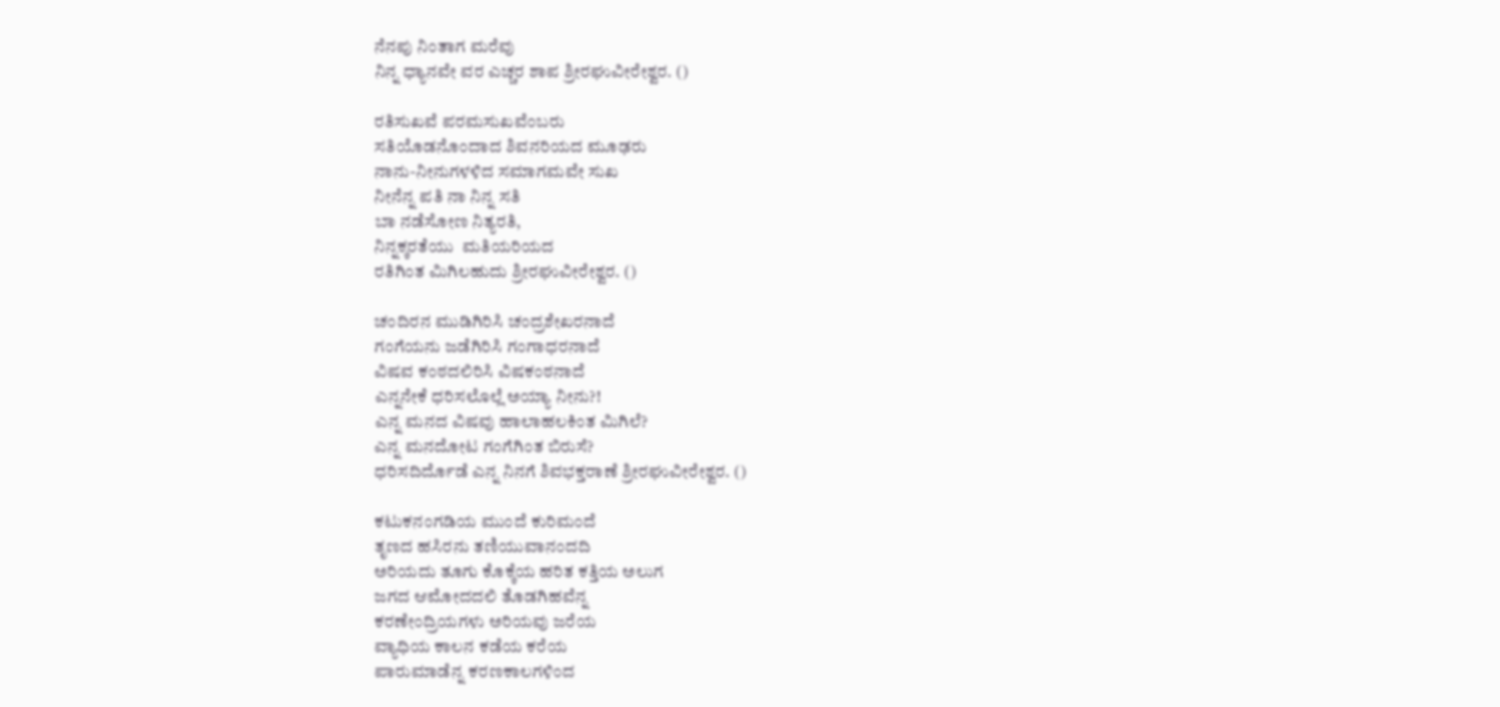ನೆನಪು ನಿಂತಾಗ ಮರೆವು
ನಿನ್ನ ಧ್ಯಾನವೇ ವರ ಎಚ್ಚರ ಶಾಪ ಶ್ರೀರಘುವೀರೇಶ್ವರ. ()

ರತಿಸುಖವೆ ಪರಮಸುಖವೆಂಬರು
ಸತಿಯೊಡನೊಂದಾದ ಶಿವನರಿಯದ ಮೂಢರು
ನಾನು-ನೀನುಗಳಳಿದ ಸಮಾಗಮವೇ ಸುಖ
ನೀನೆನ್ನ ಪತಿ ನಾ ನಿನ್ನ ಸತಿ
ಬಾ ನಡೆಸೋಣ ನಿತ್ಯರತಿ,
ನಿನ್ನಕ್ಕರತೆಯು  ಮತಿಯರಿಯದ
ರತಿಗಿಂತ ಮಿಗಿಲಹುದು ಶ್ರೀರಘುವೀರೇಶ್ವರ. ()

ಚಂದಿರನ ಮುಡಿಗಿರಿಸಿ ಚಂದ್ರಶೇಖರನಾದೆ
ಗಂಗೆಯನು ಜಡೆಗಿರಿಸಿ ಗಂಗಾಧರನಾದೆ
ವಿಷವ ಕಂಠದಲಿರಿಸಿ ವಿಷಕಂಠನಾದೆ
ಎನ್ನನೇಕೆ ಧರಿಸಲೊಲ್ಲೆ ಅಯ್ಯಾ ನೀನು?!
ಎನ್ನ ಮನದ ವಿಷವು ಹಾಲಾಹಲಕಿಂತ ಮಿಗಿಲೆ?
ಎನ್ನ ಮನದೋಟ ಗಂಗೆಗಿಂತ ಬಿರುಸೆ?
ಧರಿಸದಿರ್ದೊಡೆ ಎನ್ನ ನಿನಗೆ ಶಿವಭಕ್ತರಾಣೆ ಶ್ರೀರಘುವೀರೇಶ್ವರ. ()

ಕಟುಕನಂಗಡಿಯ ಮುಂದೆ ಕುರಿಮಂದೆ
ತೃಣದ ಹಸಿರನು ತಣಿಯುವಾನಂದದಿ
ಅರಿಯದು ತೂಗು ಕೊಕ್ಕೆಯ ಹರಿತ ಕತ್ತಿಯ ಅಲುಗ
ಜಗದ ಆಮೋದದಲಿ ತೊಡಗಿಹವೆನ್ನ
ಕರಣೇಂದ್ರಿಯಗಳು ಅರಿಯವು ಜರೆಯ
ವ್ಯಾಧಿಯ ಕಾಲನ ಕಡೆಯ ಕರೆಯ
ಪಾರುಮಾಡೆನ್ನ ಕರಣಕಾಲಗಳಿಂದ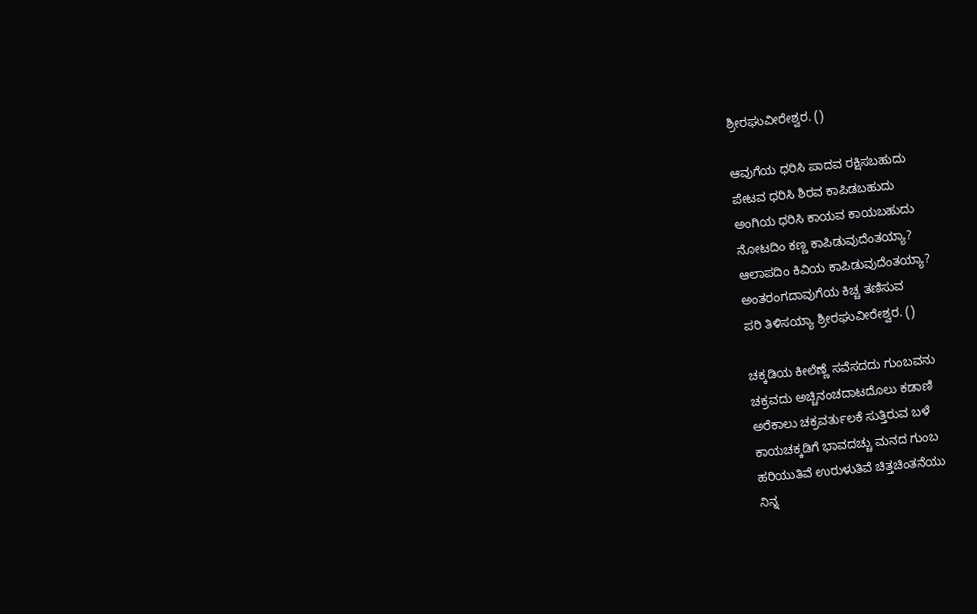ಶ್ರೀರಘುವೀರೇಶ್ವರ. ()

ಆವುಗೆಯ ಧರಿಸಿ ಪಾದವ ರಕ್ಷಿಸಬಹುದು
ಪೇಟವ ಧರಿಸಿ ಶಿರವ ಕಾಪಿಡಬಹುದು
ಅಂಗಿಯ ಧರಿಸಿ ಕಾಯವ ಕಾಯಬಹುದು
ನೋಟದಿಂ ಕಣ್ಣ ಕಾಪಿಡುವುದೆಂತಯ್ಯಾ?
ಆಲಾಪದಿಂ ಕಿವಿಯ ಕಾಪಿಡುವುದೆಂತಯ್ಯಾ?
ಅಂತರಂಗದಾವುಗೆಯ ಕಿಚ್ಚ ತಣಿಸುವ
ಪರಿ ತಿಳಿಸಯ್ಯಾ ಶ್ರೀರಘುವೀರೇಶ್ವರ. ()

ಚಕ್ಕಡಿಯ ಕೀಲೆಣ್ಣೆ ಸವೆಸದದು ಗುಂಬವನು
ಚಕ್ರವದು ಅಚ್ಚಿನಂಚದಾಟದೊಲು ಕಡಾಣಿ
ಅರೆಕಾಲು ಚಕ್ರವರ್ತುಲಕೆ ಸುತ್ತಿರುವ ಬಳೆ
ಕಾಯಚಕ್ಕಡಿಗೆ ಭಾವದಚ್ಚು ಮನದ ಗುಂಬ
ಹರಿಯುತಿವೆ ಉರುಳುತಿವೆ ಚಿತ್ತಚಿಂತನೆಯು
ನಿನ್ನ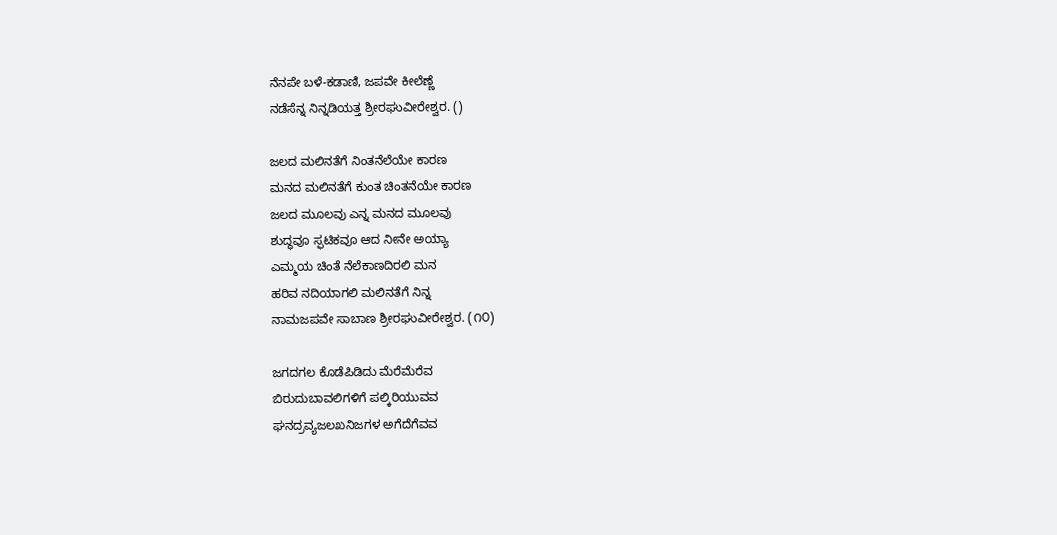ನೆನಪೇ ಬಳೆ-ಕಡಾಣಿ, ಜಪವೇ ಕೀಲೆಣ್ಣೆ
ನಡೆಸೆನ್ನ ನಿನ್ನಡಿಯತ್ತ ಶ್ರೀರಘುವೀರೇಶ್ವರ. ()

ಜಲದ ಮಲಿನತೆಗೆ ನಿಂತನೆಲೆಯೇ ಕಾರಣ
ಮನದ ಮಲಿನತೆಗೆ ಕುಂತ ಚಿಂತನೆಯೇ ಕಾರಣ
ಜಲದ ಮೂಲವು ಎನ್ನ ಮನದ ಮೂಲವು
ಶುದ್ಧವೂ ಸ್ಫಟಿಕವೂ ಆದ ನೀನೇ ಅಯ್ಯಾ
ಎಮ್ಮಯ ಚಿಂತೆ ನೆಲೆಕಾಣದಿರಲಿ ಮನ
ಹರಿವ ನದಿಯಾಗಲಿ ಮಲಿನತೆಗೆ ನಿನ್ನ
ನಾಮಜಪವೇ ಸಾಬಾಣ ಶ್ರೀರಘುವೀರೇಶ್ವರ. (೧೦)

ಜಗದಗಲ ಕೊಡೆಪಿಡಿದು ಮೆರೆಮೆರೆವ
ಬಿರುದುಬಾವಲಿಗಳಿಗೆ ಪಲ್ಕಿರಿಯುವವ
ಘನದ್ರವ್ಯಜಲಖನಿಜಗಳ ಅಗೆದೆಗೆವವ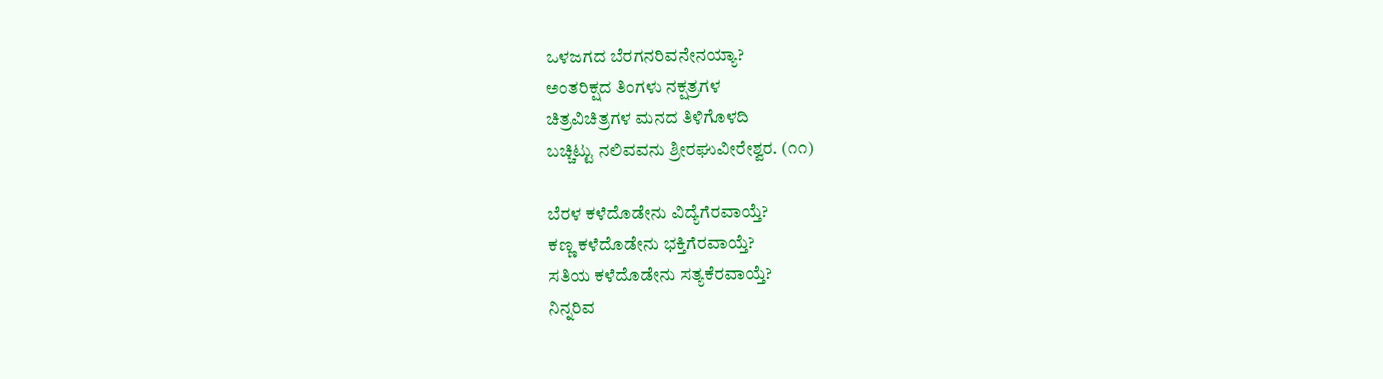ಒಳಜಗದ ಬೆರಗನರಿವನೇನಯ್ಯಾ?
ಅಂತರಿಕ್ಷದ ತಿಂಗಳು ನಕ್ಷತ್ರಗಳ
ಚಿತ್ರವಿಚಿತ್ರಗಳ ಮನದ ತಿಳಿಗೊಳದಿ
ಬಚ್ಚಿಟ್ಟು ನಲಿವವನು ಶ್ರೀರಘುವೀರೇಶ್ವರ. (೧೧)

ಬೆರಳ ಕಳೆದೊಡೇನು ವಿದ್ಯೆಗೆರವಾಯ್ತೆ?
ಕಣ್ಣ ಕಳೆದೊಡೇನು ಭಕ್ತಿಗೆರವಾಯ್ತೆ?
ಸತಿಯ ಕಳೆದೊಡೇನು ಸತ್ಯಕೆರವಾಯ್ತೆ?
ನಿನ್ನರಿವ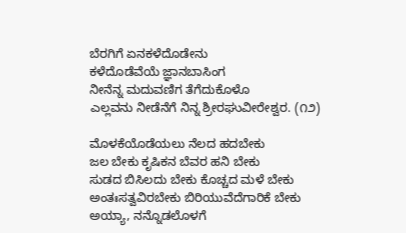ಬೆರಗಿಗೆ ಏನಕಳೆದೊಡೇನು
ಕಳೆದೊಡೆವೆಯೆ ಜ್ಞಾನಬಾಸಿಂಗ
ನೀನೆನ್ನ ಮದುವಣಿಗ ತೆಗೆದುಕೊಳೊ
ಎಲ್ಲವನು ನೀಡೆನೆಗೆ ನಿನ್ನ ಶ್ರೀರಘುವೀರೇಶ್ವರ. (೧೨)

ಮೊಳಕೆಯೊಡೆಯಲು ನೆಲದ ಹದಬೇಕು
ಜಲ ಬೇಕು ಕೃಷಿಕನ ಬೆವರ ಹನಿ ಬೇಕು
ಸುಡದ ಬಿಸಿಲದು ಬೇಕು ಕೊಚ್ಚದ ಮಳೆ ಬೇಕು
ಅಂತಃಸತ್ವವಿರಬೇಕು ಬಿರಿಯುವೆದೆಗಾರಿಕೆ ಬೇಕು
ಅಯ್ಯಾ, ನನ್ನೊಡಲೊಳಗೆ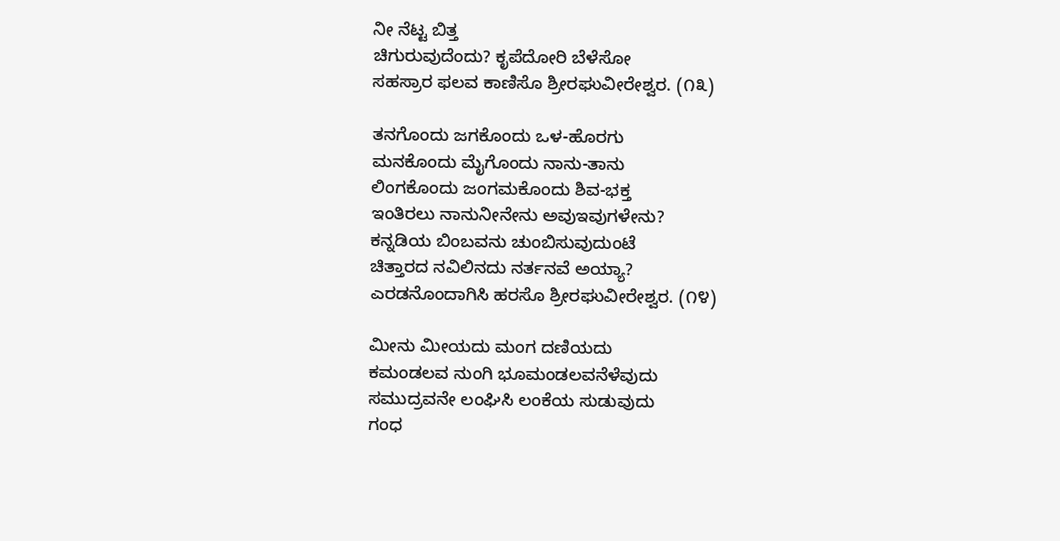ನೀ ನೆಟ್ಟ ಬಿತ್ತ
ಚಿಗುರುವುದೆಂದು? ಕೃಪೆದೋರಿ ಬೆಳೆಸೋ
ಸಹಸ್ರಾರ ಫಲವ ಕಾಣಿಸೊ ಶ್ರೀರಘುವೀರೇಶ್ವರ. (೧೩)

ತನಗೊಂದು ಜಗಕೊಂದು ಒಳ-ಹೊರಗು
ಮನಕೊಂದು ಮೈಗೊಂದು ನಾನು-ತಾನು
ಲಿಂಗಕೊಂದು ಜಂಗಮಕೊಂದು ಶಿವ-ಭಕ್ತ
ಇಂತಿರಲು ನಾನುನೀನೇನು ಅವುಇವುಗಳೇನು?
ಕನ್ನಡಿಯ ಬಿಂಬವನು ಚುಂಬಿಸುವುದುಂಟೆ
ಚಿತ್ತಾರದ ನವಿಲಿನದು ನರ್ತನವೆ ಅಯ್ಯಾ?
ಎರಡನೊಂದಾಗಿಸಿ ಹರಸೊ ಶ್ರೀರಘುವೀರೇಶ್ವರ. (೧೪)

ಮೀನು ಮೀಯದು ಮಂಗ ದಣಿಯದು
ಕಮಂಡಲವ ನುಂಗಿ ಭೂಮಂಡಲವನೆಳೆವುದು
ಸಮುದ್ರವನೇ ಲಂಘಿಸಿ ಲಂಕೆಯ ಸುಡುವುದು
ಗಂಧ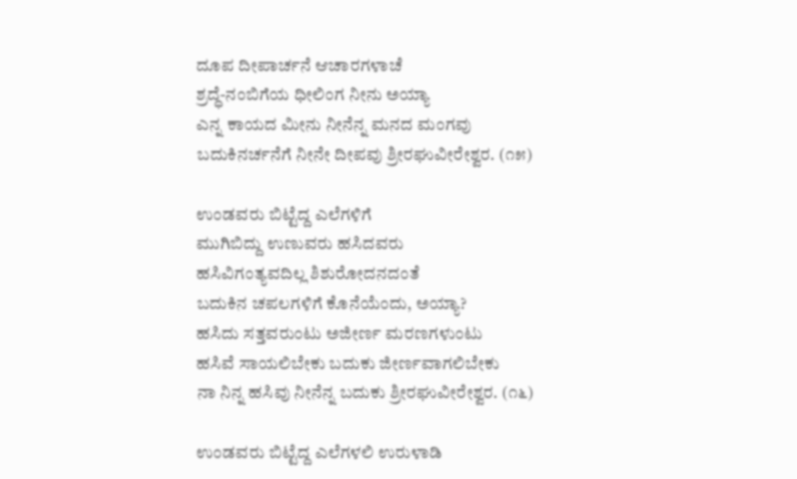ದೂಪ ದೀಪಾರ್ಚನೆ ಆಚಾರಗಳಾಚೆ
ಶ್ರದ್ಧೆ-ನಂಬಿಗೆಯ ಧೀಲಿಂಗ ನೀನು ಅಯ್ಯಾ
ಎನ್ನ ಕಾಯದ ಮೀನು ನೀನೆನ್ನ ಮನದ ಮಂಗವು
ಬದುಕಿನರ್ಚನೆಗೆ ನೀನೇ ದೀಪವು ಶ್ರೀರಘುವೀರೇಶ್ವರ. (೧೫)

ಉಂಡವರು ಬಿಟ್ಟೆದ್ದ ಎಲೆಗಳಿಗೆ
ಮುಗಿಬಿದ್ದು ಉಣುವರು ಹಸಿದವರು
ಹಸಿವಿಗಂತ್ಯವದಿಲ್ಲ ಶಿಶುರೋದನದಂತೆ
ಬದುಕಿನ ಚಪಲಗಳಿಗೆ ಕೊನೆಯೆಂದು, ಅಯ್ಯಾ?
ಹಸಿದು ಸತ್ತವರುಂಟು ಅಜೀರ್ಣ ಮರಣಗಳುಂಟು
ಹಸಿವೆ ಸಾಯಲಿಬೇಕು ಬದುಕು ಜೀರ್ಣವಾಗಲಿಬೇಕು
ನಾ ನಿನ್ನ ಹಸಿವು ನೀನೆನ್ನ ಬದುಕು ಶ್ರೀರಘುವೀರೇಶ್ವರ. (೧೬)

ಉಂಡವರು ಬಿಟ್ಟೆದ್ದ ಎಲೆಗಳಲಿ ಉರುಳಾಡಿ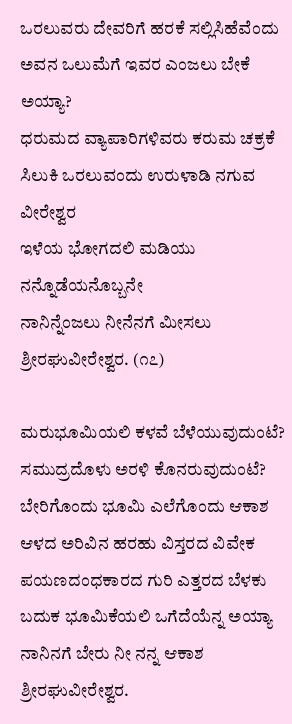ಒರಲುವರು ದೇವರಿಗೆ ಹರಕೆ ಸಲ್ಲಿಸಿಹೆವೆಂದು
ಅವನ ಒಲುಮೆಗೆ ಇವರ ಎಂಜಲು ಬೇಕೆ ಅಯ್ಯಾ?
ಧರುಮದ ವ್ಯಾಪಾರಿಗಳಿವರು ಕರುಮ ಚಕ್ರಕೆ
ಸಿಲುಕಿ ಒರಲುವಂದು ಉರುಳಾಡಿ ನಗುವ ವೀರೇಶ್ವರ
ಇಳೆಯ ಭೋಗದಲಿ ಮಡಿಯು ನನ್ನೊಡೆಯನೊಬ್ಬನೇ
ನಾನಿನ್ನೆಂಜಲು ನೀನೆನಗೆ ಮೀಸಲು ಶ್ರೀರಘುವೀರೇಶ್ವರ. (೧೭)

ಮರುಭೂಮಿಯಲಿ ಕಳವೆ ಬೆಳೆಯುವುದುಂಟೆ?
ಸಮುದ್ರದೊಳು ಅರಳಿ ಕೊನರುವುದುಂಟೆ?
ಬೇರಿಗೊಂದು ಭೂಮಿ ಎಲೆಗೊಂದು ಆಕಾಶ
ಆಳದ ಅರಿವಿನ ಹರಹು ವಿಸ್ತರದ ವಿವೇಕ
ಪಯಣದಂಧಕಾರದ ಗುರಿ ಎತ್ತರದ ಬೆಳಕು
ಬದುಕ ಭೂಮಿಕೆಯಲಿ ಒಗೆದೆಯೆನ್ನ ಅಯ್ಯಾ
ನಾನಿನಗೆ ಬೇರು ನೀ ನನ್ನ ಆಕಾಶ ಶ್ರೀರಘುವೀರೇಶ್ವರ.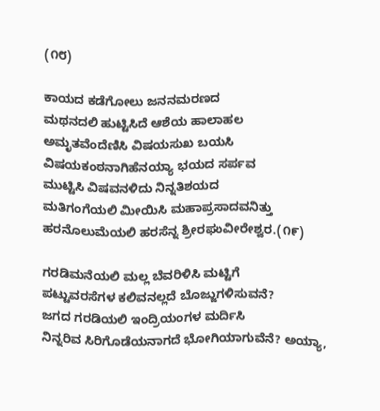(೧೮)

ಕಾಯದ ಕಡೆಗೋಲು ಜನನಮರಣದ
ಮಥನದಲಿ ಹುಟ್ಟಿಸಿದೆ ಆಶೆಯ ಹಾಲಾಹಲ
ಅಮೃತವೆಂದೆಣಿಸಿ ವಿಷಯಸುಖ ಬಯಸಿ
ವಿಷಯಕಂಠನಾಗಿಹೆನಯ್ಯಾ ಭಯದ ಸರ್ಪವ
ಮುಟ್ಟಿಸಿ ವಿಷವನಳಿದು ನಿನ್ನತಿಶಯದ
ಮತಿಗಂಗೆಯಲಿ ಮೀಯಿಸಿ ಮಹಾಪ್ರಸಾದವನಿತ್ತು
ಹರನೊಲುಮೆಯಲಿ ಹರಸೆನ್ನ ಶ್ರೀರಘುವೀರೇಶ್ವರ.(೧೯)

ಗರಡಿಮನೆಯಲಿ ಮಲ್ಲ ಬೆವರಿಳಿಸಿ ಮಟ್ಟಿಗೆ
ಪಟ್ಟುವರಸೆಗಳ ಕಲಿವನಲ್ಲದೆ ಬೊಜ್ಜುಗಳಿಸುವನೆ?
ಜಗದ ಗರಡಿಯಲಿ ಇಂದ್ರಿಯಂಗಳ ಮರ್ದಿಸಿ
ನಿನ್ನರಿವ ಸಿರಿಗೊಡೆಯನಾಗದೆ ಭೋಗಿಯಾಗುವೆನೆ? ಅಯ್ಯಾ,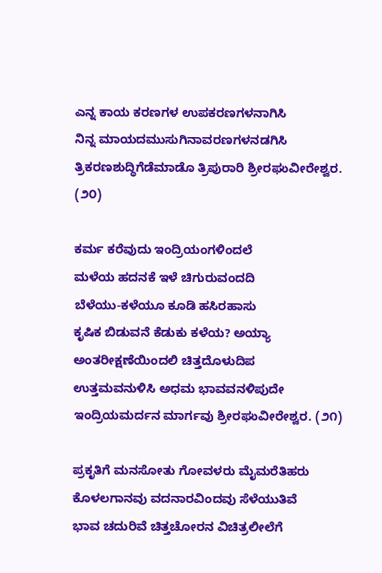ಎನ್ನ ಕಾಯ ಕರಣಗಳ ಉಪಕರಣಗಳನಾಗಿಸಿ
ನಿನ್ನ ಮಾಯದಮುಸುಗಿನಾವರಣಗಳನಡಗಿಸಿ
ತ್ರಿಕರಣಶುದ್ಧಿಗೆಡೆಮಾಡೊ ತ್ರಿಪುರಾರಿ ಶ್ರೀರಘುವೀರೇಶ್ವರ. (೨೦)

ಕರ್ಮ ಕರೆವುದು ಇಂದ್ರಿಯಂಗಳಿಂದಲೆ
ಮಳೆಯ ಹದನಕೆ ಇಳೆ ಚಿಗುರುವಂದದಿ
ಬೆಳೆಯು-ಕಳೆಯೂ ಕೂಡಿ ಹಸಿರಹಾಸು
ಕೃಷಿಕ ಬಿಡುವನೆ ಕೆಡುಕು ಕಳೆಯ? ಅಯ್ಯಾ
ಅಂತರೀಕ್ಷಣೆಯಿಂದಲಿ ಚಿತ್ತದೊಳುದಿಪ
ಉತ್ತಮವನುಳಿಸಿ ಅಧಮ ಭಾವವನಳಿಪುದೇ
ಇಂದ್ರಿಯಮರ್ದನ ಮಾರ್ಗವು ಶ್ರೀರಘುವೀರೇಶ್ವರ. (೨೧)

ಪ್ರಕೃತಿಗೆ ಮನಸೋತು ಗೋವಳರು ಮೈಮರೆತಿಹರು
ಕೊಳಲಗಾನವು ವದನಾರವಿಂದವು ಸೆಳೆಯುತಿವೆ
ಭಾವ ಚದುರಿವೆ ಚಿತ್ತಚೋರನ ವಿಚಿತ್ರಲೀಲೆಗೆ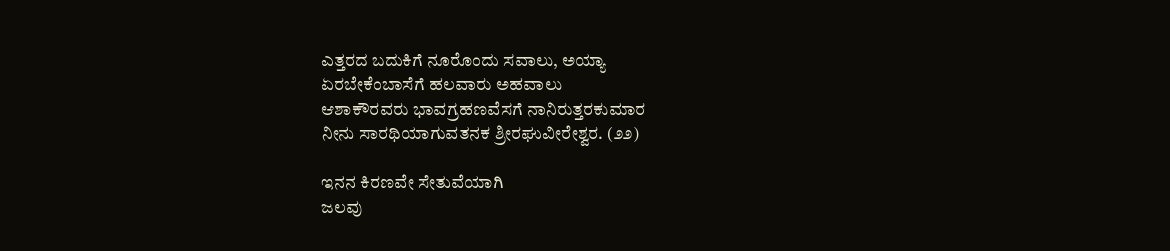ಎತ್ತರದ ಬದುಕಿಗೆ ನೂರೊಂದು ಸವಾಲು, ಅಯ್ಯಾ
ಏರಬೇಕೆಂಬಾಸೆಗೆ ಹಲವಾರು ಅಹವಾಲು
ಆಶಾಕೌರವರು ಭಾವಗ್ರಹಣವೆಸಗೆ ನಾನಿರುತ್ತರಕುಮಾರ
ನೀನು ಸಾರಥಿಯಾಗುವತನಕ ಶ್ರೀರಘುವೀರೇಶ್ವರ. (೨೨)

ಇನನ ಕಿರಣವೇ ಸೇತುವೆಯಾಗಿ
ಜಲವು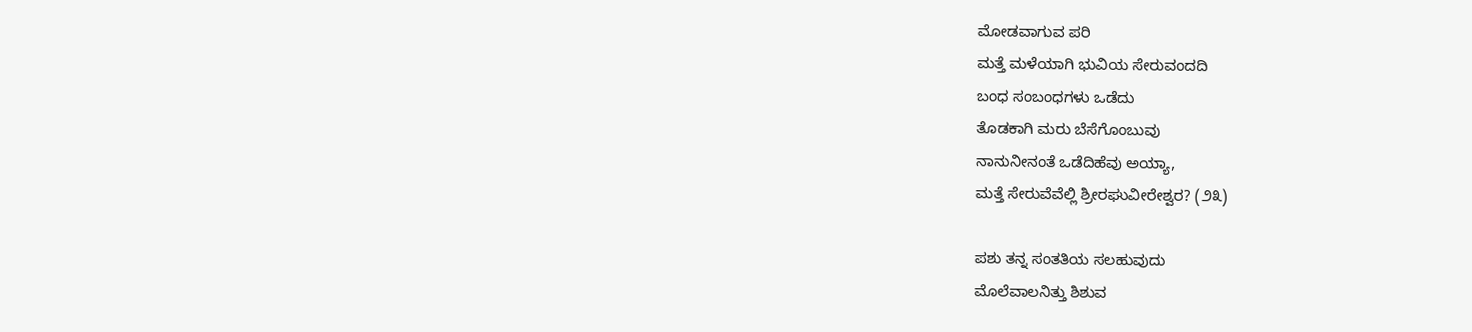ಮೋಡವಾಗುವ ಪರಿ
ಮತ್ತೆ ಮಳೆಯಾಗಿ ಭುವಿಯ ಸೇರುವಂದದಿ
ಬಂಧ ಸಂಬಂಧಗಳು ಒಡೆದು
ತೊಡಕಾಗಿ ಮರು ಬೆಸೆಗೊಂಬುವು
ನಾನುನೀನಂತೆ ಒಡೆದಿಹೆವು ಅಯ್ಯಾ,
ಮತ್ತೆ ಸೇರುವೆವೆಲ್ಲಿ ಶ್ರೀರಘುವೀರೇಶ್ವರ? (೨೩)

ಪಶು ತನ್ನ ಸಂತತಿಯ ಸಲಹುವುದು
ಮೊಲೆವಾಲನಿತ್ತು ಶಿಶುವ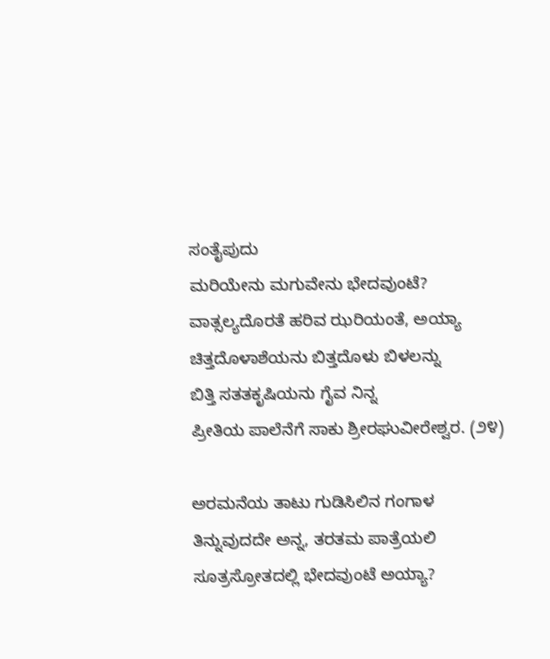ಸಂತೈಪುದು
ಮರಿಯೇನು ಮಗುವೇನು ಭೇದವುಂಟೆ?
ವಾತ್ಸಲ್ಯದೊರತೆ ಹರಿವ ಝರಿಯಂತೆ, ಅಯ್ಯಾ
ಚಿತ್ತದೊಳಾಶೆಯನು ಬಿತ್ತದೊಳು ಬಿಳಲನ್ನು
ಬಿತ್ತಿ ಸತತಕೃಷಿಯನು ಗೈವ ನಿನ್ನ
ಪ್ರೀತಿಯ ಪಾಲೆನೆಗೆ ಸಾಕು ಶ್ರೀರಘುವೀರೇಶ್ವರ. (೨೪)

ಅರಮನೆಯ ತಾಟು ಗುಡಿಸಿಲಿನ ಗಂಗಾಳ
ತಿನ್ನುವುದದೇ ಅನ್ನ, ತರತಮ ಪಾತ್ರೆಯಲಿ
ಸೂತ್ರಸ್ರೋತದಲ್ಲಿ ಭೇದವುಂಟೆ ಅಯ್ಯಾ?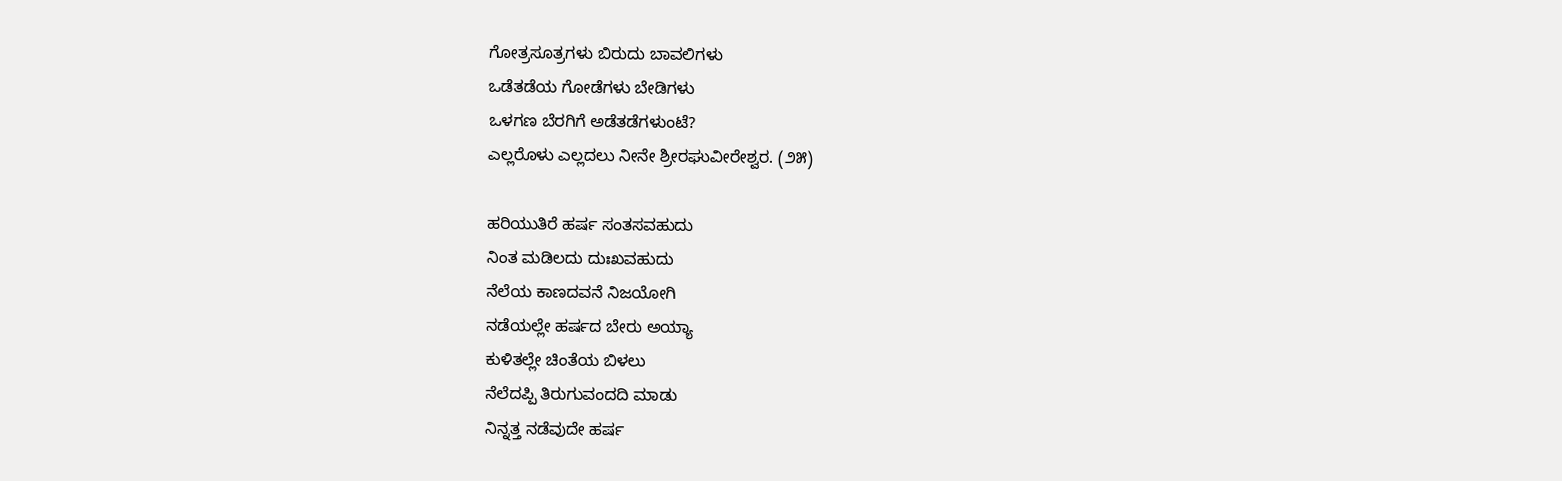ಗೋತ್ರಸೂತ್ರಗಳು ಬಿರುದು ಬಾವಲಿಗಳು
ಒಡೆತಡೆಯ ಗೋಡೆಗಳು ಬೇಡಿಗಳು
ಒಳಗಣ ಬೆರಗಿಗೆ ಅಡೆತಡೆಗಳುಂಟೆ?
ಎಲ್ಲರೊಳು ಎಲ್ಲದಲು ನೀನೇ ಶ್ರೀರಘುವೀರೇಶ್ವರ. (೨೫)

ಹರಿಯುತಿರೆ ಹರ್ಷ ಸಂತಸವಹುದು
ನಿಂತ ಮಡಿಲದು ದುಃಖವಹುದು
ನೆಲೆಯ ಕಾಣದವನೆ ನಿಜಯೋಗಿ
ನಡೆಯಲ್ಲೇ ಹರ್ಷದ ಬೇರು ಅಯ್ಯಾ
ಕುಳಿತಲ್ಲೇ ಚಿಂತೆಯ ಬಿಳಲು
ನೆಲೆದಪ್ಪಿ ತಿರುಗುವಂದದಿ ಮಾಡು
ನಿನ್ನತ್ತ ನಡೆವುದೇ ಹರ್ಷ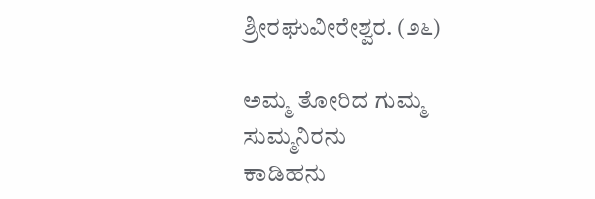ಶ್ರೀರಘುವೀರೇಶ್ವರ. (೨೬)

ಅಮ್ಮ ತೋರಿದ ಗುಮ್ಮ ಸುಮ್ಮನಿರನು
ಕಾಡಿಹನು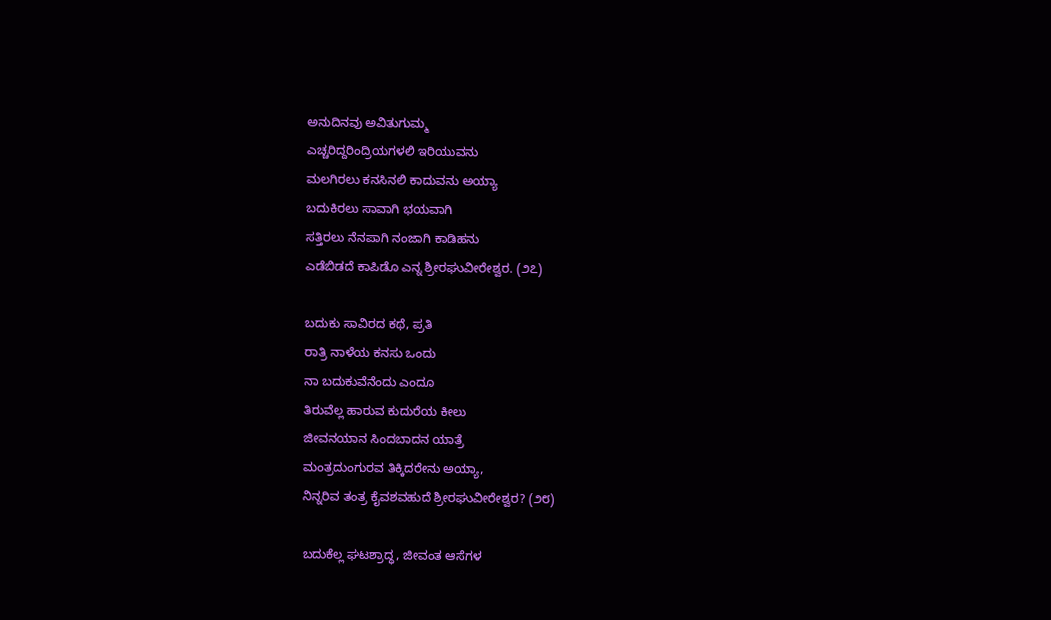ಅನುದಿನವು ಅವಿತುಗುಮ್ಮ
ಎಚ್ಚರಿದ್ದರಿಂದ್ರಿಯಗಳಲಿ ಇರಿಯುವನು
ಮಲಗಿರಲು ಕನಸಿನಲಿ ಕಾದುವನು ಅಯ್ಯಾ
ಬದುಕಿರಲು ಸಾವಾಗಿ ಭಯವಾಗಿ
ಸತ್ತಿರಲು ನೆನಪಾಗಿ ನಂಜಾಗಿ ಕಾಡಿಹನು
ಎಡೆಬಿಡದೆ ಕಾಪಿಡೊ ಎನ್ನ ಶ್ರೀರಘುವೀರೇಶ್ವರ. (೨೭)

ಬದುಕು ಸಾವಿರದ ಕಥೆ, ಪ್ರತಿ
ರಾತ್ರಿ ನಾಳೆಯ ಕನಸು ಒಂದು
ನಾ ಬದುಕುವೆನೆಂದು ಎಂದೂ
ತಿರುವೆಲ್ಲ ಹಾರುವ ಕುದುರೆಯ ಕೀಲು
ಜೀವನಯಾನ ಸಿಂದಬಾದನ ಯಾತ್ರೆ
ಮಂತ್ರದುಂಗುರವ ತಿಕ್ಕಿದರೇನು ಅಯ್ಯಾ,
ನಿನ್ನರಿವ ತಂತ್ರ ಕೈವಶವಹುದೆ ಶ್ರೀರಘುವೀರೇಶ್ವರ? (೨೮)

ಬದುಕೆಲ್ಲ ಘಟಶ್ರಾದ್ಧ, ಜೀವಂತ ಆಸೆಗಳ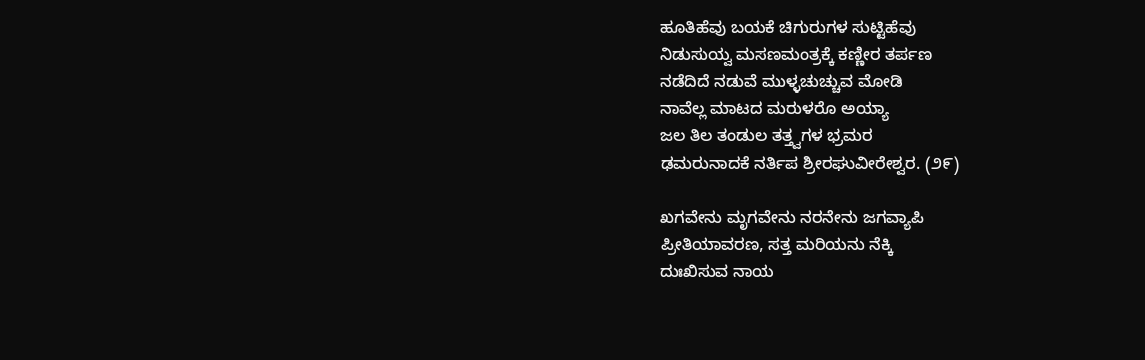ಹೂತಿಹೆವು ಬಯಕೆ ಚಿಗುರುಗಳ ಸುಟ್ಟಿಹೆವು
ನಿಡುಸುಯ್ವ ಮಸಣಮಂತ್ರಕ್ಕೆ ಕಣ್ಣೀರ ತರ್ಪಣ
ನಡೆದಿದೆ ನಡುವೆ ಮುಳ್ಳಚುಚ್ಚುವ ಮೋಡಿ
ನಾವೆಲ್ಲ ಮಾಟದ ಮರುಳರೊ ಅಯ್ಯಾ
ಜಲ ತಿಲ ತಂಡುಲ ತತ್ತ್ವಗಳ ಭ್ರಮರ
ಢಮರುನಾದಕೆ ನರ್ತಿಪ ಶ್ರೀರಘುವೀರೇಶ್ವರ. (೨೯)

ಖಗವೇನು ಮೃಗವೇನು ನರನೇನು ಜಗವ್ಯಾಪಿ
ಪ್ರೀತಿಯಾವರಣ, ಸತ್ತ ಮರಿಯನು ನೆಕ್ಕಿ
ದುಃಖಿಸುವ ನಾಯ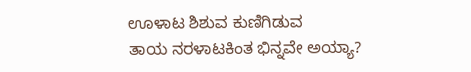ಊಳಾಟ ಶಿಶುವ ಕುಣಿಗಿಡುವ
ತಾಯ ನರಳಾಟಕಿಂತ ಭಿನ್ನವೇ ಅಯ್ಯಾ?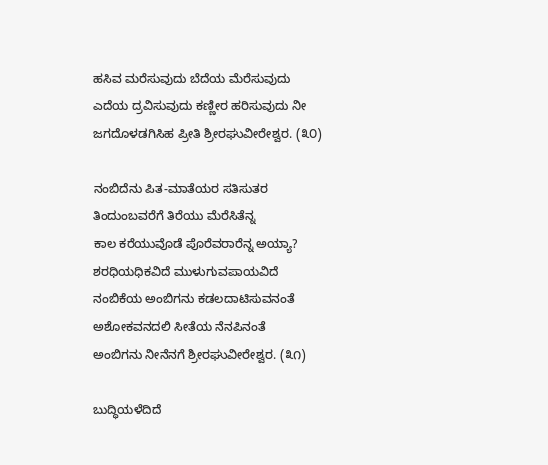ಹಸಿವ ಮರೆಸುವುದು ಬೆದೆಯ ಮೆರೆಸುವುದು
ಎದೆಯ ದ್ರವಿಸುವುದು ಕಣ್ಣೀರ ಹರಿಸುವುದು ನೀ
ಜಗದೊಳಡಗಿಸಿಹ ಪ್ರೀತಿ ಶ್ರೀರಘುವೀರೇಶ್ವರ. (೩೦)

ನಂಬಿದೆನು ಪಿತ-ಮಾತೆಯರ ಸತಿಸುತರ
ತಿಂದುಂಬವರೆಗೆ ತಿರೆಯು ಮೆರೆಸಿತೆನ್ನ
ಕಾಲ ಕರೆಯುವೊಡೆ ಪೊರೆವರಾರೆನ್ನ ಅಯ್ಯಾ?
ಶರಧಿಯಧಿಕವಿದೆ ಮುಳುಗುವಪಾಯವಿದೆ
ನಂಬಿಕೆಯ ಅಂಬಿಗನು ಕಡಲದಾಟಿಸುವನಂತೆ
ಅಶೋಕವನದಲಿ ಸೀತೆಯ ನೆನಪಿನಂತೆ
ಅಂಬಿಗನು ನೀನೆನಗೆ ಶ್ರೀರಘುವೀರೇಶ್ವರ. (೩೧)

ಬುದ್ಧಿಯಳೆದಿದೆ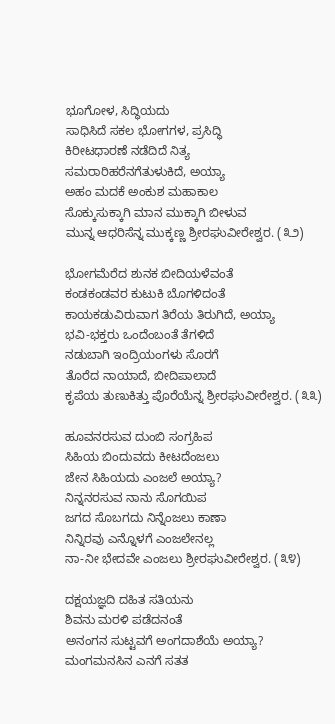ಭೂಗೋಳ, ಸಿದ್ಧಿಯದು
ಸಾಧಿಸಿದೆ ಸಕಲ ಭೋಗಗಳ, ಪ್ರಸಿದ್ಧಿ
ಕಿರೀಟಧಾರಣೆ ನಡೆದಿದೆ ನಿತ್ಯ
ಸಮರಾರಿಹರೆನಗೆತುಳುಕಿದೆ, ಅಯ್ಯಾ
ಅಹಂ ಮದಕೆ ಅಂಕುಶ ಮಹಾಕಾಲ
ಸೊಕ್ಕುಸುಕ್ಕಾಗಿ ಮಾನ ಮುಕ್ಕಾಗಿ ಬೀಳುವ
ಮುನ್ನ ಆಧರಿಸೆನ್ನ ಮುಕ್ಕಣ್ಣ ಶ್ರೀರಘುವೀರೇಶ್ವರ. (೩೨)

ಭೋಗಮೆರೆದ ಶುನಕ ಬೀದಿಯಳೆವಂತೆ
ಕಂಡಕಂಡವರ ಕುಟುಕಿ ಬೊಗಳಿದಂತೆ
ಕಾಯಕಡುವಿರುವಾಗ ತಿರೆಯ ತಿರುಗಿದೆ, ಅಯ್ಯಾ
ಭವಿ-ಭಕ್ತರು ಒಂದೆಂಬಂತೆ ತೆಗಳಿದೆ
ನಡುಬಾಗಿ ಇಂದ್ರಿಯಂಗಳು ಸೊರಗೆ
ತೊರೆದ ನಾಯಾದೆ, ಬೀದಿಪಾಲಾದೆ
ಕೃಪೆಯ ತುಣುಕಿತ್ತು ಪೊರೆಯೆನ್ನ ಶ್ರೀರಘುವೀರೇಶ್ವರ. (೩೩)

ಹೂವನರಸುವ ದುಂಬಿ ಸಂಗ್ರಹಿಪ
ಸಿಹಿಯ ಬಿಂದುವದು ಕೀಟದೆಂಜಲು
ಜೇನ ಸಿಹಿಯದು ಎಂಜಲೆ ಅಯ್ಯಾ?
ನಿನ್ನನರಸುವ ನಾನು ಸೊಗಯಿಪ
ಜಗದ ಸೊಬಗದು ನಿನ್ನೆಂಜಲು ಕಾಣಾ
ನಿನ್ನಿರವು ಎನ್ನೊಳಗೆ ಎಂಜಲೇನಲ್ಲ
ನಾ-ನೀ ಭೇದವೇ ಎಂಜಲು ಶ್ರೀರಘುವೀರೇಶ್ವರ. (೩೪)

ದಕ್ಷಯಜ್ಞದಿ ದಹಿತ ಸತಿಯನು
ಶಿವನು ಮರಳಿ ಪಡೆದನಂತೆ
ಅನಂಗನ ಸುಟ್ಟವಗೆ ಅಂಗದಾಶೆಯೆ ಅಯ್ಯಾ?
ಮಂಗಮನಸಿನ ಎನಗೆ ಸತತ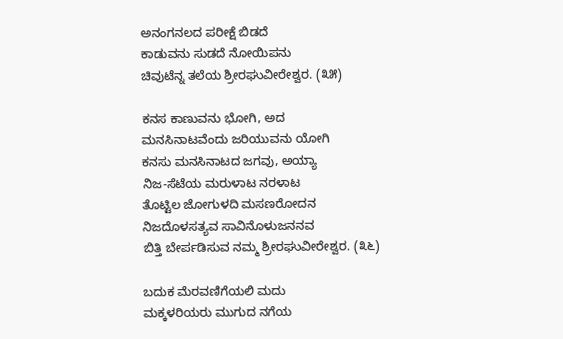ಅನಂಗನಲದ ಪರೀಕ್ಷೆ ಬಿಡದೆ
ಕಾಡುವನು ಸುಡದೆ ನೋಯಿಪನು
ಚಿವುಟೆನ್ನ ತಲೆಯ ಶ್ರೀರಘುವೀರೇಶ್ವರ. (೩೫)

ಕನಸ ಕಾಣುವನು ಭೋಗಿ, ಅದ
ಮನಸಿನಾಟವೆಂದು ಜರಿಯುವನು ಯೋಗಿ
ಕನಸು ಮನಸಿನಾಟದ ಜಗವು, ಅಯ್ಯಾ
ನಿಜ-ಸೆಟೆಯ ಮರುಳಾಟ ನರಳಾಟ
ತೊಟ್ಟಿಲ ಜೋಗುಳದಿ ಮಸಣರೋದನ
ನಿಜದೊಳಸತ್ಯವ ಸಾವಿನೊಳುಜನನವ
ಬಿತ್ತಿ ಬೇರ್ಪಡಿಸುವ ನಮ್ಮ ಶ್ರೀರಘುವೀರೇಶ್ವರ. (೩೬)

ಬದುಕ ಮೆರವಣಿಗೆಯಲಿ ಮದು
ಮಕ್ಕಳರಿಯರು ಮುಗುದ ನಗೆಯ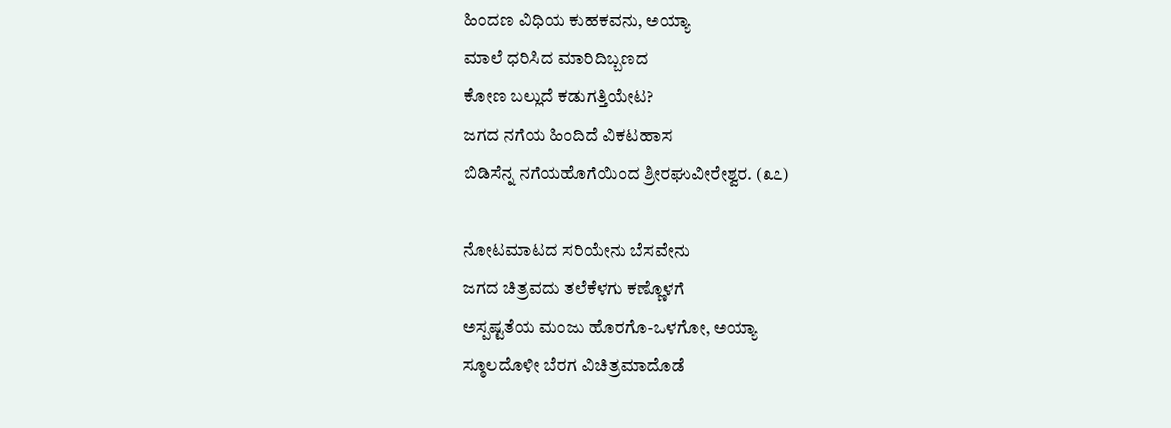ಹಿಂದಣ ವಿಧಿಯ ಕುಹಕವನು, ಅಯ್ಯಾ
ಮಾಲೆ ಧರಿಸಿದ ಮಾರಿದಿಬ್ಬಣದ
ಕೋಣ ಬಲ್ಲುದೆ ಕಡುಗತ್ತಿಯೇಟ?
ಜಗದ ನಗೆಯ ಹಿಂದಿದೆ ವಿಕಟಹಾಸ
ಬಿಡಿಸೆನ್ನ ನಗೆಯಹೊಗೆಯಿಂದ ಶ್ರೀರಘುವೀರೇಶ್ವರ. (೩೭)

ನೋಟಮಾಟದ ಸರಿಯೇನು ಬೆಸವೇನು
ಜಗದ ಚಿತ್ರವದು ತಲೆಕೆಳಗು ಕಣ್ಣೊಳಗೆ
ಅಸ್ಪಷ್ಟತೆಯ ಮಂಜು ಹೊರಗೊ-ಒಳಗೋ, ಅಯ್ಯಾ
ಸ್ಠೂಲದೊಳೀ ಬೆರಗ ವಿಚಿತ್ರಮಾದೊಡೆ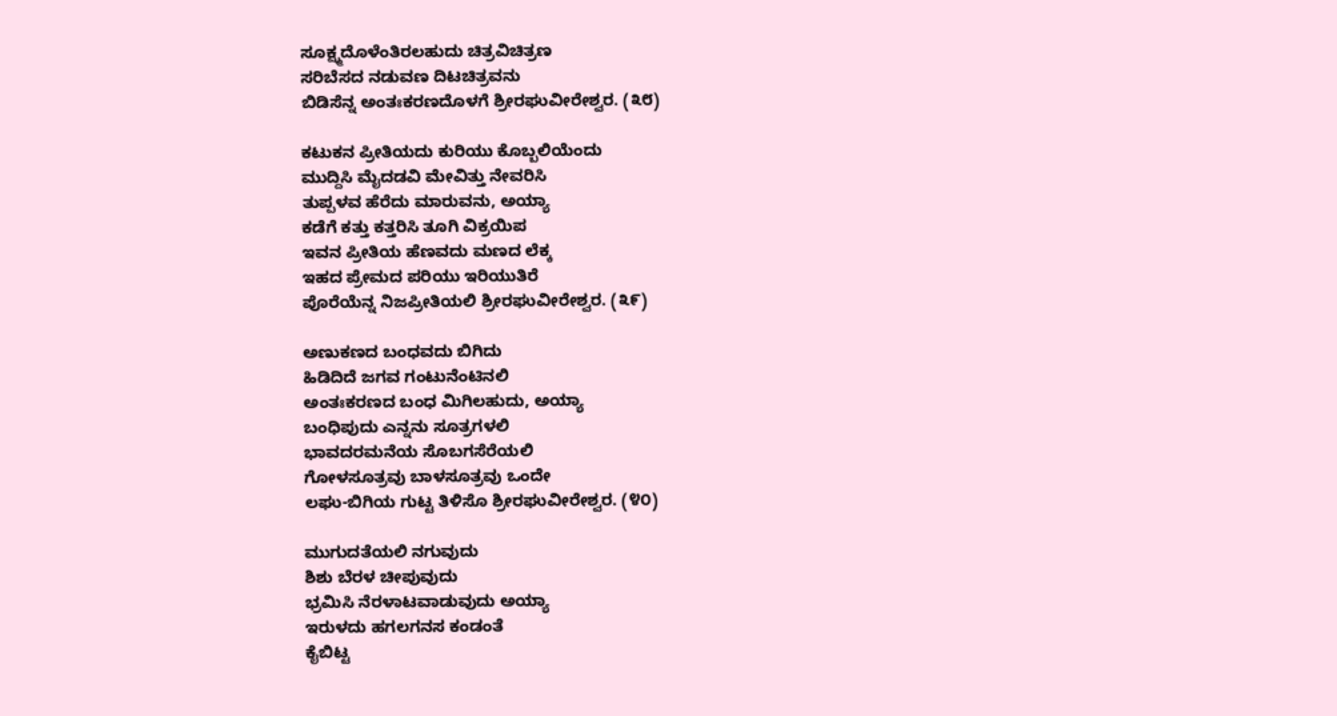ಸೂಕ್ಷ್ಮದೊಳೆಂತಿರಲಹುದು ಚಿತ್ರವಿಚಿತ್ರಣ
ಸರಿಬೆಸದ ನಡುವಣ ದಿಟಚಿತ್ರವನು
ಬಿಡಿಸೆನ್ನ ಅಂತಃಕರಣದೊಳಗೆ ಶ್ರೀರಘುವೀರೇಶ್ವರ. (೩೮)

ಕಟುಕನ ಪ್ರೀತಿಯದು ಕುರಿಯು ಕೊಬ್ಬಲಿಯೆಂದು
ಮುದ್ದಿಸಿ ಮೈದಡವಿ ಮೇವಿತ್ತು ನೇವರಿಸಿ
ತುಪ್ಪಳವ ಹೆರೆದು ಮಾರುವನು, ಅಯ್ಯಾ
ಕಡೆಗೆ ಕತ್ತು ಕತ್ತರಿಸಿ ತೂಗಿ ವಿಕ್ರಯಿಪ
ಇವನ ಪ್ರೀತಿಯ ಹೆಣವದು ಮಣದ ಲೆಕ್ಕ
ಇಹದ ಪ್ರೇಮದ ಪರಿಯು ಇರಿಯುತಿರೆ
ಪೊರೆಯೆನ್ನ ನಿಜಪ್ರೀತಿಯಲಿ ಶ್ರೀರಘುವೀರೇಶ್ವರ. (೩೯)

ಅಣುಕಣದ ಬಂಧವದು ಬಿಗಿದು
ಹಿಡಿದಿದೆ ಜಗವ ಗಂಟುನೆಂಟಿನಲಿ
ಅಂತಃಕರಣದ ಬಂಧ ಮಿಗಿಲಹುದು, ಅಯ್ಯಾ
ಬಂಧಿಪುದು ಎನ್ನನು ಸೂತ್ರಗಳಲಿ
ಭಾವದರಮನೆಯ ಸೊಬಗಸೆರೆಯಲಿ
ಗೋಳಸೂತ್ರವು ಬಾಳಸೂತ್ರವು ಒಂದೇ
ಲಘು-ಬಿಗಿಯ ಗುಟ್ಟ ತಿಳಿಸೊ ಶ್ರೀರಘುವೀರೇಶ್ವರ. (೪೦)

ಮುಗುದತೆಯಲಿ ನಗುವುದು
ಶಿಶು ಬೆರಳ ಚೀಪುವುದು
ಭ್ರಮಿಸಿ ನೆರಳಾಟವಾಡುವುದು ಅಯ್ಯಾ
ಇರುಳದು ಹಗಲಗನಸ ಕಂಡಂತೆ
ಕೈಬಿಟ್ಟ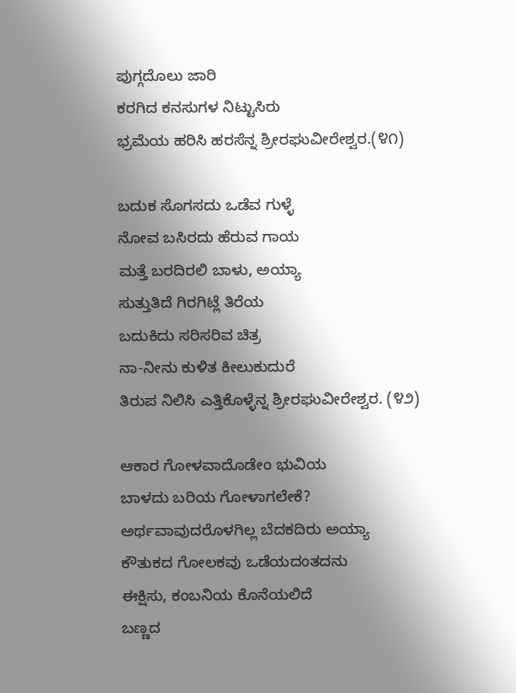ಪುಗ್ಗದೊಲು ಜಾರಿ
ಕರಗಿದ ಕನಸುಗಳ ನಿಟ್ಟುಸಿರು
ಭ್ರಮೆಯ ಹರಿಸಿ ಹರಸೆನ್ನ ಶ್ರೀರಘುವೀರೇಶ್ವರ.(೪೧)

ಬದುಕ ಸೊಗಸದು ಒಡೆವ ಗುಳ್ಳೆ
ನೋವ ಬಸಿರದು ಹೆರುವ ಗಾಯ
ಮತ್ತೆ ಬರದಿರಲಿ ಬಾಳು, ಅಯ್ಯಾ
ಸುತ್ತುತಿದೆ ಗಿರಗಿಟ್ಲೆ ತಿರೆಯ
ಬದುಕಿದು ಸರಿಸರಿವ ಚಿತ್ರ
ನಾ-ನೀನು ಕುಳಿತ ಕೀಲುಕುದುರೆ
ತಿರುಪ ನಿಲಿಸಿ ಎತ್ತಿಕೊಳ್ಳೆನ್ನ ಶ್ರೀರಘುವೀರೇಶ್ವರ. (೪೨)

ಆಕಾರ ಗೋಳವಾದೊಡೇಂ ಭುವಿಯ
ಬಾಳದು ಬರಿಯ ಗೋಳಾಗಲೇಕೆ?
ಅರ್ಥವಾವುದರೊಳಗಿಲ್ಲ ಬೆದಕದಿರು ಅಯ್ಯಾ
ಕೌತುಕದ ಗೋಲಕವು ಒಡೆಯದಂತದನು
ಈಕ್ಷಿಸು, ಕಂಬನಿಯ ಕೊನೆಯಲಿದೆ
ಬಣ್ಣದ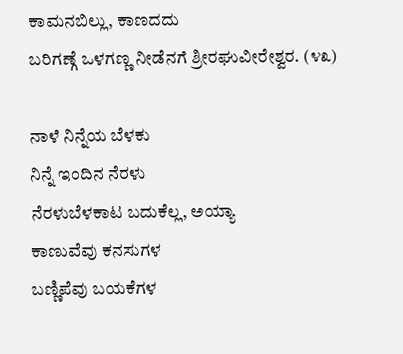ಕಾಮನಬಿಲ್ಲು, ಕಾಣದದು
ಬರಿಗಣ್ಗೆ ಒಳಗಣ್ಣ ನೀಡೆನಗೆ ಶ್ರೀರಘುವೀರೇಶ್ವರ. (೪೩)

ನಾಳೆ ನಿನ್ನೆಯ ಬೆಳಕು
ನಿನ್ನೆ ಇಂದಿನ ನೆರಳು
ನೆರಳುಬೆಳಕಾಟ ಬದುಕೆಲ್ಲ, ಅಯ್ಯಾ
ಕಾಣುವೆವು ಕನಸುಗಳ
ಬಣ್ಣಿಪೆವು ಬಯಕೆಗಳ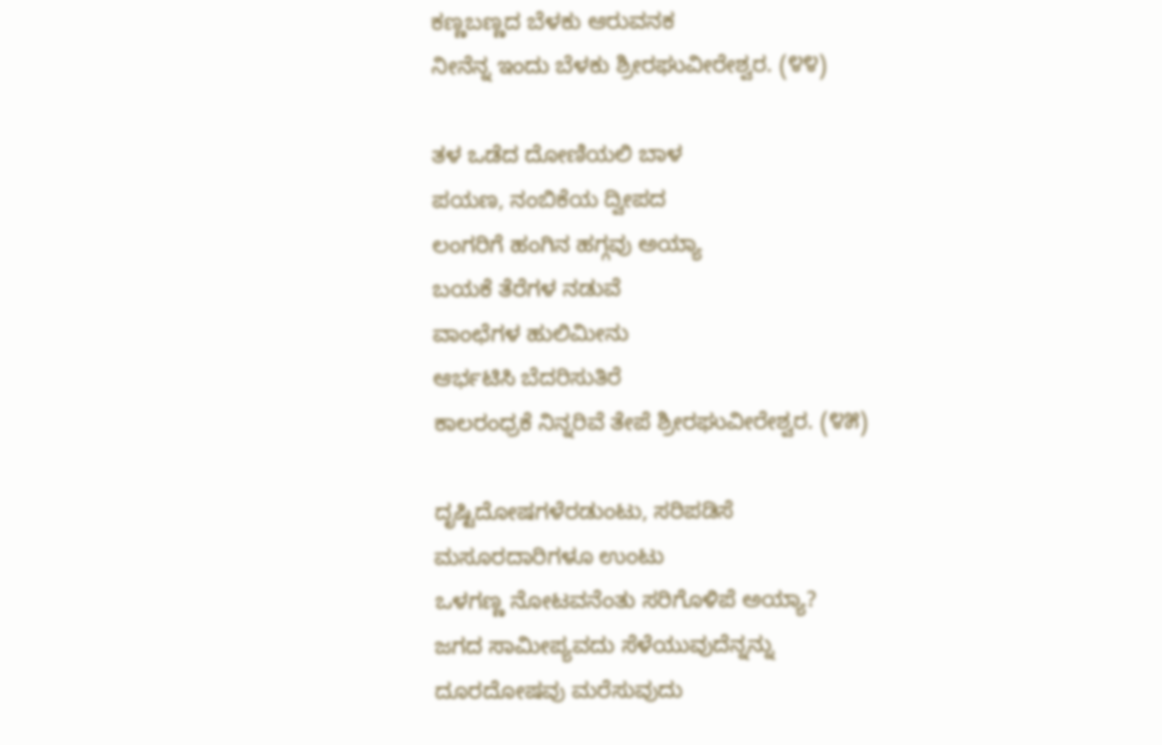ಕಣ್ಣಬಣ್ಣದ ಬೆಳಕು ಆರುವನಕ
ನೀನೆನ್ನ ಇಂದು ಬೆಳಕು ಶ್ರೀರಘುವೀರೇಶ್ವರ. (೪೪)

ತಳ ಒಡೆದ ದೋಣಿಯಲಿ ಬಾಳ
ಪಯಣ, ನಂಬಿಕೆಯ ದ್ವೀಪದ
ಲಂಗರಿಗೆ ಹಂಗಿನ ಹಗ್ಗವು ಅಯ್ಯಾ
ಬಯಕೆ ತೆರೆಗಳ ನಡುವೆ
ವಾಂಛೆಗಳ ಹುಲಿಮೀನು
ಆರ್ಭಟಿಸಿ ಬೆದರಿಸುತಿರೆ
ಕಾಲರಂಧ್ರಕೆ ನಿನ್ನರಿವೆ ತೇಪೆ ಶ್ರೀರಘುವೀರೇಶ್ವರ. (೪೫)

ದೃಷ್ಟಿದೋಷಗಳೆರಡುಂಟು, ಸರಿಪಡಿಸೆ
ಮಸೂರದಾರಿಗಳೂ ಉಂಟು
ಒಳಗಣ್ಣ ನೋಟವನೆಂತು ಸರಿಗೊಳಿಪೆ ಅಯ್ಯಾ?
ಜಗದ ಸಾಮೀಪ್ಯವದು ಸೆಳೆಯುವುದೆನ್ನನ್ನು
ದೂರದೋಷವು ಮರೆಸುವುದು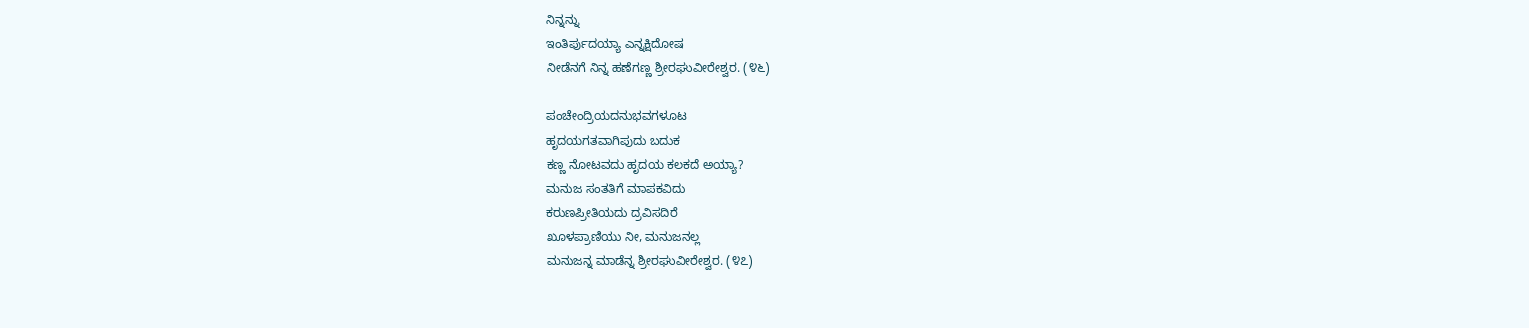ನಿನ್ನನ್ನು
ಇಂತಿರ್ಪುದಯ್ಯಾ ಎನ್ನಕ್ಷಿದೋಷ
ನೀಡೆನಗೆ ನಿನ್ನ ಹಣೆಗಣ್ಣ ಶ್ರೀರಘುವೀರೇಶ್ವರ. (೪೬)

ಪಂಚೇಂದ್ರಿಯದನುಭವಗಳೂಟ
ಹೃದಯಗತವಾಗಿಪುದು ಬದುಕ
ಕಣ್ಣ ನೋಟವದು ಹೃದಯ ಕಲಕದೆ ಅಯ್ಯಾ?
ಮನುಜ ಸಂತತಿಗೆ ಮಾಪಕವಿದು
ಕರುಣಪ್ರೀತಿಯದು ದ್ರವಿಸದಿರೆ
ಖೂಳಪ್ರಾಣಿಯು ನೀ, ಮನುಜನಲ್ಲ
ಮನುಜನ್ನ ಮಾಡೆನ್ನ ಶ್ರೀರಘುವೀರೇಶ್ವರ. (೪೭)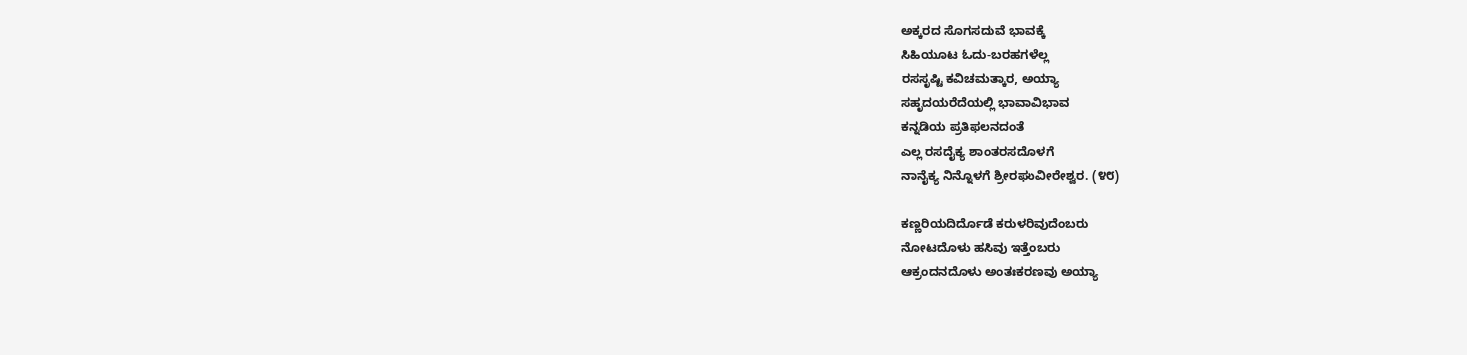ಅಕ್ಕರದ ಸೊಗಸದುವೆ ಭಾವಕ್ಕೆ
ಸಿಹಿಯೂಟ ಓದು-ಬರಹಗಳೆಲ್ಲ
ರಸಸೃಷ್ಟಿ ಕವಿಚಮತ್ಕಾರ, ಅಯ್ಯಾ
ಸಹೃದಯರೆದೆಯಲ್ಲಿ ಭಾವಾವಿಭಾವ
ಕನ್ನಡಿಯ ಪ್ರತಿಫಲನದಂತೆ
ಎಲ್ಲ ರಸದೈಕ್ಯ ಶಾಂತರಸದೊಳಗೆ
ನಾನೈಕ್ಯ ನಿನ್ನೊಳಗೆ ಶ್ರೀರಘುವೀರೇಶ್ವರ. (೪೮)

ಕಣ್ಣರಿಯದಿರ್ದೊಡೆ ಕರುಳರಿವುದೆಂಬರು
ನೋಟದೊಳು ಹಸಿವು ಇತ್ತೆಂಬರು
ಆಕ್ರಂದನದೊಳು ಅಂತಃಕರಣವು ಅಯ್ಯಾ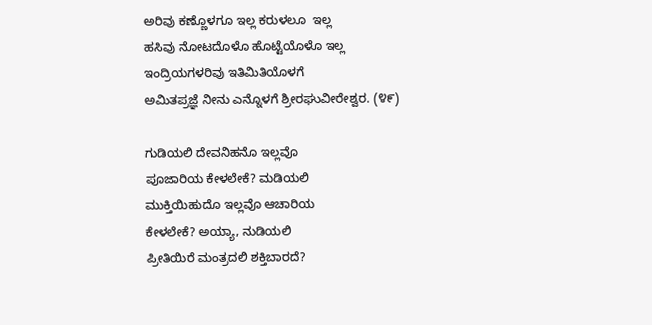ಅರಿವು ಕಣ್ಣೊಳಗೂ ಇಲ್ಲ ಕರುಳಲೂ  ಇಲ್ಲ
ಹಸಿವು ನೋಟದೊಳೊ ಹೊಟ್ಟೆಯೊಳೊ ಇಲ್ಲ
ಇಂದ್ರಿಯಗಳರಿವು ಇತಿಮಿತಿಯೊಳಗೆ
ಅಮಿತಪ್ರಜ್ಞೆ ನೀನು ಎನ್ನೊಳಗೆ ಶ್ರೀರಘುವೀರೇಶ್ವರ. (೪೯)

ಗುಡಿಯಲಿ ದೇವನಿಹನೊ ಇಲ್ಲವೊ
ಪೂಜಾರಿಯ ಕೇಳಲೇಕೆ? ಮಡಿಯಲಿ
ಮುಕ್ತಿಯಿಹುದೊ ಇಲ್ಲವೊ ಆಚಾರಿಯ
ಕೇಳಲೇಕೆ? ಅಯ್ಯಾ, ನುಡಿಯಲಿ
ಪ್ರೀತಿಯಿರೆ ಮಂತ್ರದಲಿ ಶಕ್ತಿಬಾರದೆ?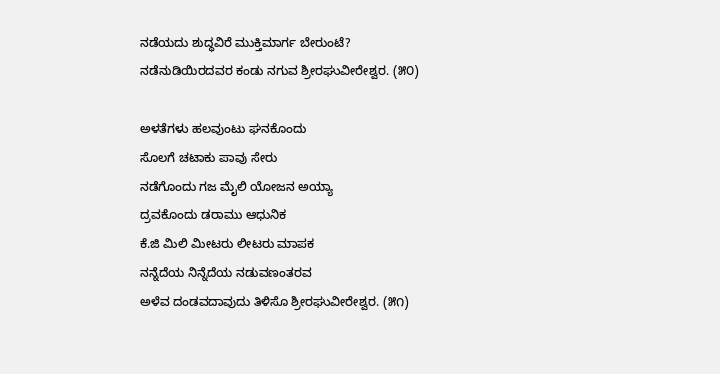ನಡೆಯದು ಶುದ್ಧವಿರೆ ಮುಕ್ತಿಮಾರ್ಗ ಬೇರುಂಟೆ?
ನಡೆನುಡಿಯಿರದವರ ಕಂಡು ನಗುವ ಶ್ರೀರಘುವೀರೇಶ್ವರ. (೫೦)

ಅಳತೆಗಳು ಹಲವುಂಟು ಘನಕೊಂದು
ಸೊಲಗೆ ಚಟಾಕು ಪಾವು ಸೇರು
ನಡೆಗೊಂದು ಗಜ ಮೈಲಿ ಯೋಜನ ಅಯ್ಯಾ
ದ್ರವಕೊಂದು ಡರಾಮು ಆಧುನಿಕ
ಕೆ.ಜಿ ಮಿಲಿ ಮೀಟರು ಲೀಟರು ಮಾಪಕ
ನನ್ನೆದೆಯ ನಿನ್ನೆದೆಯ ನಡುವಣಂತರವ
ಅಳೆವ ದಂಡವದಾವುದು ತಿಳಿಸೊ ಶ್ರೀರಘುವೀರೇಶ್ವರ. (೫೧)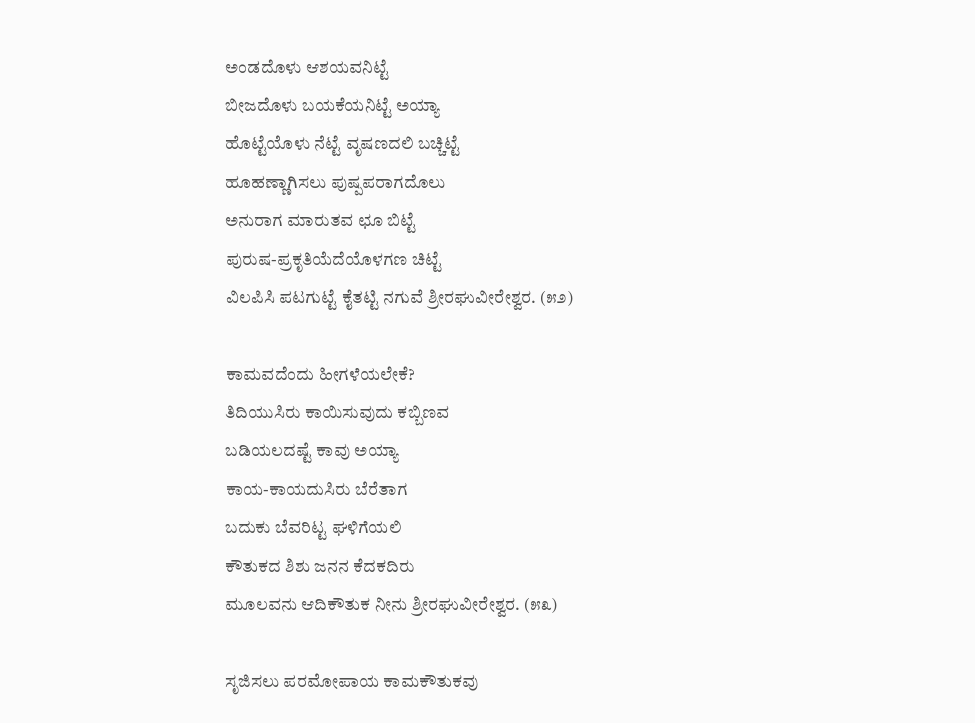ಅಂಡದೊಳು ಆಶಯವನಿಟ್ಟೆ
ಬೀಜದೊಳು ಬಯಕೆಯನಿಟ್ಟೆ ಅಯ್ಯಾ
ಹೊಟ್ಟೆಯೊಳು ನೆಟ್ಟೆ ವೃಷಣದಲಿ ಬಚ್ಚಿಟ್ಟೆ
ಹೂಹಣ್ಣಾಗಿಸಲು ಪುಷ್ಪಪರಾಗದೊಲು
ಅನುರಾಗ ಮಾರುತವ ಛೂ ಬಿಟ್ಟೆ
ಪುರುಷ-ಪ್ರಕೃತಿಯೆದೆಯೊಳಗಣ ಚಿಟ್ಟೆ
ವಿಲಪಿಸಿ ಪಟಗುಟ್ಟೆ ಕೈತಟ್ಟಿ ನಗುವೆ ಶ್ರೀರಘುವೀರೇಶ್ವರ. (೫೨)

ಕಾಮವದೆಂದು ಹೀಗಳೆಯಲೇಕೆ?
ತಿದಿಯುಸಿರು ಕಾಯಿಸುವುದು ಕಬ್ಬಿಣವ
ಬಡಿಯಲದಷ್ಟೆ ಕಾವು ಅಯ್ಯಾ
ಕಾಯ-ಕಾಯದುಸಿರು ಬೆರೆತಾಗ
ಬದುಕು ಬೆವರಿಟ್ಟ ಘಳಿಗೆಯಲಿ
ಕೌತುಕದ ಶಿಶು ಜನನ ಕೆದಕದಿರು
ಮೂಲವನು ಆದಿಕೌತುಕ ನೀನು ಶ್ರೀರಘುವೀರೇಶ್ವರ. (೫೩)

ಸೃಜಿಸಲು ಪರಮೋಪಾಯ ಕಾಮಕೌತುಕವು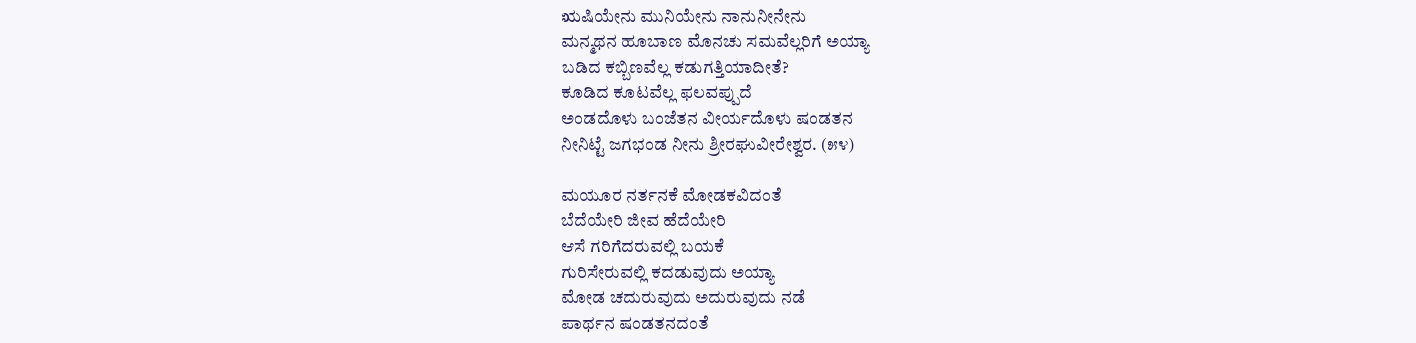ಋಷಿಯೇನು ಮುನಿಯೇನು ನಾನುನೀನೇನು
ಮನ್ಮಥನ ಹೂಬಾಣ ಮೊನಚು ಸಮವೆಲ್ಲರಿಗೆ ಅಯ್ಯಾ
ಬಡಿದ ಕಬ್ಬಿಣವೆಲ್ಲ ಕಡುಗತ್ತಿಯಾದೀತೆ?
ಕೂಡಿದ ಕೂಟವೆಲ್ಲ ಫಲವಪ್ಪುದೆ
ಅಂಡದೊಳು ಬಂಜೆತನ ವೀರ್ಯದೊಳು ಷಂಡತನ
ನೀನಿಟ್ಟೆ ಜಗಭಂಡ ನೀನು ಶ್ರೀರಘುವೀರೇಶ್ವರ. (೫೪)

ಮಯೂರ ನರ್ತನಕೆ ಮೋಡಕವಿದಂತೆ
ಬೆದೆಯೇರಿ ಜೀವ ಹೆದೆಯೇರಿ
ಆಸೆ ಗರಿಗೆದರುವಲ್ಲಿ ಬಯಕೆ
ಗುರಿಸೇರುವಲ್ಲಿ ಕದಡುವುದು ಅಯ್ಯಾ
ಮೋಡ ಚದುರುವುದು ಅದುರುವುದು ನಡೆ
ಪಾರ್ಥನ ಷಂಡತನದಂತೆ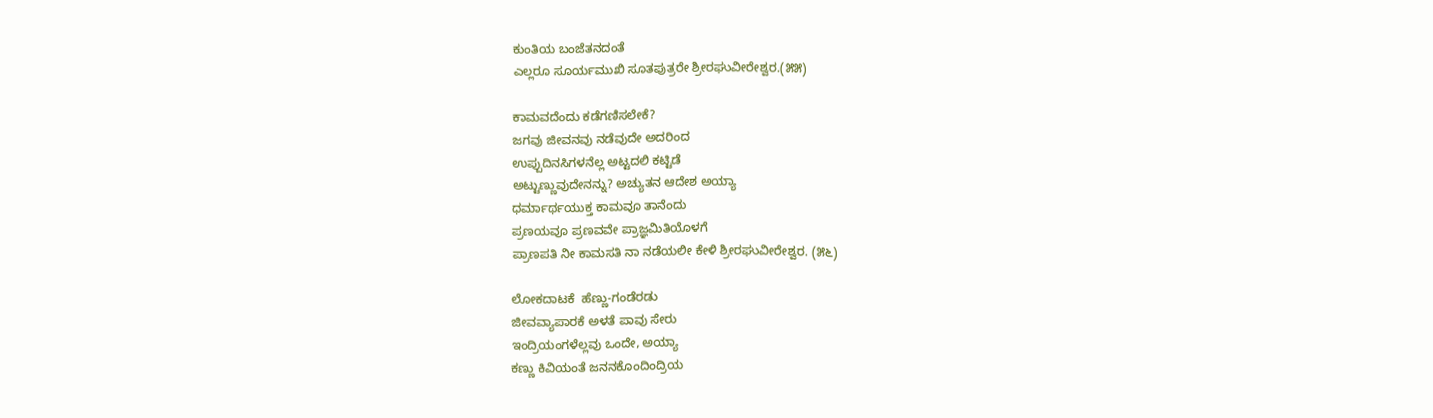ಕುಂತಿಯ ಬಂಜೆತನದಂತೆ
ಎಲ್ಲರೂ ಸೂರ್ಯಮುಖಿ ಸೂತಪುತ್ರರೇ ಶ್ರೀರಘುವೀರೇಶ್ವರ.(೫೫)

ಕಾಮವದೆಂದು ಕಡೆಗಣಿಸಲೇಕೆ?
ಜಗವು ಜೀವನವು ನಡೆವುದೇ ಅದರಿಂದ
ಉಪ್ಪುದಿನಸಿಗಳನೆಲ್ಲ ಅಟ್ಟದಲಿ ಕಟ್ಟಿಡೆ
ಅಟ್ಟುಣ್ಣುವುದೇನನ್ನು? ಅಚ್ಯುತನ ಆದೇಶ ಅಯ್ಯಾ
ಧರ್ಮಾರ್ಥಯುಕ್ತ ಕಾಮವೂ ತಾನೆಂದು
ಪ್ರಣಯವೂ ಪ್ರಣವವೇ ಪ್ರಾಜ್ಞಮಿತಿಯೊಳಗೆ
ಪ್ರಾಣಪತಿ ನೀ ಕಾಮಸತಿ ನಾ ನಡೆಯಲೀ ಕೇಳಿ ಶ್ರೀರಘುವೀರೇಶ್ವರ. (೫೬)

ಲೋಕದಾಟಕೆ  ಹೆಣ್ಣು-ಗಂಡೆರಡು
ಜೀವವ್ಯಾಪಾರಕೆ ಅಳತೆ ಪಾವು ಸೇರು
ಇಂದ್ರಿಯಂಗಳೆಲ್ಲವು ಒಂದೇ, ಅಯ್ಯಾ
ಕಣ್ಣು ಕಿವಿಯಂತೆ ಜನನಕೊಂದಿಂದ್ರಿಯ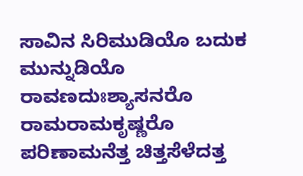ಸಾವಿನ ಸಿರಿಮುಡಿಯೊ ಬದುಕ ಮುನ್ನುಡಿಯೊ
ರಾವಣದುಃಶ್ಯಾಸನರೊ ರಾಮರಾಮಕೃಷ್ಣರೊ
ಪರಿಣಾಮನೆತ್ತ ಚಿತ್ತಸೆಳೆದತ್ತ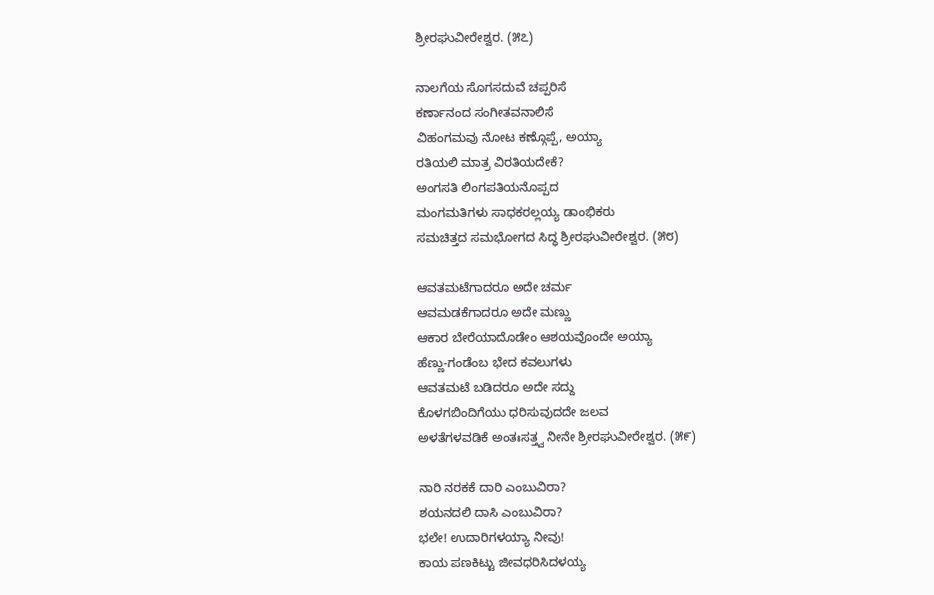ಶ್ರೀರಘುವೀರೇಶ್ವರ. (೫೭)

ನಾಲಗೆಯ ಸೊಗಸದುವೆ ಚಪ್ಪರಿಸೆ
ಕರ್ಣಾನಂದ ಸಂಗೀತವನಾಲಿಸೆ
ವಿಹಂಗಮವು ನೋಟ ಕಣ್ಗೊಪ್ಪೆ, ಅಯ್ಯಾ
ರತಿಯಲಿ ಮಾತ್ರ ವಿರತಿಯದೇಕೆ?
ಅಂಗಸತಿ ಲಿಂಗಪತಿಯನೊಪ್ಪದ
ಮಂಗಮತಿಗಳು ಸಾಧಕರಲ್ಲಯ್ಯ ಡಾಂಭಿಕರು
ಸಮಚಿತ್ತದ ಸಮಭೋಗದ ಸಿದ್ಧ ಶ್ರೀರಘುವೀರೇಶ್ವರ. (೫೮)

ಆವತಮಟೆಗಾದರೂ ಅದೇ ಚರ್ಮ
ಆವಮಡಕೆಗಾದರೂ ಅದೇ ಮಣ್ಣು
ಆಕಾರ ಬೇರೆಯಾದೊಡೇಂ ಆಶಯವೊಂದೇ ಅಯ್ಯಾ
ಹೆಣ್ಣು-ಗಂಡೆಂಬ ಭೇದ ಕವಲುಗಳು
ಆವತಮಟೆ ಬಡಿದರೂ ಅದೇ ಸದ್ದು
ಕೊಳಗಬಿಂದಿಗೆಯು ಧರಿಸುವುದದೇ ಜಲವ
ಅಳತೆಗಳವಡಿಕೆ ಅಂತಃಸತ್ತ್ವ ನೀನೇ ಶ್ರೀರಘುವೀರೇಶ್ವರ. (೫೯)

ನಾರಿ ನರಕಕೆ ದಾರಿ ಎಂಬುವಿರಾ?
ಶಯನದಲಿ ದಾಸಿ ಎಂಬುವಿರಾ?
ಭಲೇ! ಉದಾರಿಗಳಯ್ಯಾ ನೀವು!
ಕಾಯ ಪಣಕಿಟ್ಟು ಜೀವಧರಿಸಿದಳಯ್ಯ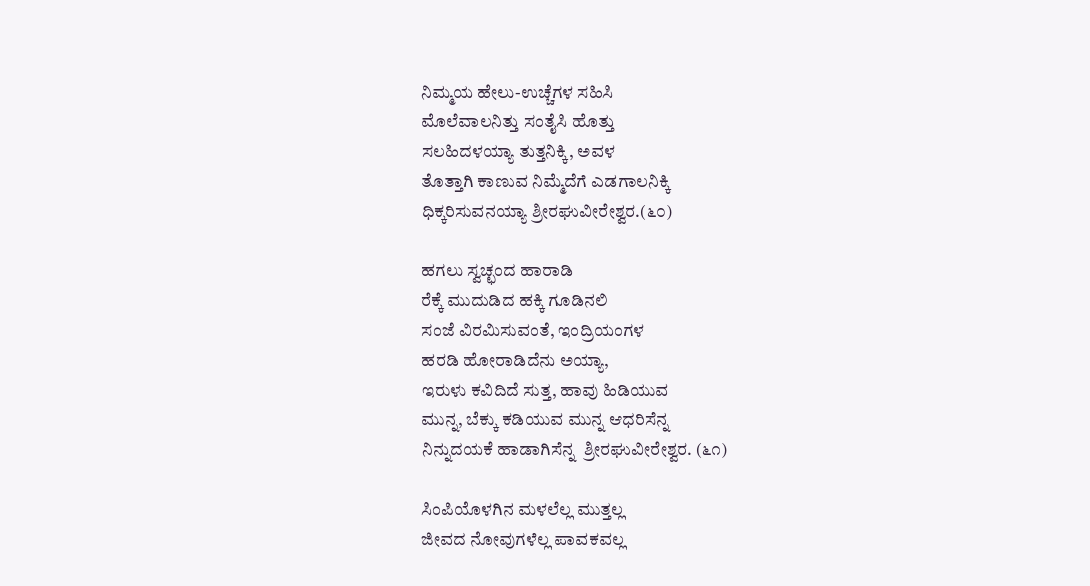ನಿಮ್ಮಯ ಹೇಲು-ಉಚ್ಚೆಗಳ ಸಹಿಸಿ
ಮೊಲೆವಾಲನಿತ್ತು ಸಂತೈಸಿ ಹೊತ್ತು
ಸಲಹಿದಳಯ್ಯಾ ತುತ್ತನಿಕ್ಕಿ, ಅವಳ
ತೊತ್ತಾಗಿ ಕಾಣುವ ನಿಮ್ಮೆದೆಗೆ ಎಡಗಾಲನಿಕ್ಕಿ
ಧಿಕ್ಕರಿಸುವನಯ್ಯಾ ಶ್ರೀರಘುವೀರೇಶ್ವರ.(೬೦)

ಹಗಲು ಸ್ವಚ್ಛಂದ ಹಾರಾಡಿ
ರೆಕ್ಕೆ ಮುದುಡಿದ ಹಕ್ಕಿ ಗೂಡಿನಲಿ
ಸಂಜೆ ವಿರಮಿಸುವಂತೆ, ಇಂದ್ರಿಯಂಗಳ
ಹರಡಿ ಹೋರಾಡಿದೆನು ಅಯ್ಯಾ,
ಇರುಳು ಕವಿದಿದೆ ಸುತ್ತ, ಹಾವು ಹಿಡಿಯುವ
ಮುನ್ನ, ಬೆಕ್ಕು ಕಡಿಯುವ ಮುನ್ನ ಆಧರಿಸೆನ್ನ
ನಿನ್ನುದಯಕೆ ಹಾಡಾಗಿಸೆನ್ನ  ಶ್ರೀರಘುವೀರೇಶ್ವರ. (೬೧)

ಸಿಂಪಿಯೊಳಗಿನ ಮಳಲೆಲ್ಲ ಮುತ್ತಲ್ಲ
ಜೀವದ ನೋವುಗಳೆಲ್ಲ ಪಾವಕವಲ್ಲ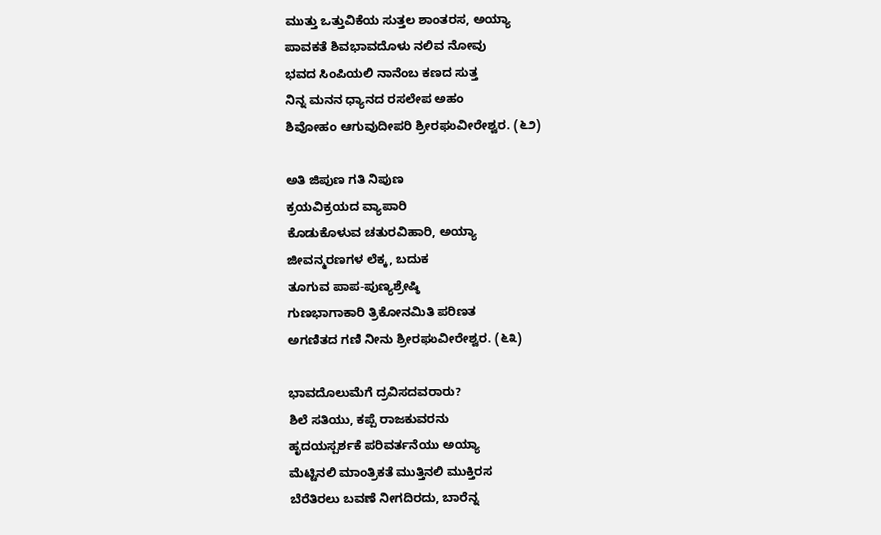ಮುತ್ತು ಒತ್ತುವಿಕೆಯ ಸುತ್ತಲ ಶಾಂತರಸ, ಅಯ್ಯಾ
ಪಾವಕತೆ ಶಿವಭಾವದೊಳು ನಲಿವ ನೋವು
ಭವದ ಸಿಂಪಿಯಲಿ ನಾನೆಂಬ ಕಣದ ಸುತ್ತ
ನಿನ್ನ ಮನನ ಧ್ಯಾನದ ರಸಲೇಪ ಅಹಂ
ಶಿವೋಹಂ ಆಗುವುದೀಪರಿ ಶ್ರೀರಘುವೀರೇಶ್ವರ. (೬೨)

ಅತಿ ಜಿಪುಣ ಗತಿ ನಿಪುಣ
ಕ್ರಯವಿಕ್ರಯದ ವ್ಯಾಪಾರಿ
ಕೊಡುಕೊಳುವ ಚತುರವಿಹಾರಿ, ಅಯ್ಯಾ
ಜೀವನ್ಮರಣಗಳ ಲೆಕ್ಕ, ಬದುಕ
ತೂಗುವ ಪಾಪ-ಪುಣ್ಯಶ್ರೇಷ್ಠಿ
ಗುಣಭಾಗಾಕಾರಿ ತ್ರಿಕೋನಮಿತಿ ಪರಿಣತ
ಅಗಣಿತದ ಗಣಿ ನೀನು ಶ್ರೀರಘುವೀರೇಶ್ವರ. (೬೩)

ಭಾವದೊಲುಮೆಗೆ ದ್ರವಿಸದವರಾರು?
ಶಿಲೆ ಸತಿಯು, ಕಪ್ಪೆ ರಾಜಕುವರನು
ಹೃದಯಸ್ಪರ್ಶಕೆ ಪರಿವರ್ತನೆಯು ಅಯ್ಯಾ
ಮೆಟ್ಟಿನಲಿ ಮಾಂತ್ರಿಕತೆ ಮುತ್ತಿನಲಿ ಮುಕ್ತಿರಸ
ಬೆರೆತಿರಲು ಬವಣೆ ನೀಗದಿರದು, ಬಾರೆನ್ನ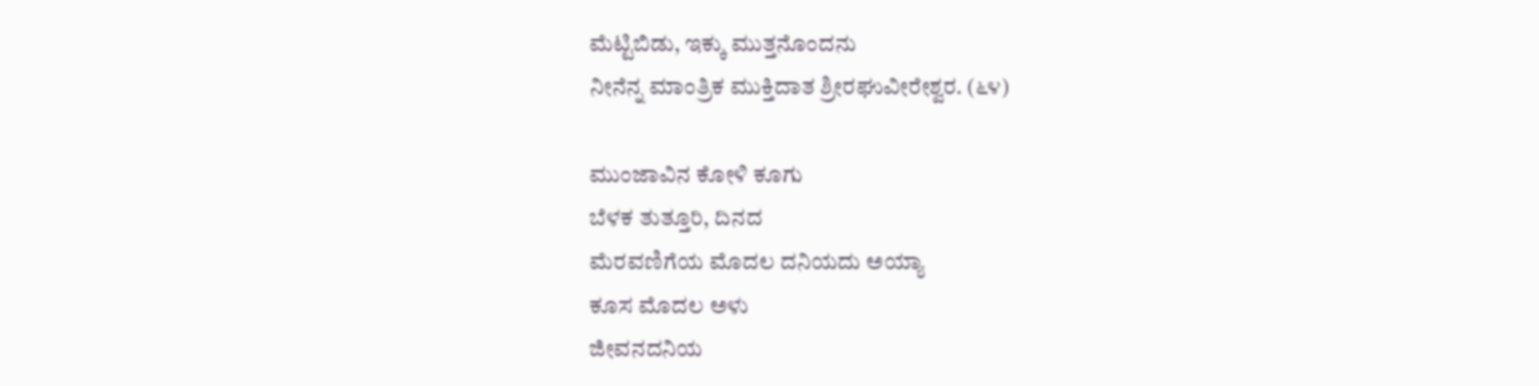ಮೆಟ್ಟಿಬಿಡು, ಇಕ್ಕು ಮುತ್ತನೊಂದನು
ನೀನೆನ್ನ ಮಾಂತ್ರಿಕ ಮುಕ್ತಿದಾತ ಶ್ರೀರಘುವೀರೇಶ್ವರ. (೬೪)

ಮುಂಜಾವಿನ ಕೋಳಿ ಕೂಗು
ಬೆಳಕ ತುತ್ತೂರಿ, ದಿನದ
ಮೆರವಣಿಗೆಯ ಮೊದಲ ದನಿಯದು ಅಯ್ಯಾ
ಕೂಸ ಮೊದಲ ಅಳು
ಜೀವನದನಿಯ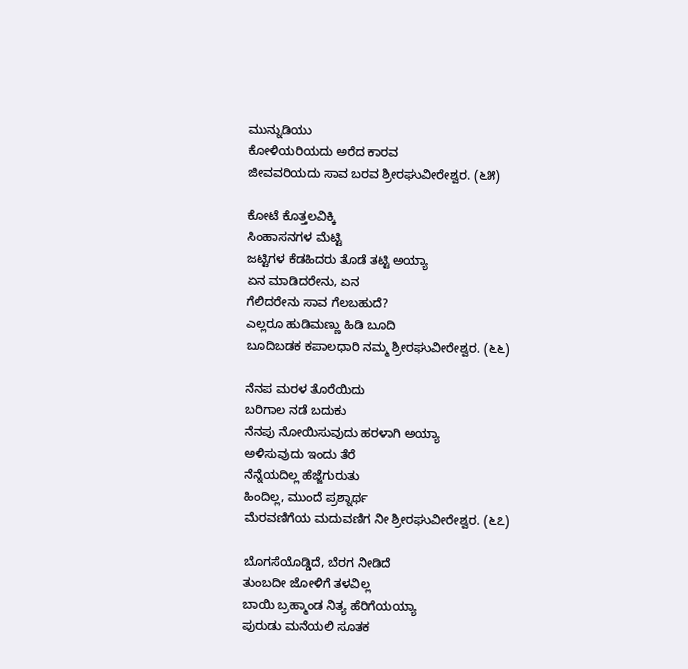ಮುನ್ನುಡಿಯು
ಕೋಳಿಯರಿಯದು ಅರೆದ ಕಾರವ
ಜೀವವರಿಯದು ಸಾವ ಬರವ ಶ್ರೀರಘುವೀರೇಶ್ವರ. (೬೫)

ಕೋಟೆ ಕೊತ್ತಲವಿಕ್ಕಿ
ಸಿಂಹಾಸನಗಳ ಮೆಟ್ಟಿ
ಜಟ್ಟಿಗಳ ಕೆಡಹಿದರು ತೊಡೆ ತಟ್ಟಿ ಅಯ್ಯಾ
ಏನ ಮಾಡಿದರೇನು, ಏನ
ಗೆಲಿದರೇನು ಸಾವ ಗೆಲಬಹುದೆ?
ಎಲ್ಲರೂ ಹುಡಿಮಣ್ಣು ಹಿಡಿ ಬೂದಿ
ಬೂದಿಬಡಕ ಕಪಾಲಧಾರಿ ನಮ್ಮ ಶ್ರೀರಘುವೀರೇಶ್ವರ. (೬೬)

ನೆನಪ ಮರಳ ತೊರೆಯಿದು
ಬರಿಗಾಲ ನಡೆ ಬದುಕು
ನೆನಪು ನೋಯಿಸುವುದು ಹರಳಾಗಿ ಅಯ್ಯಾ
ಅಳಿಸುವುದು ಇಂದು ತೆರೆ
ನೆನ್ನೆಯದಿಲ್ಲ ಹೆಜ್ಜೆಗುರುತು
ಹಿಂದಿಲ್ಲ, ಮುಂದೆ ಪ್ರಶ್ನಾರ್ಥ
ಮೆರವಣಿಗೆಯ ಮದುವಣಿಗ ನೀ ಶ್ರೀರಘುವೀರೇಶ್ವರ. (೬೭)

ಬೊಗಸೆಯೊಡ್ಡಿದೆ, ಬೆರಗ ನೀಡಿದೆ
ತುಂಬದೀ ಜೋಳಿಗೆ ತಳವಿಲ್ಲ
ಬಾಯಿ ಬ್ರಹ್ಮಾಂಡ ನಿತ್ಯ ಹೆರಿಗೆಯಯ್ಯಾ
ಪುರುಡು ಮನೆಯಲಿ ಸೂತಕ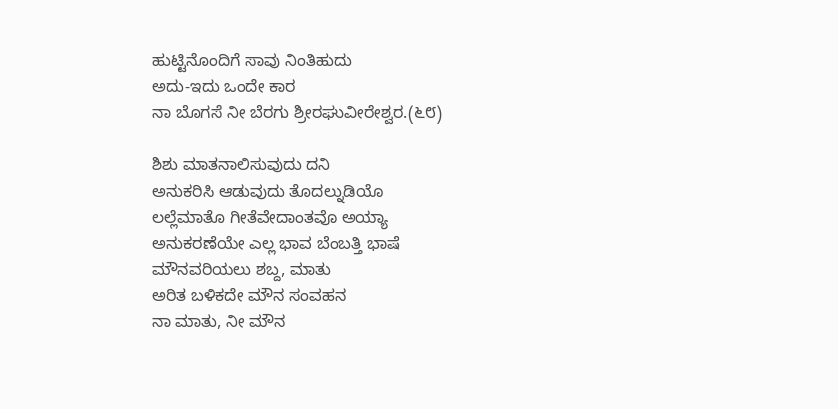ಹುಟ್ಟಿನೊಂದಿಗೆ ಸಾವು ನಿಂತಿಹುದು
ಅದು-ಇದು ಒಂದೇ ಕಾರ
ನಾ ಬೊಗಸೆ ನೀ ಬೆರಗು ಶ್ರೀರಘುವೀರೇಶ್ವರ.(೬೮)

ಶಿಶು ಮಾತನಾಲಿಸುವುದು ದನಿ
ಅನುಕರಿಸಿ ಆಡುವುದು ತೊದಲ್ನುಡಿಯೊ
ಲಲ್ಲೆಮಾತೊ ಗೀತೆವೇದಾಂತವೊ ಅಯ್ಯಾ
ಅನುಕರಣೆಯೇ ಎಲ್ಲ ಭಾವ ಬೆಂಬತ್ತಿ ಭಾಷೆ
ಮೌನವರಿಯಲು ಶಬ್ದ, ಮಾತು
ಅರಿತ ಬಳಿಕದೇ ಮೌನ ಸಂವಹನ
ನಾ ಮಾತು, ನೀ ಮೌನ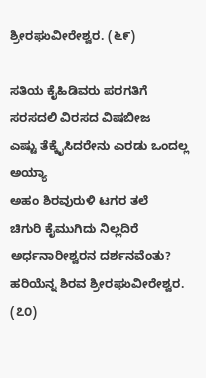ಶ್ರೀರಘುವೀರೇಶ್ವರ. (೬೯)

ಸತಿಯ ಕೈಹಿಡಿವರು ಪರಗತಿಗೆ
ಸರಸದಲಿ ವಿರಸದ ವಿಷಬೀಜ
ಎಷ್ಟು ತೆಕ್ಕೈಸಿದರೇನು ಎರಡು ಒಂದಲ್ಲ ಅಯ್ಯಾ
ಅಹಂ ಶಿರವುರುಳಿ ಟಗರ ತಲೆ
ಚಿಗುರಿ ಕೈಮುಗಿದು ನಿಲ್ಲದಿರೆ
ಅರ್ಧನಾರೀಶ್ವರನ ದರ್ಶನವೆಂತು?
ಹರಿಯೆನ್ನ ಶಿರವ ಶ್ರೀರಘುವೀರೇಶ್ವರ. (೭೦)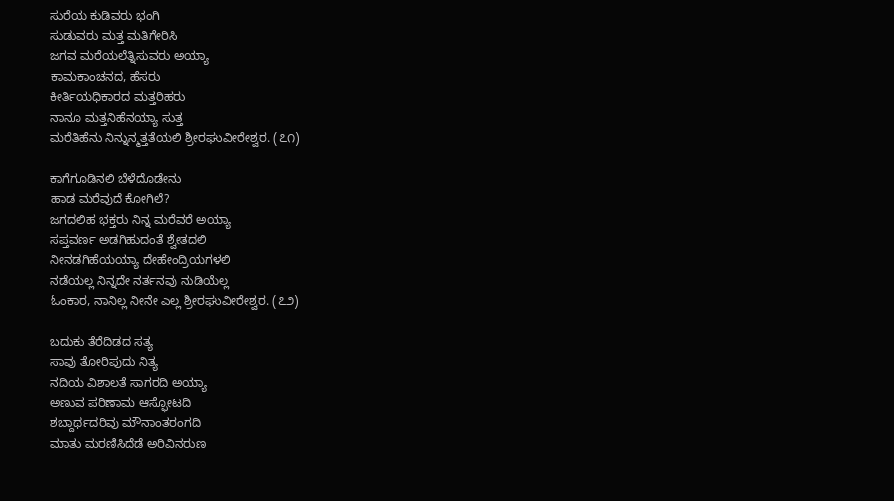ಸುರೆಯ ಕುಡಿವರು ಭಂಗಿ
ಸುಡುವರು ಮತ್ತ ಮತಿಗೇರಿಸಿ
ಜಗವ ಮರೆಯಲೆತ್ನಿಸುವರು ಅಯ್ಯಾ
ಕಾಮಕಾಂಚನದ, ಹೆಸರು
ಕೀರ್ತಿಯಧಿಕಾರದ ಮತ್ತರಿಹರು
ನಾನೂ ಮತ್ತನಿಹೆನಯ್ಯಾ ಸುತ್ತ
ಮರೆತಿಹೆನು ನಿನ್ನುನ್ಮತ್ತತೆಯಲಿ ಶ್ರೀರಘುವೀರೇಶ್ವರ. (೭೧)

ಕಾಗೆಗೂಡಿನಲಿ ಬೆಳೆದೊಡೇನು
ಹಾಡ ಮರೆವುದೆ ಕೋಗಿಲೆ?
ಜಗದಲಿಹ ಭಕ್ತರು ನಿನ್ನ ಮರೆವರೆ ಅಯ್ಯಾ
ಸಪ್ತವರ್ಣ ಅಡಗಿಹುದಂತೆ ಶ್ವೇತದಲಿ
ನೀನಡಗಿಹೆಯಯ್ಯಾ ದೇಹೇಂದ್ರಿಯಗಳಲಿ
ನಡೆಯಲ್ಲ ನಿನ್ನದೇ ನರ್ತನವು ನುಡಿಯೆಲ್ಲ
ಓಂಕಾರ, ನಾನಿಲ್ಲ ನೀನೇ ಎಲ್ಲ ಶ್ರೀರಘುವೀರೇಶ್ವರ. (೭೨)

ಬದುಕು ತೆರೆದಿಡದ ಸತ್ಯ
ಸಾವು ತೋರಿಪುದು ನಿತ್ಯ
ನದಿಯ ವಿಶಾಲತೆ ಸಾಗರದಿ ಅಯ್ಯಾ
ಅಣುವ ಪರಿಣಾಮ ಆಸ್ಫೋಟದಿ
ಶಬ್ದಾರ್ಥದರಿವು ಮೌನಾಂತರಂಗದಿ
ಮಾತು ಮರಣಿಸಿದೆಡೆ ಅರಿವಿನರುಣ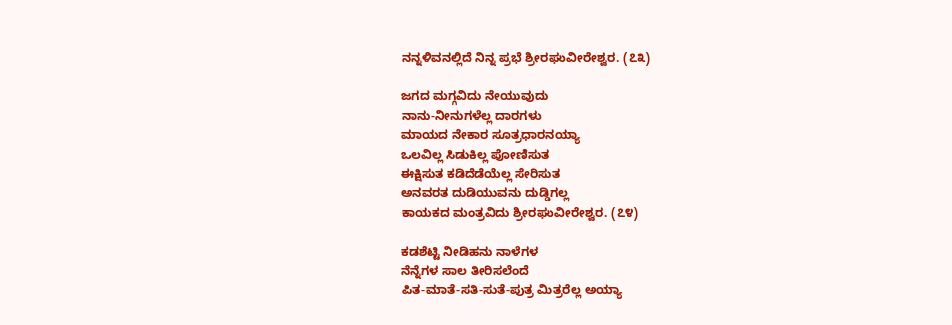ನನ್ನಳಿವನಲ್ಲಿದೆ ನಿನ್ನ ಪ್ರಭೆ ಶ್ರೀರಘುವೀರೇಶ್ವರ. (೭೩)

ಜಗದ ಮಗ್ಗವಿದು ನೇಯುವುದು
ನಾನು-ನೀನುಗಳೆಲ್ಲ ದಾರಗಳು
ಮಾಯದ ನೇಕಾರ ಸೂತ್ರಧಾರನಯ್ಯಾ
ಒಲವಿಲ್ಲ ಸಿಡುಕಿಲ್ಲ ಪೋಣಿಸುತ
ಈಕ್ಷಿಸುತ ಕಡಿದೆಡೆಯೆಲ್ಲ ಸೇರಿಸುತ
ಅನವರತ ದುಡಿಯುವನು ದುಡ್ಡಿಗಲ್ಲ
ಕಾಯಕದ ಮಂತ್ರವಿದು ಶ್ರೀರಘುವೀರೇಶ್ವರ. (೭೪)

ಕಡಶೆಟ್ಟಿ ನೀಡಿಹನು ನಾಳೆಗಳ
ನೆನ್ನೆಗಳ ಸಾಲ ತೀರಿಸಲೆಂದೆ
ಪಿತ-ಮಾತೆ-ಸತಿ-ಸುತೆ-ಪುತ್ರ ಮಿತ್ರರೆಲ್ಲ ಅಯ್ಯಾ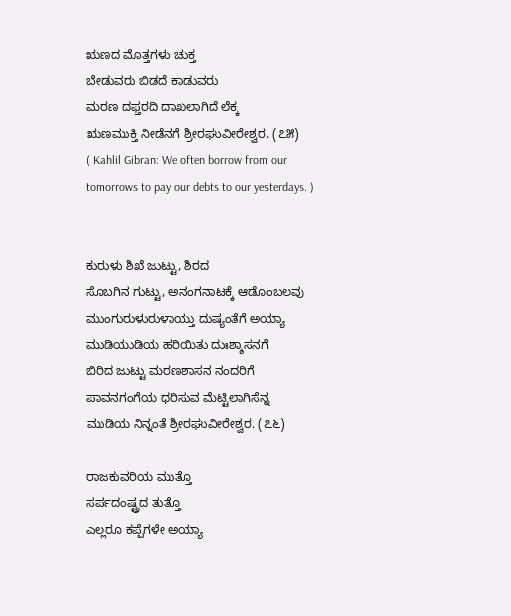ಋಣದ ಮೊತ್ತಗಳು ಚುಕ್ತ
ಬೇಡುವರು ಬಿಡದೆ ಕಾಡುವರು
ಮರಣ ದಫ್ತರದಿ ದಾಖಲಾಗಿದೆ ಲೆಕ್ಕ
ಋಣಮುಕ್ತಿ ನೀಡೆನಗೆ ಶ್ರೀರಘುವೀರೇಶ್ವರ. (೭೫)
( Kahlil Gibran: We often borrow from our tomorrows to pay our debts to our yesterdays. )


ಕುರುಳು ಶಿಖೆ ಜುಟ್ಟು, ಶಿರದ
ಸೊಬಗಿನ ಗುಟ್ಟು, ಅನಂಗನಾಟಕ್ಕೆ ಆಡೊಂಬಲವು
ಮುಂಗುರುಳುರುಳಾಯ್ತು ದುಷ್ಯಂತೆಗೆ ಅಯ್ಯಾ
ಮುಡಿಯುಡಿಯ ಹರಿಯಿತು ದುಃಶ್ಶಾಸನಗೆ
ಬಿರಿದ ಜುಟ್ಟು ಮರಣಶಾಸನ ನಂದರಿಗೆ
ಪಾವನಗಂಗೆಯ ಧರಿಸುವ ಮೆಟ್ಟಿಲಾಗಿಸೆನ್ನ
ಮುಡಿಯ ನಿನ್ನಂತೆ ಶ್ರೀರಘುವೀರೇಶ್ವರ. (೭೬)

ರಾಜಕುವರಿಯ ಮುತ್ತೊ
ಸರ್ಪದಂಷ್ಟ್ರದ ತುತ್ತೊ
ಎಲ್ಲರೂ ಕಪ್ಪೆಗಳೇ ಅಯ್ಯಾ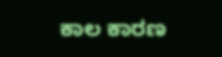ಕಾಲ ಕಾರಣ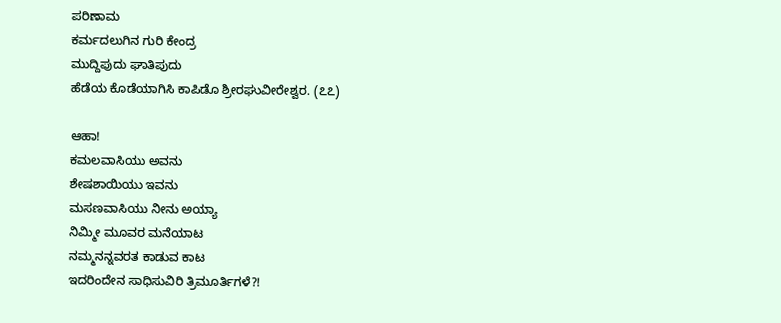ಪರಿಣಾಮ
ಕರ್ಮದಲುಗಿನ ಗುರಿ ಕೇಂದ್ರ
ಮುದ್ದಿಪುದು ಘಾತಿಪುದು
ಹೆಡೆಯ ಕೊಡೆಯಾಗಿಸಿ ಕಾಪಿಡೊ ಶ್ರೀರಘುವೀರೇಶ್ವರ. (೭೭)

ಆಹಾ!
ಕಮಲವಾಸಿಯು ಅವನು
ಶೇಷಶಾಯಿಯು ಇವನು
ಮಸಣವಾಸಿಯು ನೀನು ಅಯ್ಯಾ
ನಿಮ್ಮೀ ಮೂವರ ಮನೆಯಾಟ
ನಮ್ಮನನ್ನವರತ ಕಾಡುವ ಕಾಟ
ಇದರಿಂದೇನ ಸಾಧಿಸುವಿರಿ ತ್ರಿಮೂರ್ತಿಗಳೆ?!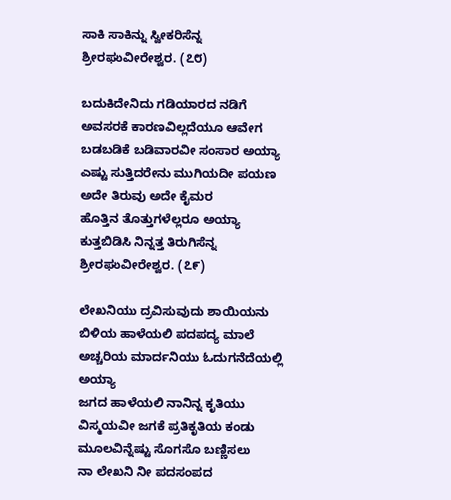ಸಾಕಿ ಸಾಕಿನ್ನು ಸ್ವೀಕರಿಸೆನ್ನ ಶ್ರೀರಘುವೀರೇಶ್ವರ. (೭೮)

ಬದುಕಿದೇನಿದು ಗಡಿಯಾರದ ನಡಿಗೆ
ಅವಸರಕೆ ಕಾರಣವಿಲ್ಲದೆಯೂ ಆವೇಗ
ಬಡಬಡಿಕೆ ಬಡಿವಾರವೀ ಸಂಸಾರ ಅಯ್ಯಾ
ಎಷ್ಟು ಸುತ್ತಿದರೇನು ಮುಗಿಯದೀ ಪಯಣ
ಅದೇ ತಿರುವು ಅದೇ ಕೈಮರ
ಹೊತ್ತಿನ ತೊತ್ತುಗಳೆಲ್ಲರೂ ಅಯ್ಯಾ
ಕುತ್ತಬಿಡಿಸಿ ನಿನ್ನತ್ತ ತಿರುಗಿಸೆನ್ನ ಶ್ರೀರಘುವೀರೇಶ್ವರ. (೭೯)

ಲೇಖನಿಯು ದ್ರವಿಸುವುದು ಶಾಯಿಯನು
ಬಿಳಿಯ ಹಾಳೆಯಲಿ ಪದಪದ್ಯ ಮಾಲೆ
ಅಚ್ಚರಿಯ ಮಾರ್ದನಿಯು ಓದುಗನೆದೆಯಲ್ಲಿ ಅಯ್ಯಾ
ಜಗದ ಹಾಳೆಯಲಿ ನಾನಿನ್ನ ಕೃತಿಯು
ವಿಸ್ಮಯವೀ ಜಗಕೆ ಪ್ರತಿಕೃತಿಯ ಕಂಡು
ಮೂಲವಿನ್ನೆಷ್ಟು ಸೊಗಸೊ ಬಣ್ಣಿಸಲು
ನಾ ಲೇಖನಿ ನೀ ಪದಸಂಪದ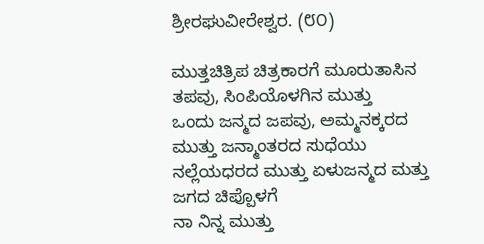ಶ್ರೀರಘುವೀರೇಶ್ವರ. (೮೦)

ಮುತ್ತಚಿತ್ರಿಪ ಚಿತ್ರಕಾರಗೆ ಮೂರುತಾಸಿನ
ತಪವು, ಸಿಂಪಿಯೊಳಗಿನ ಮುತ್ತು
ಒಂದು ಜನ್ಮದ ಜಪವು, ಅಮ್ಮನಕ್ಕರದ
ಮುತ್ತು ಜನ್ಮಾಂತರದ ಸುಧೆಯು
ನಲ್ಲೆಯಧರದ ಮುತ್ತು ಏಳುಜನ್ಮದ ಮತ್ತು
ಜಗದ ಚಿಪ್ಪೊಳಗೆ
ನಾ ನಿನ್ನ ಮುತ್ತು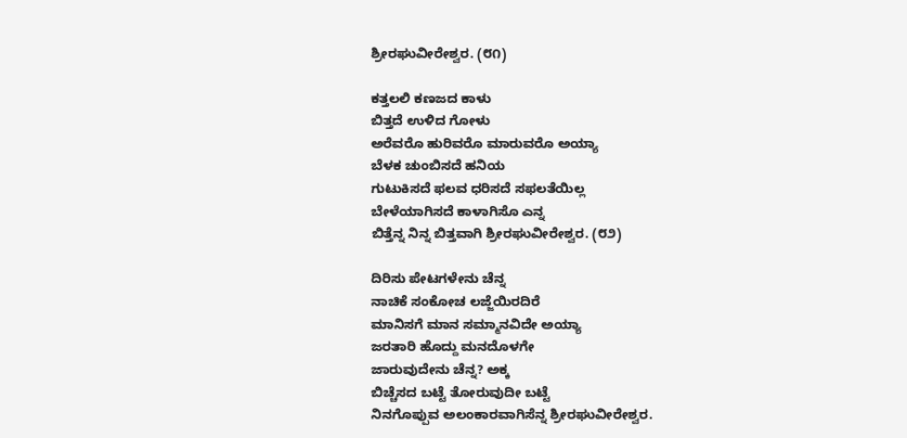ಶ್ರೀರಘುವೀರೇಶ್ವರ. (೮೧)

ಕತ್ತಲಲಿ ಕಣಜದ ಕಾಳು
ಬಿತ್ತದೆ ಉಳಿದ ಗೋಳು
ಅರೆವರೊ ಹುರಿವರೊ ಮಾರುವರೊ ಅಯ್ಯಾ
ಬೆಳಕ ಚುಂಬಿಸದೆ ಹನಿಯ
ಗುಟುಕಿಸದೆ ಫಲವ ಧರಿಸದೆ ಸಫಲತೆಯಿಲ್ಲ
ಬೇಳೆಯಾಗಿಸದೆ ಕಾಳಾಗಿಸೊ ಎನ್ನ
ಬಿತ್ತೆನ್ನ ನಿನ್ನ ಬಿತ್ತವಾಗಿ ಶ್ರೀರಘುವೀರೇಶ್ವರ. (೮೨)

ದಿರಿಸು ಪೇಟಗಳೇನು ಚೆನ್ನ
ನಾಚಿಕೆ ಸಂಕೋಚ ಲಜ್ಜೆಯಿರದಿರೆ
ಮಾನಿಸಗೆ ಮಾನ ಸಮ್ಮಾನವಿದೇ ಅಯ್ಯಾ
ಜರತಾರಿ ಹೊದ್ದು ಮನದೊಳಗೇ
ಜಾರುವುದೇನು ಚೆನ್ನ? ಅಕ್ಕ
ಬಿಚ್ಚೆಸದ ಬಟ್ಟೆ ತೋರುವುದೀ ಬಟ್ಟೆ
ನಿನಗೊಪ್ಪುವ ಅಲಂಕಾರವಾಗಿಸೆನ್ನ ಶ್ರೀರಘುವೀರೇಶ್ವರ.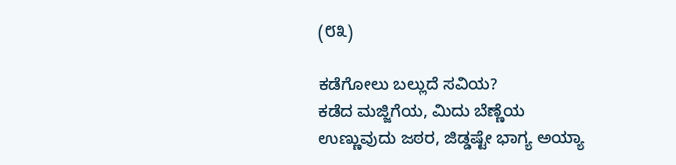(೮೩)

ಕಡೆಗೋಲು ಬಲ್ಲುದೆ ಸವಿಯ?
ಕಡೆದ ಮಜ್ಜಿಗೆಯ, ಮಿದು ಬೆಣ್ಣೆಯ
ಉಣ್ಣುವುದು ಜಠರ, ಜಿಡ್ಡಷ್ಟೇ ಭಾಗ್ಯ ಅಯ್ಯಾ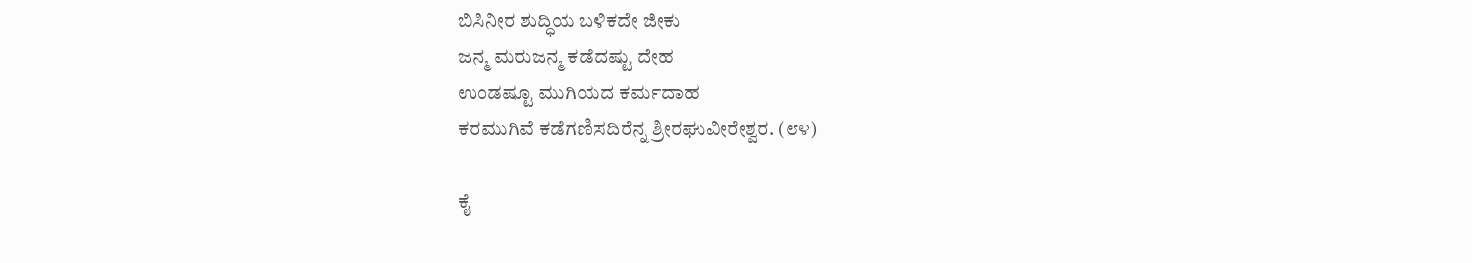ಬಿಸಿನೀರ ಶುದ್ಧಿಯ ಬಳಿಕದೇ ಜೀಕು
ಜನ್ಮ ಮರುಜನ್ಮ ಕಡೆದಷ್ಟು ದೇಹ
ಉಂಡಷ್ಟೂ ಮುಗಿಯದ ಕರ್ಮದಾಹ
ಕರಮುಗಿವೆ ಕಡೆಗಣಿಸದಿರೆನ್ನ ಶ್ರೀರಘುವೀರೇಶ್ವರ. (೮೪)

ಕೈ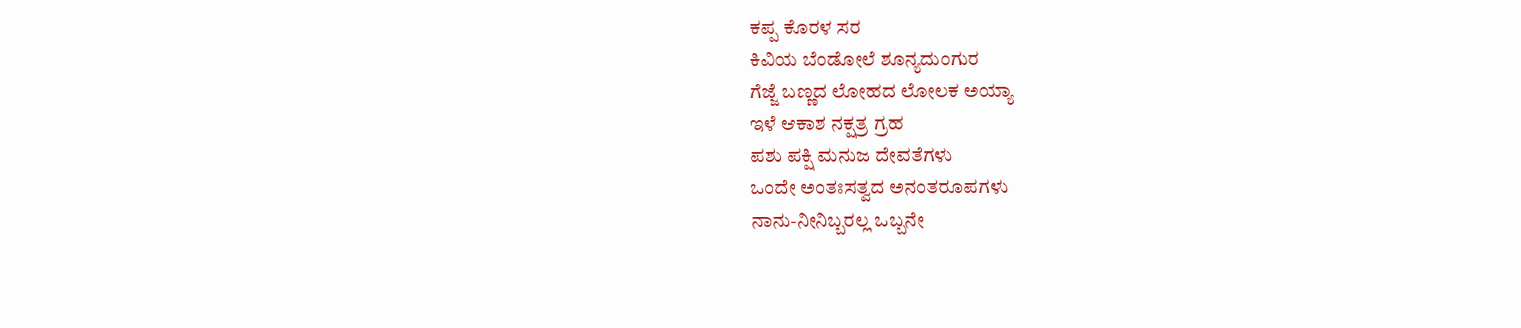ಕಪ್ಪ ಕೊರಳ ಸರ
ಕಿವಿಯ ಬೆಂಡೋಲೆ ಶೂನ್ಯದುಂಗುರ
ಗೆಜ್ಜೆ ಬಣ್ಣದ ಲೋಹದ ಲೋಲಕ ಅಯ್ಯಾ
ಇಳೆ ಆಕಾಶ ನಕ್ಷತ್ರ ಗ್ರಹ
ಪಶು ಪಕ್ಷಿ ಮನುಜ ದೇವತೆಗಳು
ಒಂದೇ ಅಂತಃಸತ್ವದ ಅನಂತರೂಪಗಳು
ನಾನು-ನೀನಿಬ್ಬರಲ್ಲ ಒಬ್ಬನೇ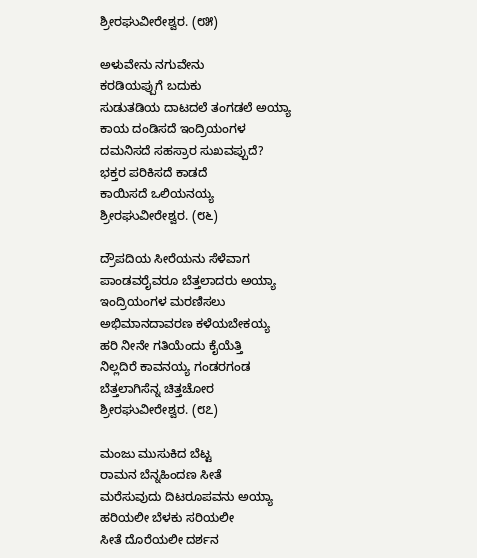ಶ್ರೀರಘುವೀರೇಶ್ವರ. (೮೫)

ಅಳುವೇನು ನಗುವೇನು
ಕರಡಿಯಪ್ಪುಗೆ ಬದುಕು
ಸುಡುತಡಿಯ ದಾಟದಲೆ ತಂಗಡಲೆ ಅಯ್ಯಾ
ಕಾಯ ದಂಡಿಸದೆ ಇಂದ್ರಿಯಂಗಳ
ದಮನಿಸದೆ ಸಹಸ್ರಾರ ಸುಖವಪ್ಪುದೆ?
ಭಕ್ತರ ಪರಿಕಿಸದೆ ಕಾಡದೆ
ಕಾಯಿಸದೆ ಒಲಿಯನಯ್ಯ ಶ್ರೀರಘುವೀರೇಶ್ವರ. (೮೬)

ದ್ರೌಪದಿಯ ಸೀರೆಯನು ಸೆಳೆವಾಗ
ಪಾಂಡವರೈವರೂ ಬೆತ್ತಲಾದರು ಅಯ್ಯಾ
ಇಂದ್ರಿಯಂಗಳ ಮರಣಿಸಲು
ಅಭಿಮಾನದಾವರಣ ಕಳೆಯಬೇಕಯ್ಯ
ಹರಿ ನೀನೇ ಗತಿಯೆಂದು ಕೈಯೆತ್ತಿ
ನಿಲ್ಲದಿರೆ ಕಾವನಯ್ಯ ಗಂಡರಗಂಡ
ಬೆತ್ತಲಾಗಿಸೆನ್ನ ಚಿತ್ತಚೋರ ಶ್ರೀರಘುವೀರೇಶ್ವರ. (೮೭)

ಮಂಜು ಮುಸುಕಿದ ಬೆಟ್ಟ
ರಾಮನ ಬೆನ್ನಹಿಂದಣ ಸೀತೆ
ಮರೆಸುವುದು ದಿಟರೂಪವನು ಅಯ್ಯಾ
ಹರಿಯಲೀ ಬೆಳಕು ಸರಿಯಲೀ
ಸೀತೆ ದೊರೆಯಲೀ ದರ್ಶನ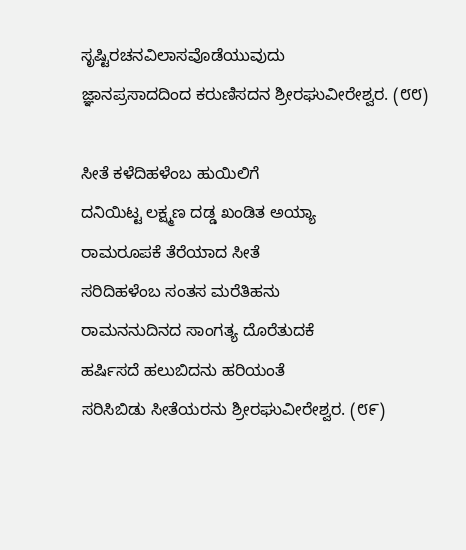ಸೃಷ್ಟಿರಚನವಿಲಾಸವೊಡೆಯುವುದು
ಜ್ಞಾನಪ್ರಸಾದದಿಂದ ಕರುಣಿಸದನ ಶ್ರೀರಘುವೀರೇಶ್ವರ. (೮೮)

ಸೀತೆ ಕಳೆದಿಹಳೆಂಬ ಹುಯಿಲಿಗೆ
ದನಿಯಿಟ್ಟ ಲಕ್ಷ್ಮಣ ದಡ್ಡ ಖಂಡಿತ ಅಯ್ಯಾ
ರಾಮರೂಪಕೆ ತೆರೆಯಾದ ಸೀತೆ
ಸರಿದಿಹಳೆಂಬ ಸಂತಸ ಮರೆತಿಹನು
ರಾಮನನುದಿನದ ಸಾಂಗತ್ಯ ದೊರೆತುದಕೆ
ಹರ್ಷಿಸದೆ ಹಲುಬಿದನು ಹರಿಯಂತೆ
ಸರಿಸಿಬಿಡು ಸೀತೆಯರನು ಶ್ರೀರಘುವೀರೇಶ್ವರ. (೮೯)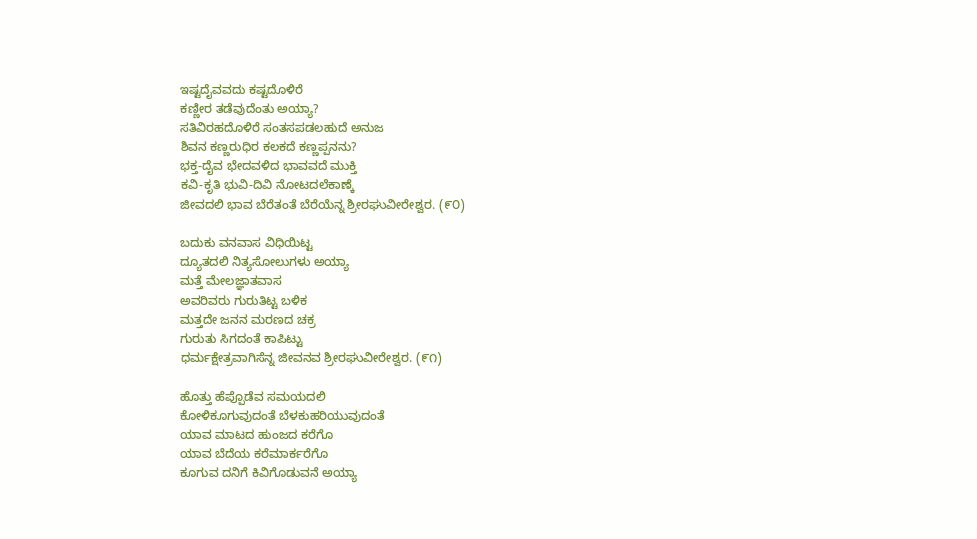ಇಷ್ಟದೈವವದು ಕಷ್ಟದೊಳಿರೆ
ಕಣ್ಣೀರ ತಡೆವುದೆಂತು ಅಯ್ಯಾ?
ಸತಿವಿರಹದೊಳಿರೆ ಸಂತಸಪಡಲಹುದೆ ಅನುಜ
ಶಿವನ ಕಣ್ಣರುಧಿರ ಕಲಕದೆ ಕಣ್ಣಪ್ಪನನು?
ಭಕ್ತ-ದೈವ ಭೇದವಳಿದ ಭಾವವದೆ ಮುಕ್ತಿ
ಕವಿ-ಕೃತಿ ಭುವಿ-ದಿವಿ ನೋಟದಲೆಕಾಣ್ಕೆ
ಜೀವದಲಿ ಭಾವ ಬೆರೆತಂತೆ ಬೆರೆಯೆನ್ನ ಶ್ರೀರಘುವೀರೇಶ್ವರ. (೯೦)

ಬದುಕು ವನವಾಸ ವಿಧಿಯಿಟ್ಟ
ದ್ಯೂತದಲಿ ನಿತ್ಯಸೋಲುಗಳು ಅಯ್ಯಾ
ಮತ್ತೆ ಮೇಲಜ್ಞಾತವಾಸ
ಅವರಿವರು ಗುರುತಿಟ್ಟ ಬಳಿಕ
ಮತ್ತದೇ ಜನನ ಮರಣದ ಚಕ್ರ
ಗುರುತು ಸಿಗದಂತೆ ಕಾಪಿಟ್ಟು
ಧರ್ಮಕ್ಷೇತ್ರವಾಗಿಸೆನ್ನ ಜೀವನವ ಶ್ರೀರಘುವೀರೇಶ್ವರ. (೯೧)

ಹೊತ್ತು ಹೆಪ್ಪೊಡೆವ ಸಮಯದಲಿ
ಕೋಳಿಕೂಗುವುದಂತೆ ಬೆಳಕುಹರಿಯುವುದಂತೆ
ಯಾವ ಮಾಟದ ಹುಂಜದ ಕರೆಗೊ
ಯಾವ ಬೆದೆಯ ಕರೆಮಾರ್ಕರೆಗೊ
ಕೂಗುವ ದನಿಗೆ ಕಿವಿಗೊಡುವನೆ ಅಯ್ಯಾ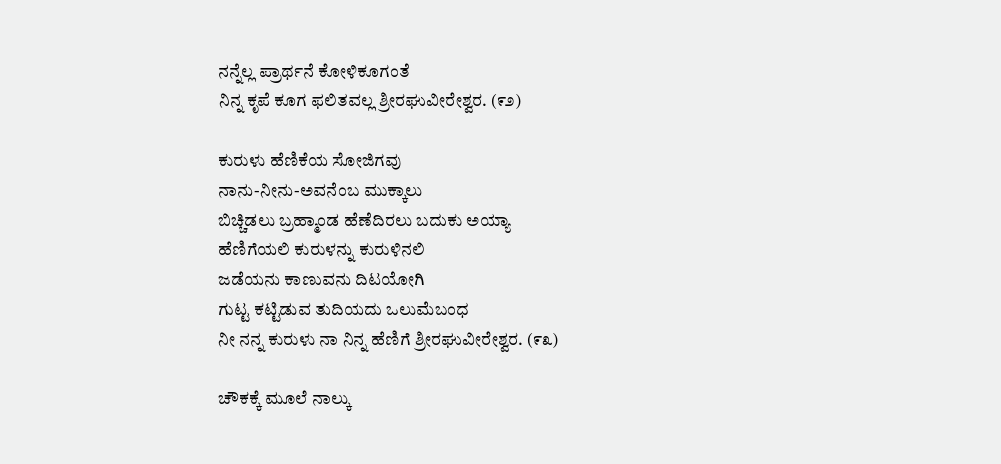ನನ್ನೆಲ್ಲ ಪ್ರಾರ್ಥನೆ ಕೋಳಿಕೂಗಂತೆ
ನಿನ್ನ ಕೃಪೆ ಕೂಗ ಫಲಿತವಲ್ಲ ಶ್ರೀರಘುವೀರೇಶ್ವರ. (೯೨)

ಕುರುಳು ಹೆಣಿಕೆಯ ಸೋಜಿಗವು
ನಾನು-ನೀನು-ಅವನೆಂಬ ಮುಕ್ಕಾಲು
ಬಿಚ್ಚಿಡಲು ಬ್ರಹ್ಮಾಂಡ ಹೆಣೆದಿರಲು ಬದುಕು ಅಯ್ಯಾ
ಹೆಣಿಗೆಯಲಿ ಕುರುಳನ್ನು ಕುರುಳಿನಲಿ
ಜಡೆಯನು ಕಾಣುವನು ದಿಟಯೋಗಿ
ಗುಟ್ಟ ಕಟ್ಟಿಡುವ ತುದಿಯದು ಒಲುಮೆಬಂಧ
ನೀ ನನ್ನ ಕುರುಳು ನಾ ನಿನ್ನ ಹೆಣಿಗೆ ಶ್ರೀರಘುವೀರೇಶ್ವರ. (೯೩)

ಚೌಕಕ್ಕೆ ಮೂಲೆ ನಾಲ್ಕು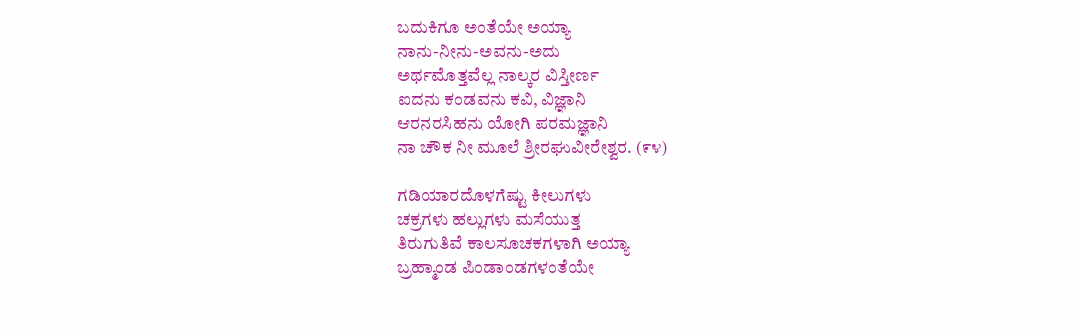ಬದುಕಿಗೂ ಅಂತೆಯೇ ಅಯ್ಯಾ
ನಾನು-ನೀನು-ಅವನು-ಅದು
ಅರ್ಥಮೊತ್ತವೆಲ್ಲ ನಾಲ್ಕರ ವಿಸ್ತೀರ್ಣ
ಐದನು ಕಂಡವನು ಕವಿ, ವಿಜ್ಞಾನಿ
ಆರನರಸಿಹನು ಯೋಗಿ ಪರಮಜ್ಞಾನಿ
ನಾ ಚೌಕ ನೀ ಮೂಲೆ ಶ್ರೀರಘುವೀರೇಶ್ವರ. (೯೪)

ಗಡಿಯಾರದೊಳಗೆಷ್ಟು ಕೀಲುಗಳು
ಚಕ್ರಗಳು ಹಲ್ಲುಗಳು ಮಸೆಯುತ್ತ
ತಿರುಗುತಿವೆ ಕಾಲಸೂಚಕಗಳಾಗಿ ಅಯ್ಯಾ
ಬ್ರಹ್ಮಾಂಡ ಪಿಂಡಾಂಡಗಳಂತೆಯೇ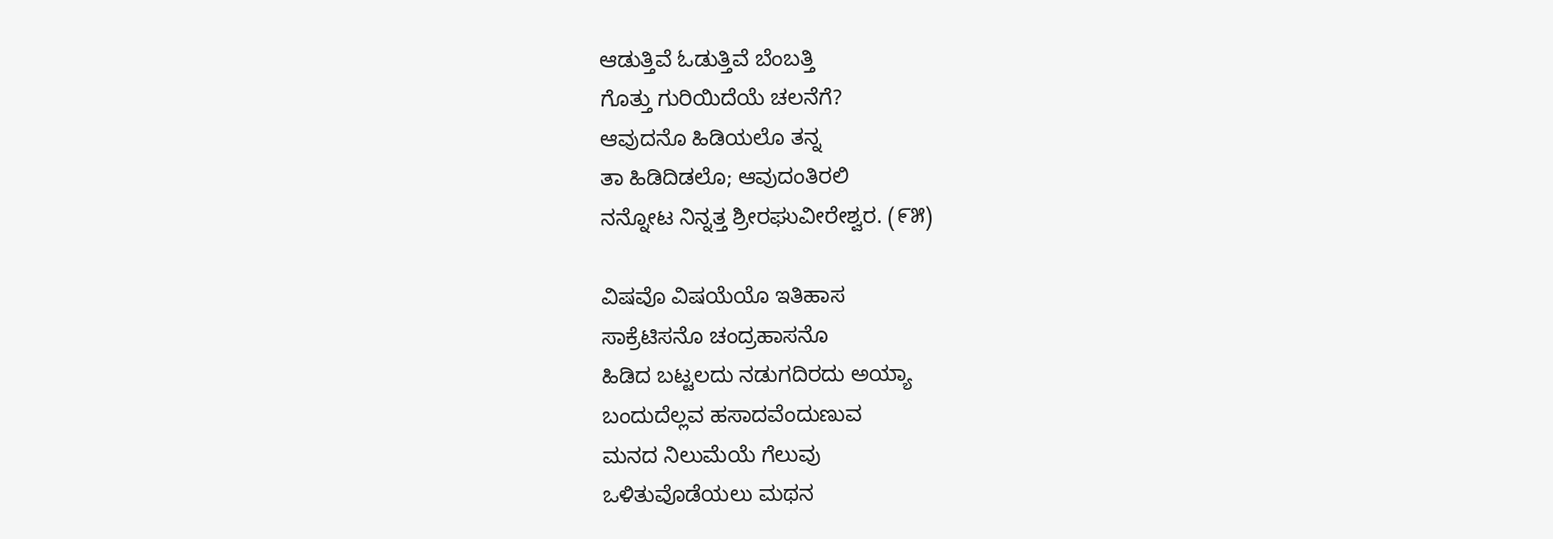ಆಡುತ್ತಿವೆ ಓಡುತ್ತಿವೆ ಬೆಂಬತ್ತಿ
ಗೊತ್ತು ಗುರಿಯಿದೆಯೆ ಚಲನೆಗೆ?
ಆವುದನೊ ಹಿಡಿಯಲೊ ತನ್ನ
ತಾ ಹಿಡಿದಿಡಲೊ; ಆವುದಂತಿರಲಿ
ನನ್ನೋಟ ನಿನ್ನತ್ತ ಶ್ರೀರಘುವೀರೇಶ್ವರ. (೯೫)

ವಿಷವೊ ವಿಷಯೆಯೊ ಇತಿಹಾಸ
ಸಾಕ್ರೆಟಿಸನೊ ಚಂದ್ರಹಾಸನೊ
ಹಿಡಿದ ಬಟ್ಟಲದು ನಡುಗದಿರದು ಅಯ್ಯಾ
ಬಂದುದೆಲ್ಲವ ಹಸಾದವೆಂದುಣುವ
ಮನದ ನಿಲುಮೆಯೆ ಗೆಲುವು
ಒಳಿತುವೊಡೆಯಲು ಮಥನ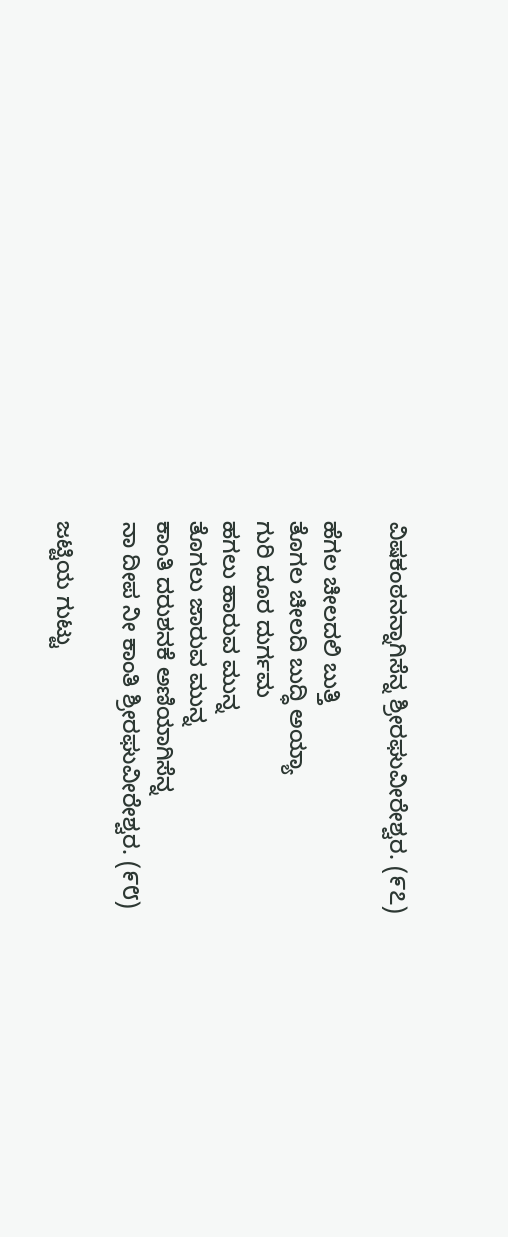ವಿಷಕಂಠನನ್ನಾಗಿಸೆನ್ನ ಶ್ರೀರಘುವೀರೇಶ್ವರ. (೯೭)

ಹೆಗಲ ಚೀಲದಲಿ ಬುತ್ತಿ
ತೊಗಲ ಚೀಲದಿ ಬುದ್ಧಿ ಅಯ್ಯಾ
ಗುರಿ ದೂರ ದುರ್ಗಮ
ಹಗಲು ಹಾರುವ ಮುನ್ನ
ತೊಗಲು ಜಾರುವ ಮುನ್ನ
ಕಾಂತಿ ದರುಶನಕೆ ಅಣಿಯಾಗಿಸೆನ್ನ
ನಾ ದೀಪ ನೀ ಕಾಂತಿ ಶ್ರೀರಘುವೀರೇಶ್ವರ. (೯೮)

ಜಟ್ಟಿಯ ಗುಟ್ಟು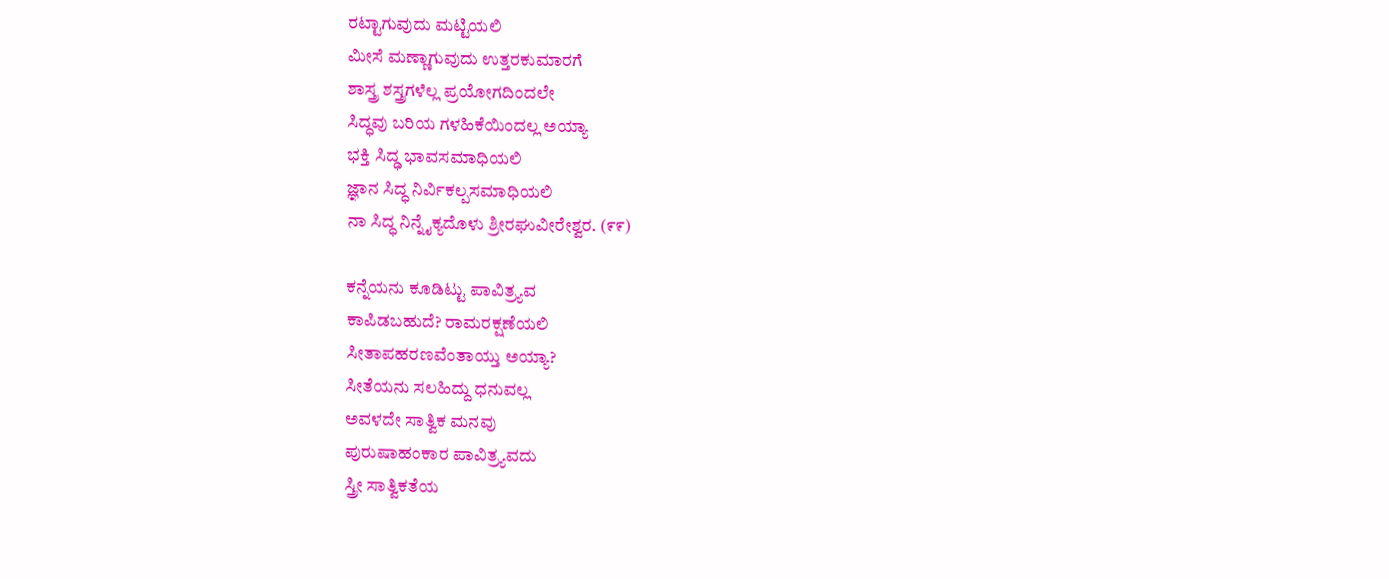ರಟ್ಟಾಗುವುದು ಮಟ್ಟಿಯಲಿ
ಮೀಸೆ ಮಣ್ಣಾಗುವುದು ಉತ್ತರಕುಮಾರಗೆ
ಶಾಸ್ತ್ರ ಶಸ್ತ್ರಗಳೆಲ್ಲ ಪ್ರಯೋಗದಿಂದಲೇ
ಸಿದ್ಧವು ಬರಿಯ ಗಳಹಿಕೆಯಿಂದಲ್ಲ ಅಯ್ಯಾ
ಭಕ್ತಿ ಸಿದ್ಢ ಭಾವಸಮಾಧಿಯಲಿ
ಜ್ಞಾನ ಸಿದ್ಧ ನಿರ್ವಿಕಲ್ಪಸಮಾಧಿಯಲಿ
ನಾ ಸಿದ್ಧ ನಿನ್ನೈಕ್ಯದೊಳು ಶ್ರೀರಘುವೀರೇಶ್ವರ. (೯೯)

ಕನ್ನೆಯನು ಕೂಡಿಟ್ಟು ಪಾವಿತ್ರ್ಯವ
ಕಾಪಿಡಬಹುದೆ? ರಾಮರಕ್ಷಣೆಯಲಿ
ಸೀತಾಪಹರಣವೆಂತಾಯ್ತು ಅಯ್ಯಾ?
ಸೀತೆಯನು ಸಲಹಿದ್ದು ಧನುವಲ್ಲ
ಅವಳದೇ ಸಾತ್ವಿಕ ಮನವು
ಪುರುಷಾಹಂಕಾರ ಪಾವಿತ್ರ್ಯವದು
ಸ್ತ್ರೀ ಸಾತ್ವಿಕತೆಯ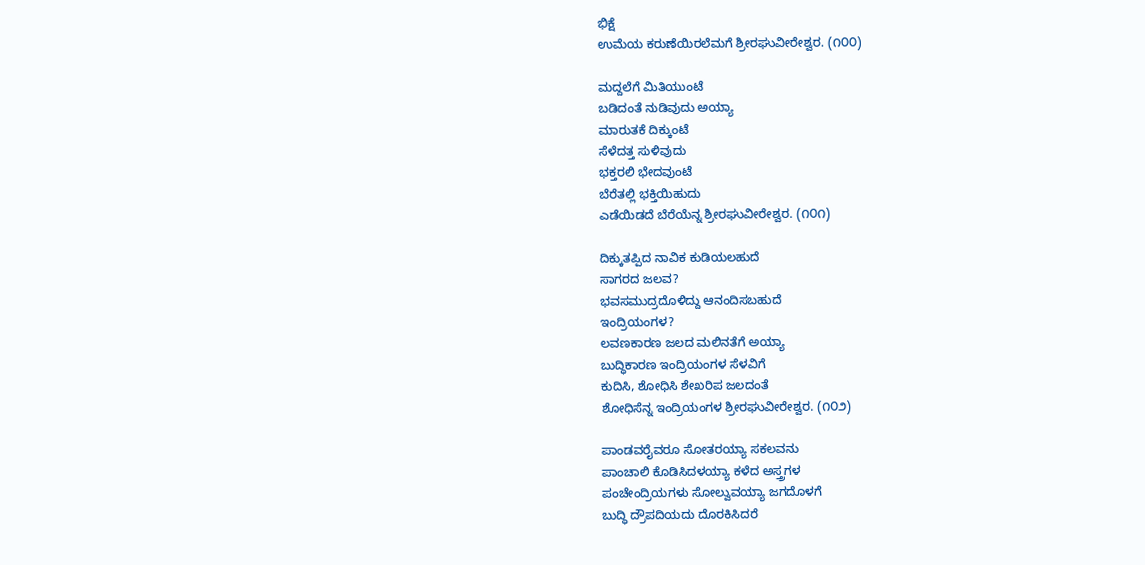ಭಿಕ್ಷೆ
ಉಮೆಯ ಕರುಣೆಯಿರಲೆಮಗೆ ಶ್ರೀರಘುವೀರೇಶ್ವರ. (೧೦೦)

ಮದ್ದಲೆಗೆ ಮಿತಿಯುಂಟೆ
ಬಡಿದಂತೆ ನುಡಿವುದು ಅಯ್ಯಾ
ಮಾರುತಕೆ ದಿಕ್ಕುಂಟೆ
ಸೆಳೆದತ್ತ ಸುಳಿವುದು
ಭಕ್ತರಲಿ ಭೇದವುಂಟೆ
ಬೆರೆತಲ್ಲಿ ಭಕ್ತಿಯಿಹುದು
ಎಡೆಯಿಡದೆ ಬೆರೆಯೆನ್ನ ಶ್ರೀರಘುವೀರೇಶ್ವರ. (೧೦೧)

ದಿಕ್ಕುತಪ್ಪಿದ ನಾವಿಕ ಕುಡಿಯಲಹುದೆ
ಸಾಗರದ ಜಲವ?
ಭವಸಮುದ್ರದೊಳಿದ್ದು ಆನಂದಿಸಬಹುದೆ
ಇಂದ್ರಿಯಂಗಳ?
ಲವಣಕಾರಣ ಜಲದ ಮಲಿನತೆಗೆ ಅಯ್ಯಾ
ಬುದ್ಧಿಕಾರಣ ಇಂದ್ರಿಯಂಗಳ ಸೆಳವಿಗೆ
ಕುದಿಸಿ, ಶೋಧಿಸಿ ಶೇಖರಿಪ ಜಲದಂತೆ
ಶೋಧಿಸೆನ್ನ ಇಂದ್ರಿಯಂಗಳ ಶ್ರೀರಘುವೀರೇಶ್ವರ. (೧೦೨)

ಪಾಂಡವರೈವರೂ ಸೋತರಯ್ಯಾ ಸಕಲವನು
ಪಾಂಚಾಲಿ ಕೊಡಿಸಿದಳಯ್ಯಾ ಕಳೆದ ಅಸ್ತ್ರಗಳ
ಪಂಚೇಂದ್ರಿಯಗಳು ಸೋಲ್ವುವಯ್ಯಾ ಜಗದೊಳಗೆ
ಬುದ್ಧಿ ದ್ರೌಪದಿಯದು ದೊರಕಿಸಿದರೆ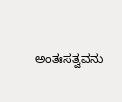ಅಂತಃಸತ್ವವನು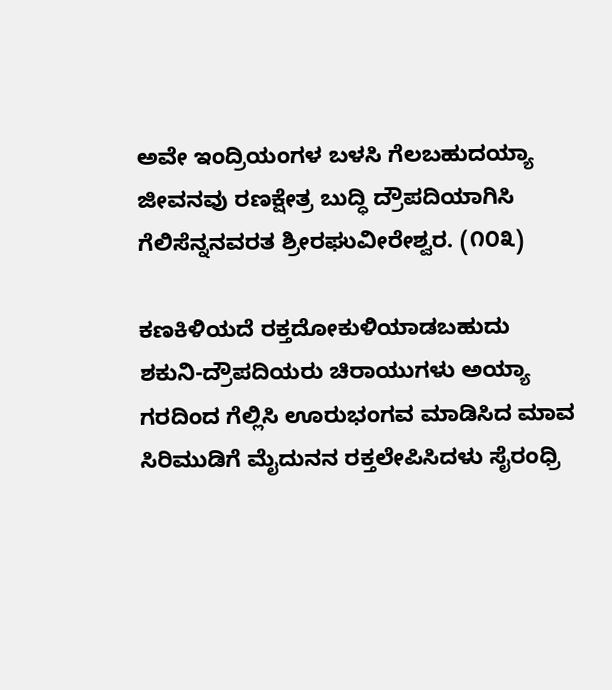ಅವೇ ಇಂದ್ರಿಯಂಗಳ ಬಳಸಿ ಗೆಲಬಹುದಯ್ಯಾ
ಜೀವನವು ರಣಕ್ಷೇತ್ರ ಬುದ್ಧಿ ದ್ರೌಪದಿಯಾಗಿಸಿ
ಗೆಲಿಸೆನ್ನನವರತ ಶ್ರೀರಘುವೀರೇಶ್ವರ. (೧೦೩)

ಕಣಕಿಳಿಯದೆ ರಕ್ತದೋಕುಳಿಯಾಡಬಹುದು
ಶಕುನಿ-ದ್ರೌಪದಿಯರು ಚಿರಾಯುಗಳು ಅಯ್ಯಾ
ಗರದಿಂದ ಗೆಲ್ಲಿಸಿ ಊರುಭಂಗವ ಮಾಡಿಸಿದ ಮಾವ
ಸಿರಿಮುಡಿಗೆ ಮೈದುನನ ರಕ್ತಲೇಪಿಸಿದಳು ಸೈರಂಧ್ರಿ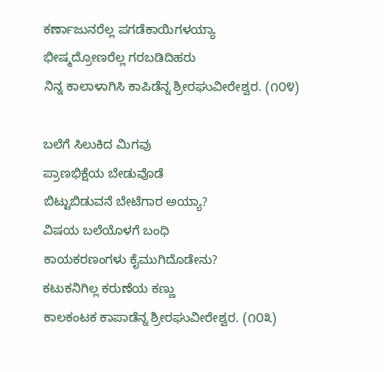ಕರ್ಣಾಜುನರೆಲ್ಲ ಪಗಡೆಕಾಯಿಗಳಯ್ಯಾ
ಭೀಷ್ಮದ್ರೋಣರೆಲ್ಲ ಗರಬಡಿದಿಹರು
ನಿನ್ನ ಕಾಲಾಳಾಗಿಸಿ ಕಾಪಿಡೆನ್ನ ಶ್ರೀರಘುವೀರೇಶ್ವರ. (೧೦೪)

ಬಲೆಗೆ ಸಿಲುಕಿದ ಮಿಗವು
ಪ್ರಾಣಭಿಕ್ಷೆಯ ಬೇಡುವೊಡೆ
ಬಿಟ್ಟುಬಿಡುವನೆ ಬೇಟೆಗಾರ ಅಯ್ಯಾ?
ವಿಷಯ ಬಲೆಯೊಳಗೆ ಬಂಧಿ
ಕಾಯಕರಣಂಗಳು ಕೈಮುಗಿದೊಡೇನು?
ಕಟುಕನಿಗಿಲ್ಲ ಕರುಣೆಯ ಕಣ್ಣು
ಕಾಲಕಂಟಕ ಕಾಪಾಡೆನ್ನ ಶ್ರೀರಘುವೀರೇಶ್ವರ. (೧೦೩)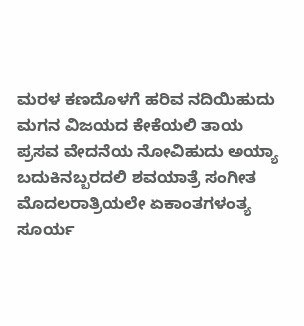ಮರಳ ಕಣದೊಳಗೆ ಹರಿವ ನದಿಯಿಹುದು
ಮಗನ ವಿಜಯದ ಕೇಕೆಯಲಿ ತಾಯ
ಪ್ರಸವ ವೇದನೆಯ ನೋವಿಹುದು ಅಯ್ಯಾ
ಬದುಕಿನಬ್ಬರದಲಿ ಶವಯಾತ್ರೆ ಸಂಗೀತ
ಮೊದಲರಾತ್ರಿಯಲೇ ಏಕಾಂತಗಳಂತ್ಯ
ಸೂರ್ಯ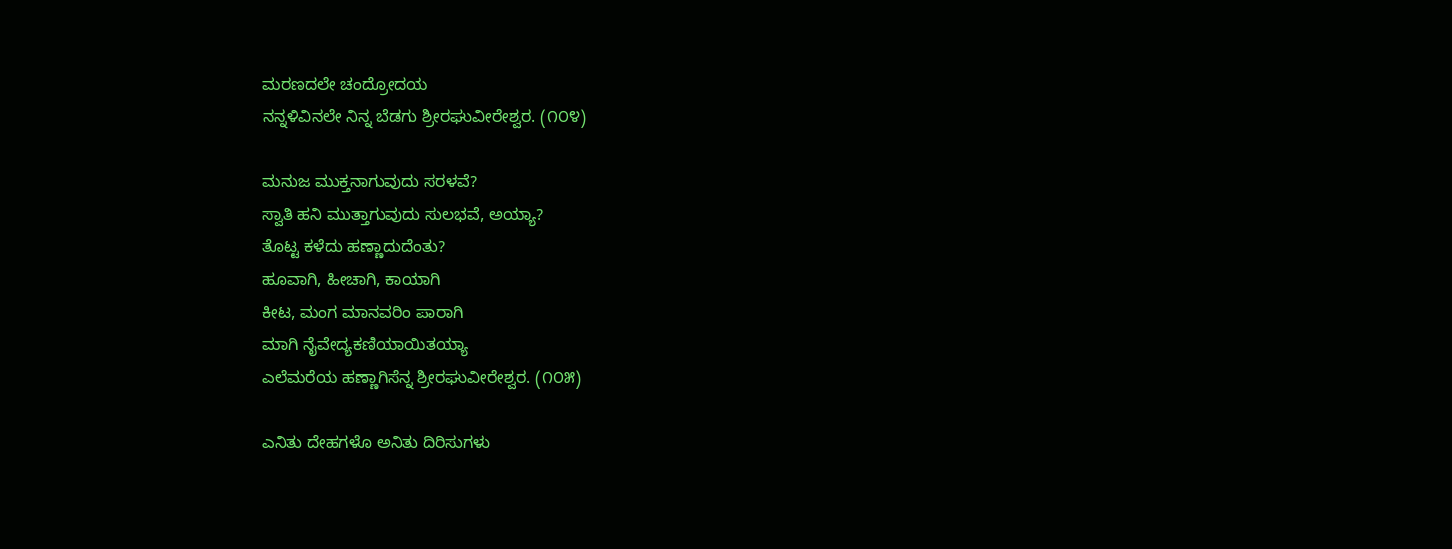ಮರಣದಲೇ ಚಂದ್ರೋದಯ
ನನ್ನಳಿವಿನಲೇ ನಿನ್ನ ಬೆಡಗು ಶ್ರೀರಘುವೀರೇಶ್ವರ. (೧೦೪)

ಮನುಜ ಮುಕ್ತನಾಗುವುದು ಸರಳವೆ?
ಸ್ವಾತಿ ಹನಿ ಮುತ್ತಾಗುವುದು ಸುಲಭವೆ, ಅಯ್ಯಾ?
ತೊಟ್ಟ ಕಳೆದು ಹಣ್ಣಾದುದೆಂತು?
ಹೂವಾಗಿ, ಹೀಚಾಗಿ, ಕಾಯಾಗಿ
ಕೀಟ, ಮಂಗ ಮಾನವರಿಂ ಪಾರಾಗಿ
ಮಾಗಿ ನೈವೇದ್ಯಕಣಿಯಾಯಿತಯ್ಯಾ
ಎಲೆಮರೆಯ ಹಣ್ಣಾಗಿಸೆನ್ನ ಶ್ರೀರಘುವೀರೇಶ್ವರ. (೧೦೫)

ಎನಿತು ದೇಹಗಳೊ ಅನಿತು ದಿರಿಸುಗಳು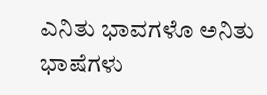ಎನಿತು ಭಾವಗಳೊ ಅನಿತು ಭಾಷೆಗಳು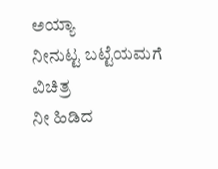ಅಯ್ಯಾ
ನೀನುಟ್ಟ ಬಟ್ಟೆಯಮಗೆ ವಿಚಿತ್ರ
ನೀ ಹಿಡಿದ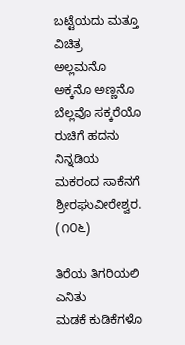ಬಟ್ಟೆಯದು ಮತ್ತೂ ವಿಚಿತ್ರ
ಅಲ್ಲಮನೊ ಅಕ್ಕನೊ ಅಣ್ಣನೊ
ಬೆಲ್ಲವೊ ಸಕ್ಕರೆಯೊ ರುಚಿಗೆ ಹದನು
ನಿನ್ನಡಿಯ ಮಕರಂದ ಸಾಕೆನಗೆ ಶ್ರೀರಘುವೀರೇಶ್ವರ. (೧೦೬)

ತಿರೆಯ ತಿಗರಿಯಲಿ ಎನಿತು
ಮಡಕೆ ಕುಡಿಕೆಗಳೊ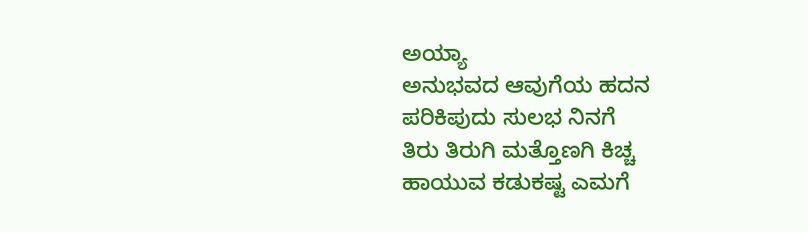ಅಯ್ಯಾ
ಅನುಭವದ ಆವುಗೆಯ ಹದನ
ಪರಿಕಿಪುದು ಸುಲಭ ನಿನಗೆ
ತಿರು ತಿರುಗಿ ಮತ್ತೊಣಗಿ ಕಿಚ್ಚ
ಹಾಯುವ ಕಡುಕಷ್ಟ ಎಮಗೆ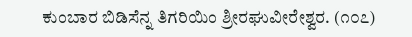ಕುಂಬಾರ ಬಿಡಿಸೆನ್ನ ತಿಗರಿಯಿಂ ಶ್ರೀರಘುವೀರೇಶ್ವರ. (೧೦೭)